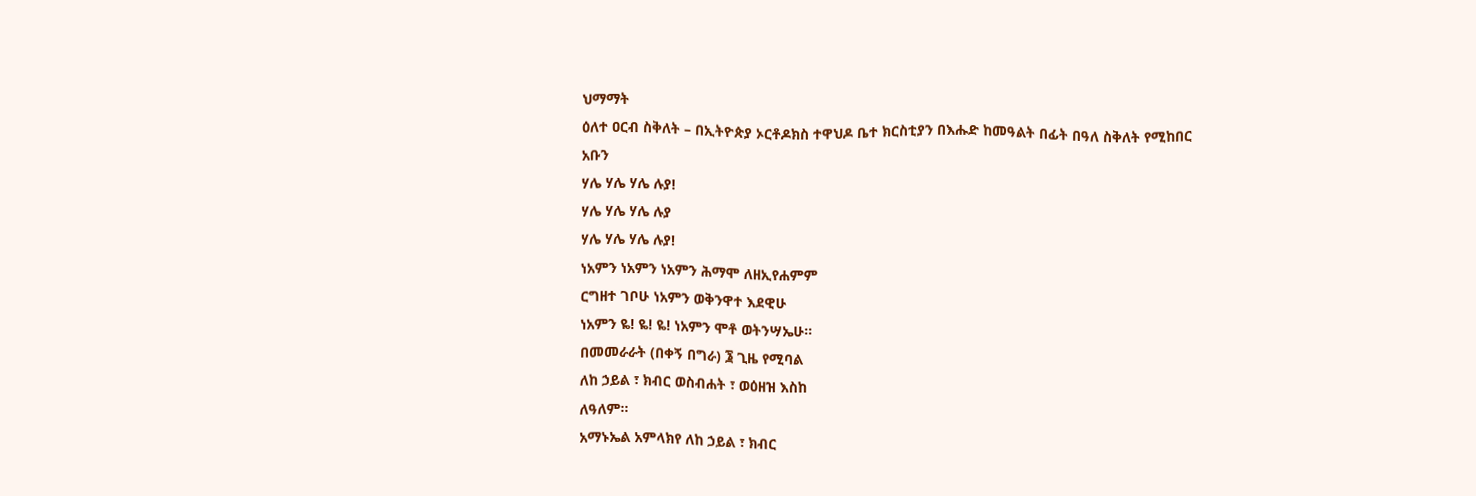ህማማት
ዕለተ ዐርብ ስቅለት – በኢትዮጵያ ኦርቶዶክስ ተዋህዶ ቤተ ክርስቲያን በእሑድ ከመዓልት በፊት በዓለ ስቅለት የሚከበር
አቡን
ሃሌ ሃሌ ሃሌ ሉያ!
ሃሌ ሃሌ ሃሌ ሉያ
ሃሌ ሃሌ ሃሌ ሉያ!
ነአምን ነአምን ነአምን ሕማሞ ለዘኢየሐምም
ርግዘተ ገቦሁ ነአምን ወቅንዋተ እደዊሁ
ነአምን ዬ! ዬ! ዬ! ነአምን ሞቶ ወትንሣኤሁ።
በመመራራት (በቀኝ በግራ) ፮ ጊዜ የሚባል
ለከ ኃይል ፣ ክብር ወስብሐት ፣ ወዕዘዝ እስከ
ለዓለም።
አማኑኤል አምላክየ ለከ ኃይል ፣ ክብር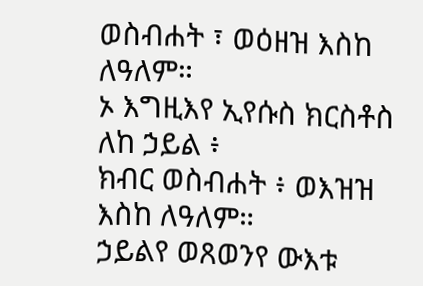ወስብሐት ፣ ወዕዘዝ እስከ ለዓለም።
ኦ እግዚእየ ኢየሱስ ክርስቶስ ለከ ኃይል ፥
ክብር ወስብሐት ፥ ወእዝዝ እስከ ለዓለም።
ኃይልየ ወጸወንየ ውእቱ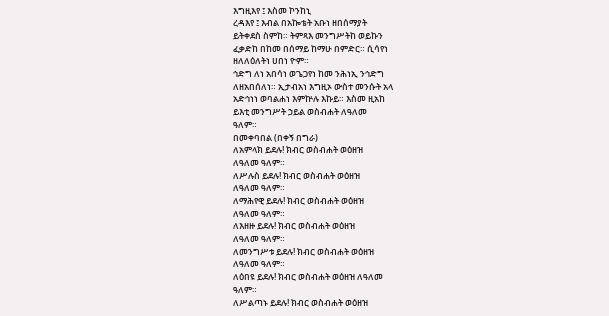እግዚእየ ፤ እስመ ኮንከኒ
ረዳእየ ፤ እብል በአኰቴት አቡነ ዘበሰማያት
ይትቀደስ ስምከ። ትምጻእ መንግሥትከ ወይኩን
ፈቃድከ በከመ በሰማይ ከማሁ በምድር። ሲሳየነ
ዘለለዕለትነ ሀበነ ዮም።
ኅድግ ለነ አበሳነ ወጌጋየነ ከመ ንሕነኢ ንኅድግ
ለዘአበሰለነ። ኢታብአነ እግዚኦ ውስተ መንሱት አላ
አድኅነነ ወባልሐነ እምኵሉ እኩይ። እስመ ዚአከ
ይእቲ መንግሥት ኃይል ወስብሐት ለዓለመ
ዓለም።
በመቀባበል (በቀኝ በግራ)
ለአምላክ ይደሉ! ክብር ወስብሐት ወዕዘዝ
ለዓለመ ዓለም።
ለሥሉስ ይደሉ! ክብር ወስብሐት ወዕዘዝ
ለዓለመ ዓለም።
ለማሕየዊ ይደሉ! ክብር ወስብሐት ወዕዘዝ
ለዓለመ ዓለም።
ለእዘዙ ይደሉ! ክብር ወስብሐት ወዕዘዝ
ለዓለመ ዓለም።
ለመንግሥቱ ይደሉ! ክብር ወስብሐት ወዕዘዝ
ለዓለመ ዓለም።
ለዕበዩ ይደሉ! ክብር ወስብሐት ወዕዘዝ ለዓለመ
ዓለም።
ለሥልጣኑ ይደሉ! ክብር ወስብሐት ወዕዘዝ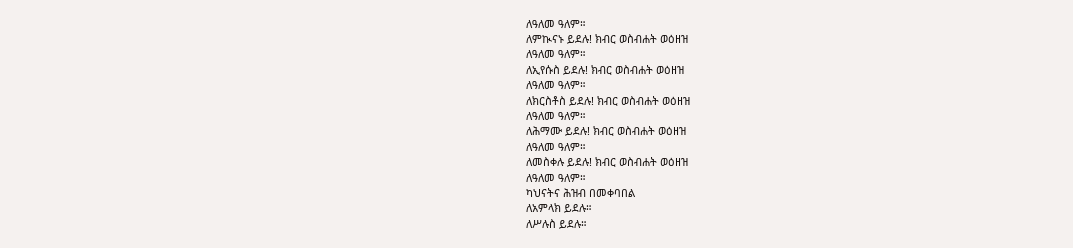ለዓለመ ዓለም።
ለምኲናኑ ይደሉ! ክብር ወስብሐት ወዕዘዝ
ለዓለመ ዓለም።
ለኢየሱስ ይደሉ! ክብር ወስብሐት ወዕዘዝ
ለዓለመ ዓለም።
ለክርስቶስ ይደሉ! ክብር ወስብሐት ወዕዘዝ
ለዓለመ ዓለም።
ለሕማሙ ይደሉ! ክብር ወስብሐት ወዕዘዝ
ለዓለመ ዓለም።
ለመስቀሉ ይደሉ! ክብር ወስብሐት ወዕዘዝ
ለዓለመ ዓለም።
ካህናትና ሕዝብ በመቀባበል
ለአምላክ ይደሉ።
ለሥሉስ ይደሉ።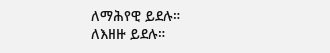ለማሕየዊ ይደሉ።
ለእዘዙ ይደሉ።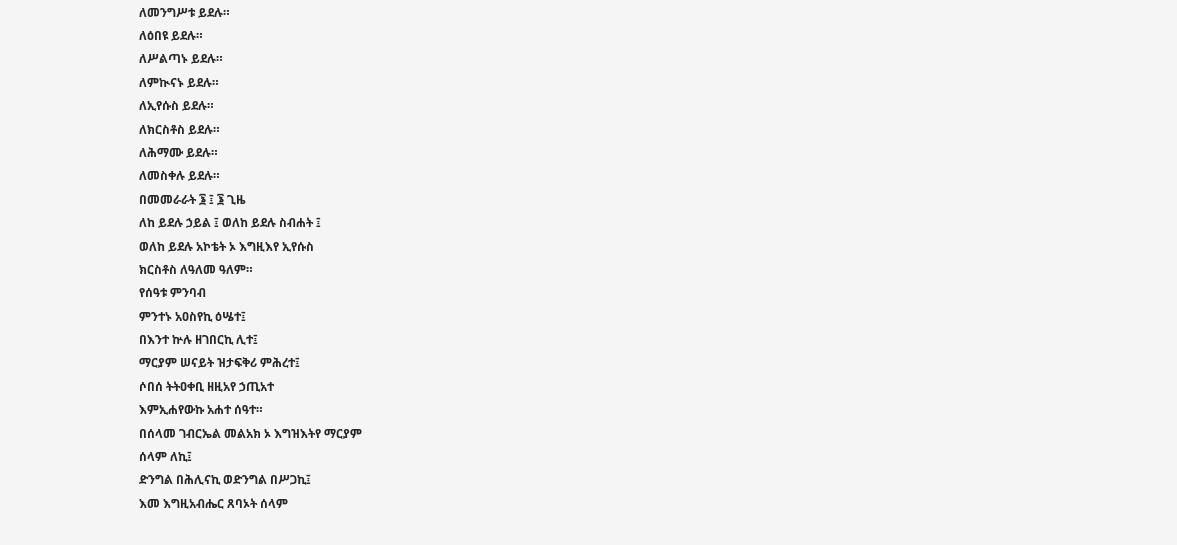ለመንግሥቱ ይደሉ።
ለዕበዩ ይደሉ።
ለሥልጣኑ ይደሉ።
ለምኲናኑ ይደሉ።
ለኢየሱስ ይደሉ።
ለክርስቶስ ይደሉ።
ለሕማሙ ይደሉ።
ለመስቀሉ ይደሉ።
በመመራራት ፮ ፤ ፮ ጊዜ
ለከ ይደሉ ኃይል ፤ ወለከ ይደሉ ስብሐት ፤
ወለከ ይደሉ አኮቴት ኦ እግዚእየ ኢየሱስ
ክርስቶስ ለዓለመ ዓለም።
የሰዓቱ ምንባብ
ምንተኑ አዐስየኪ ዕሤተ፤
በእንተ ኵሉ ዘገበርኪ ሊተ፤
ማርያም ሠናይት ዝታፍቅሪ ምሕረተ፤
ሶበሰ ትትዐቀቢ ዘዚአየ ኃጢአተ
እምኢሐየውኩ አሐተ ሰዓተ።
በሰላመ ገብርኤል መልአክ ኦ እግዝእትየ ማርያም
ሰላም ለኪ፤
ድንግል በሕሊናኪ ወድንግል በሥጋኪ፤
እመ እግዚአብሔር ጸባኦት ሰላም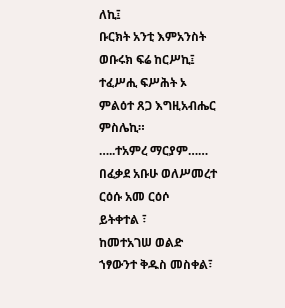ለኪ፤
ቡርክት አንቲ እምአንስት ወቡሩክ ፍሬ ከርሥኪ፤
ተፈሥሒ ፍሥሕት ኦ ምልዕተ ጸጋ እግዚአብሔር
ምስሌኪ።
…..ተአምረ ማርያም……
በፈቃደ አቡሁ ወለሥመረተ ርዕሱ አመ ርዕሶ
ይትቀተል ፣
ከመተአገሠ ወልድ ኀፃውንተ ቅዱስ መስቀል፣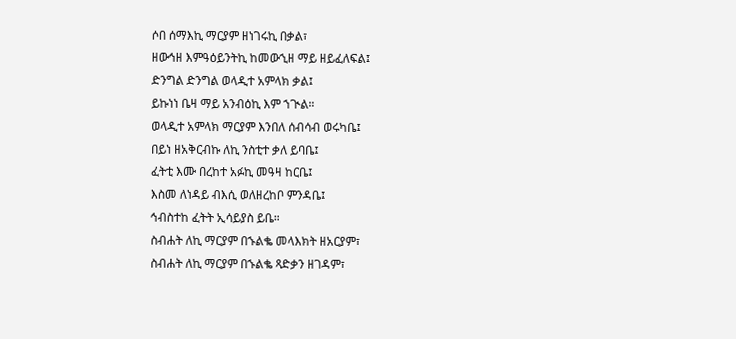ሶበ ሰማእኪ ማርያም ዘነገሩኪ በቃል፣
ዘውኅዘ እምዓዕይንትኪ ከመውኂዘ ማይ ዘይፈለፍል፤
ድንግል ድንግል ወላዲተ አምላክ ቃል፤
ይኩነነ ቤዛ ማይ አንብዕኪ እም ኀጒል።
ወላዲተ አምላክ ማርያም እንበለ ሰብሳብ ወሩካቤ፤
በይነ ዘአቅርብኩ ለኪ ንስቲተ ቃለ ይባቤ፤
ፈትቲ እሙ በረከተ አፉኪ መዓዛ ከርቤ፤
እስመ ለነዳይ ብእሲ ወለዘረከቦ ምንዳቤ፤
ኅብስተከ ፈትት ኢሳይያስ ይቤ።
ስብሐት ለኪ ማርያም በኁልቈ መላእክት ዘአርያም፣
ስብሐት ለኪ ማርያም በኁልቈ ጻድቃን ዘገዳም፣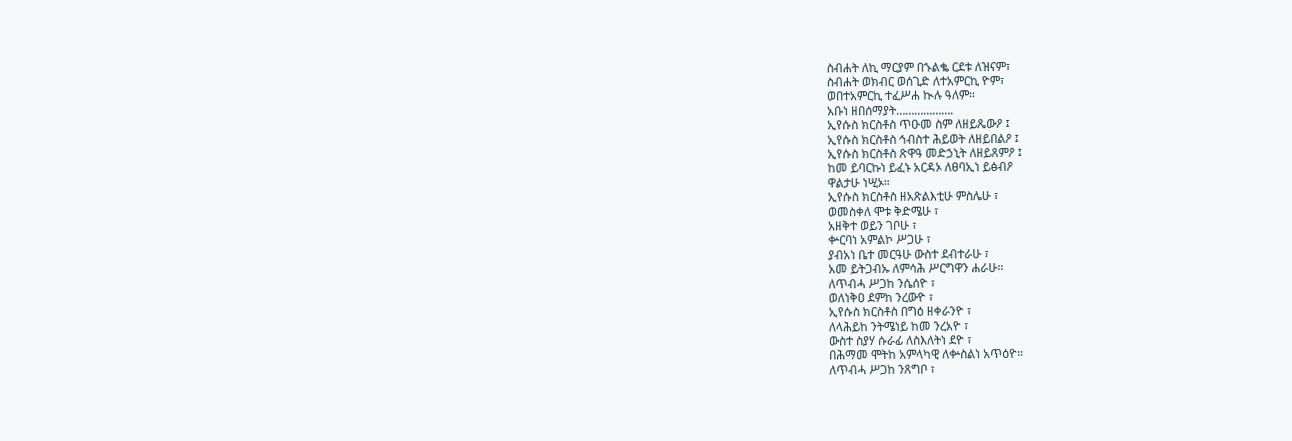ስብሐት ለኪ ማርያም በኁልቈ ርደቱ ለዝናም፣
ስብሐት ወክብር ወሰጊድ ለተአምርኪ ዮም፣
ወበተአምርኪ ተፈሥሐ ኲሉ ዓለም።
አቡነ ዘበሰማያት……………….
ኢየሱስ ክርስቶስ ጥዑመ ስም ለዘይጼውዖ ፤
ኢየሱስ ክርስቶስ ኅብስተ ሕይወት ለዘይበልዖ ፤
ኢየሱስ ክርስቶስ ጽዋዓ መድኃኒት ለዘይጸምዖ ፤
ከመ ይባርኩነ ይፈኑ አርዳኦ ለፀባኢነ ይፅብዖ
ዋልታሁ ነሢኦ።
ኢየሱስ ክርስቶስ ዘአጽልእቲሁ ምስሌሁ ፣
ወመስቀለ ሞቱ ቅድሜሁ ፣
አዘቅተ ወይን ገቦሁ ፣
ቍርባነ አምልኮ ሥጋሁ ፣
ያብአነ ቤተ መርዓሁ ውስተ ደብተራሁ ፣
አመ ይትጋብኡ ለምሳሕ ሥርግዋን ሐራሁ።
ለጥብሓ ሥጋከ ንሴሰዮ ፣
ወለነቅዐ ደምከ ንረውዮ ፣
ኢየሱስ ክርስቶስ በግዕ ዘቀራንዮ ፣
ለላሕይከ ንትሜነይ ከመ ንረአዮ ፣
ውስተ ስያሃ ሱራፊ ለስእለትነ ደዮ ፣
በሕማመ ሞትከ አምላካዊ ለቍስልነ አጥዕዮ።
ለጥብሓ ሥጋከ ንጸግቦ ፣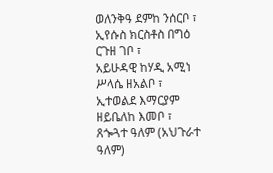ወለንቅዓ ደምከ ንሰርቦ ፣
ኢየሱስ ክርስቶስ በግዕ ርጉዘ ገቦ ፣
አይሁዳዊ ከሃዲ አሚነ ሥላሴ ዘአልቦ ፣
ኢተወልደ እማርያም ዘይቤለከ እመቦ ፣
ጸጐጓተ ዓለም (አህጉራተ ዓለም)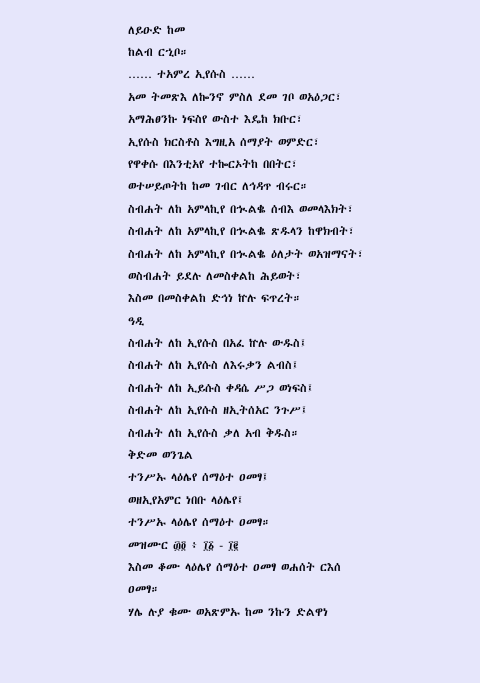ለይዑድ ከመ
ከልብ ርኂቦ።
…… ተአምረ ኢየሱስ ……
አመ ትመጽእ ለኰንኖ ምስለ ደመ ገቦ ወአዕጋር፣
አማሕፀንኩ ነፍስየ ውስተ እዴከ ክቡር፣
ኢየሱስ ክርስቶስ እግዚአ ሰማያት ወምድር፣
የዋቀሱ በእንቲአየ ተኰርኦትከ በበትር፣
ወተሠይጦትከ ከመ ገብር ለኅዳጥ ብሩር።
ስብሐት ለከ አምላኪየ በኊልቈ ሰብእ ወመላእክት፣
ስብሐት ለከ አምላኪየ በኊልቈ ጽዱላን ከዋክብት፣
ስብሐት ለከ አምላኪየ በኊልቈ ዕለታት ወአዝማናት፣
ወስብሐት ይደሉ ለመስቀልከ ሕይወት፣
እስመ በመስቀልከ ድኅነ ኵሉ ፍጥረት።
ዓዲ
ስብሐት ለከ ኢየሱስ በአፈ ኵሉ ውዱስ፤
ስብሐት ለከ ኢየሱስ ለእሩቃን ልብስ፤
ስብሐት ለከ ኢይሱስ ቀዳሴ ሥጋ ወነፍስ፤
ስብሐት ለከ ኢየሱስ ዘኢትሰአር ንጉሥ፤
ስብሐት ለከ ኢየሱስ ቃለ አብ ቅዱስ።
ቅድመ ወንጌል
ተንሥኡ ላዕሌየ ሰማዕተ ዐመፃ፤
ወዘኢየአምር ነበቡ ላዕሌየ፤
ተንሥኡ ላዕሌየ ሰማዕተ ዐመፃ።
መዝሙር ፴፬ ፥ ፲፩ - ፲፪
እስመ ቆሙ ላዕሌየ ሰማዕተ ዐመፃ ወሐሰት ርእሰ
ዐመፃ።
ሃሌ ሉያ ቁሙ ወአጽምኡ ከመ ንኩን ድልዋነ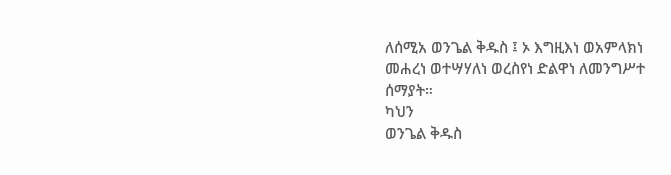ለሰሚአ ወንጌል ቅዱስ ፤ ኦ እግዚእነ ወአምላክነ
መሐረነ ወተሣሃለነ ወረስየነ ድልዋነ ለመንግሥተ
ሰማያት።
ካህን
ወንጌል ቅዱስ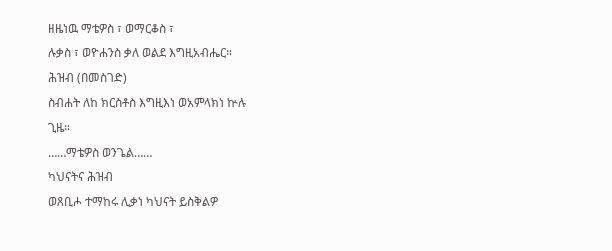ዘዜነዉ ማቴዎስ ፣ ወማርቆስ ፣
ሉቃስ ፣ ወዮሐንስ ቃለ ወልደ እግዚአብሔር።
ሕዝብ (በመስገድ)
ስብሐት ለከ ክርስቶስ እግዚእነ ወአምላክነ ኵሉ
ጊዜ።
……ማቴዎስ ወንጌል……
ካህናትና ሕዝብ
ወጸቢሖ ተማከሩ ሊቃነ ካህናት ይስቅልዎ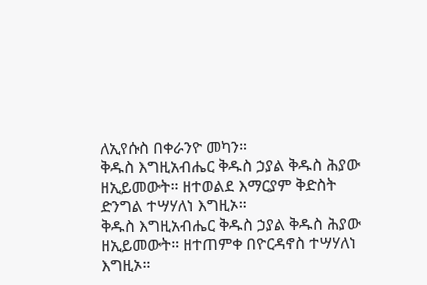ለኢየሱስ በቀራንዮ መካን።
ቅዱስ እግዚአብሔር ቅዱስ ኃያል ቅዱስ ሕያው
ዘኢይመውት። ዘተወልደ እማርያም ቅድስት
ድንግል ተሣሃለነ እግዚኦ።
ቅዱስ እግዚአብሔር ቅዱስ ኃያል ቅዱስ ሕያው
ዘኢይመውት። ዘተጠምቀ በዮርዳኖስ ተሣሃለነ
እግዚኦ።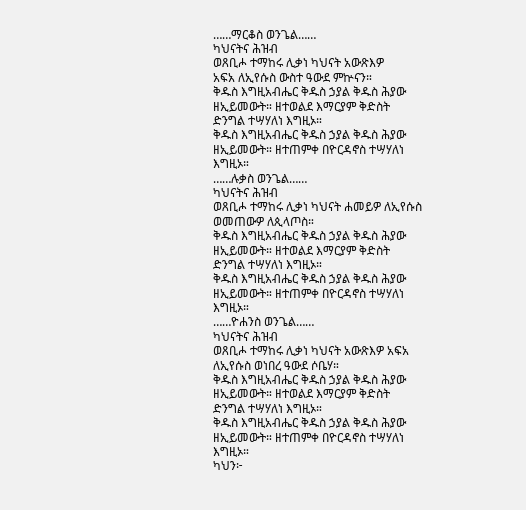……ማርቆስ ወንጌል……
ካህናትና ሕዝብ
ወጸቢሖ ተማከሩ ሊቃነ ካህናት አውጽእዎ
አፍአ ለኢየሱስ ውስተ ዓውደ ምኵናን።
ቅዱስ እግዚአብሔር ቅዱስ ኃያል ቅዱስ ሕያው
ዘኢይመውት። ዘተወልደ እማርያም ቅድስት
ድንግል ተሣሃለነ እግዚኦ።
ቅዱስ እግዚአብሔር ቅዱስ ኃያል ቅዱስ ሕያው
ዘኢይመውት። ዘተጠምቀ በዮርዳኖስ ተሣሃለነ
እግዚኦ።
……ሉቃስ ወንጌል……
ካህናትና ሕዝብ
ወጸቢሖ ተማከሩ ሊቃነ ካህናት ሐመይዎ ለኢየሱስ
ወመጠውዎ ለጲላጦስ።
ቅዱስ እግዚአብሔር ቅዱስ ኃያል ቅዱስ ሕያው
ዘኢይመውት። ዘተወልደ እማርያም ቅድስት
ድንግል ተሣሃለነ እግዚኦ።
ቅዱስ እግዚአብሔር ቅዱስ ኃያል ቅዱስ ሕያው
ዘኢይመውት። ዘተጠምቀ በዮርዳኖስ ተሣሃለነ
እግዚኦ።
……ዮሐንስ ወንጌል……
ካህናትና ሕዝብ
ወጸቢሖ ተማከሩ ሊቃነ ካህናት አውጽእዎ አፍአ
ለኢየሱስ ወነበረ ዓውደ ሶቤሃ።
ቅዱስ እግዚአብሔር ቅዱስ ኃያል ቅዱስ ሕያው
ዘኢይመውት። ዘተወልደ እማርያም ቅድስት
ድንግል ተሣሃለነ እግዚኦ።
ቅዱስ እግዚአብሔር ቅዱስ ኃያል ቅዱስ ሕያው
ዘኢይመውት። ዘተጠምቀ በዮርዳኖስ ተሣሃለነ
እግዚኦ።
ካህን፦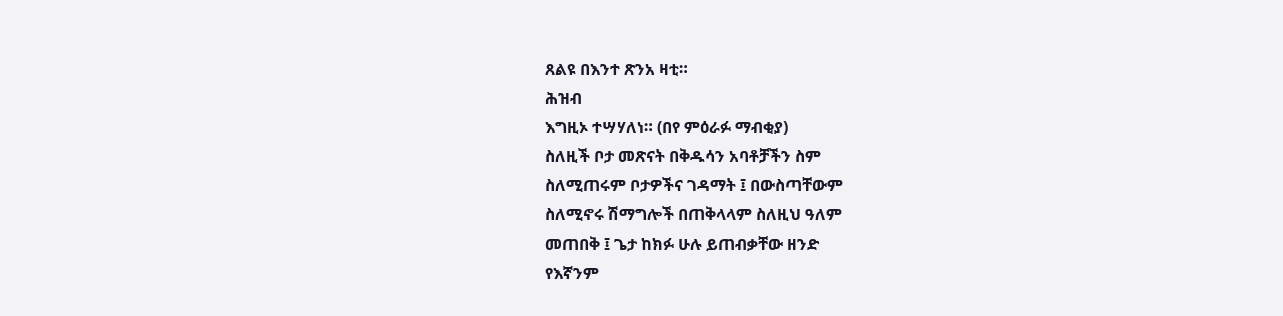ጸልዩ በእንተ ጽንአ ዛቲ።
ሕዝብ
እግዚኦ ተሣሃለነ። (በየ ምዕራፉ ማብቂያ)
ስለዚች ቦታ መጽናት በቅዱሳን አባቶቻችን ስም
ስለሚጠሩም ቦታዎችና ገዳማት ፤ በውስጣቸውም
ስለሚኖሩ ሽማግሎች በጠቅላላም ስለዚህ ዓለም
መጠበቅ ፤ ጌታ ከክፉ ሁሉ ይጠብቃቸው ዘንድ
የእኛንም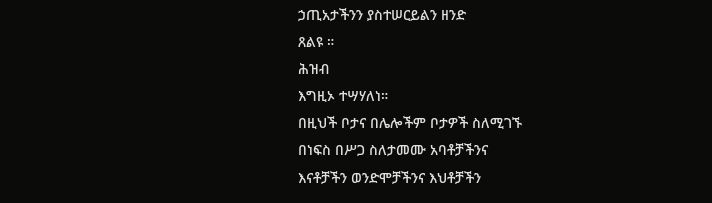ኃጢአታችንን ያስተሠርይልን ዘንድ
ጸልዩ ።
ሕዝብ
እግዚኦ ተሣሃለነ።
በዚህች ቦታና በሌሎችም ቦታዎች ስለሚገኙ
በነፍስ በሥጋ ስለታመሙ አባቶቻችንና
እናቶቻችን ወንድሞቻችንና እህቶቻችን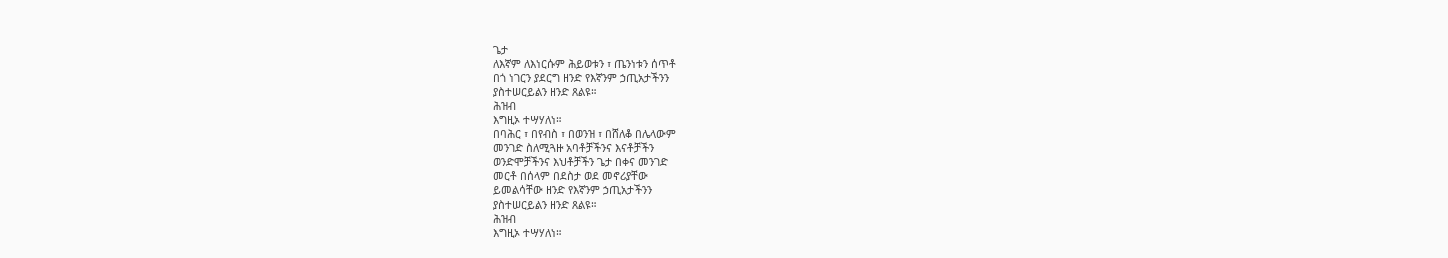ጌታ
ለእኛም ለእነርሱም ሕይወቱን ፣ ጤንነቱን ሰጥቶ
በጎ ነገርን ያደርግ ዘንድ የእኛንም ኃጢአታችንን
ያስተሠርይልን ዘንድ ጸልዩ።
ሕዝብ
እግዚኦ ተሣሃለነ።
በባሕር ፣ በየብስ ፣ በወንዝ ፣ በሸለቆ በሌላውም
መንገድ ስለሚጓዙ አባቶቻችንና እናቶቻችን
ወንድሞቻችንና እህቶቻችን ጌታ በቀና መንገድ
መርቶ በሰላም በደስታ ወደ መኖሪያቸው
ይመልሳቸው ዘንድ የእኛንም ኃጢአታችንን
ያስተሠርይልን ዘንድ ጸልዩ።
ሕዝብ
እግዚኦ ተሣሃለነ።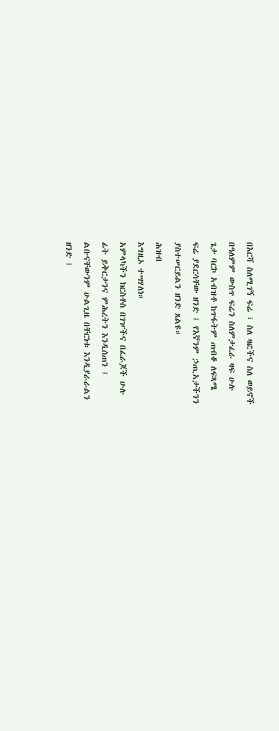በእርሻ ስለሚገኝ ፍሬ ፣ ስለ ዛፎችና ስለ ወይኖች
በዓለምም ውስጥ ፍሬን ስለምታፈራ ዛፍ ሁሉ
ጌታ ባርኮ አብዝቶ ከጥፋትም ጠብቆ ለፍጻሜ
ፍሬ ያደርሳቸው ዘንድ ፤ የእኛንም ኃጢአታችንን
ያስተሠርይልን ዘንድ ጸልዩ።
ሕዝብ
እግዚኦ ተሣሃለነ።
አምላካችን ክርስቶስ በገዦችና በፈራጆች ሁሉ
ፊት ይቅርታንና ምሕረትን እንዲሰጠን ፤
ልቡናቸውንም ሁልጊዜ በቸርነቱ እንዲያራራልን
ዘንድ ፤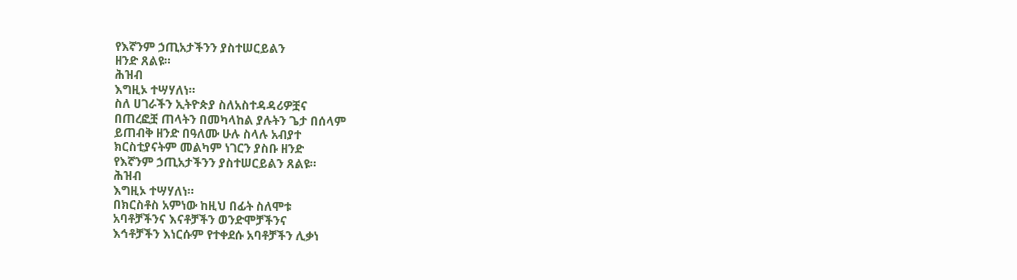የእኛንም ኃጢአታችንን ያስተሠርይልን
ዘንድ ጸልዩ።
ሕዝብ
እግዚኦ ተሣሃለነ።
ስለ ሀገራችን ኢትዮጵያ ስለአስተዳዳሪዎቿና
በጠረፎቿ ጠላትን በመካላከል ያሉትን ጌታ በሰላም
ይጠብቅ ዘንድ በዓለሙ ሁሉ ስላሉ አብያተ
ክርስቲያናትም መልካም ነገርን ያስቡ ዘንድ
የእኛንም ኃጢአታችንን ያስተሠርይልን ጸልዩ።
ሕዝብ
እግዚኦ ተሣሃለነ።
በክርስቶስ አምነው ከዚህ በፊት ስለሞቱ
አባቶቻችንና እናቶቻችን ወንድሞቻችንና
እኅቶቻችን እነርሱም የተቀደሱ አባቶቻችን ሊቃነ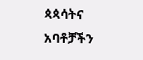ጳጳሳትና አባቶቻችን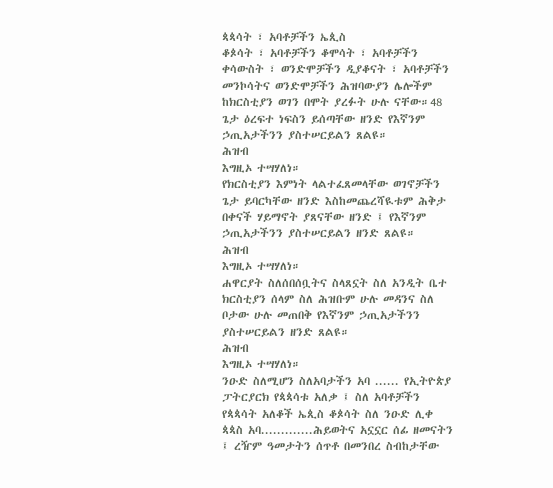ጳጳሳት ፣ አባቶቻችን ኤጲስ
ቆጶሳት ፣ አባቶቻችን ቆሞሳት ፣ አባቶቻችን
ቀሳውስት ፣ ወንድሞቻችን ዲያቆናት ፣ አባቶቻችን
መንኮሳትና ወንድሞቻችን ሕዝባውያን ሌሎችም
ከክርስቲያን ወገን በሞት ያረፉት ሁሉ ናቸው።48
ጌታ ዕረፍተ ነፍስን ይሰጣቸው ዘንድ የእኛንም
ኃጢአታችንን ያስተሠርይልን ጸልዩ።
ሕዝብ
እግዚኦ ተሣሃለነ።
የክርስቲያን እምነት ላልተፈጸመላቸው ወገኖቻችን
ጌታ ይባርካቸው ዘንድ እስከመጨረሻዪቱም ሕቅታ
በቀናች ሃይማኖት ያጸናቸው ዘንድ ፤ የእኛንም
ኃጢአታችንን ያስተሠርይልን ዘንድ ጸልዩ።
ሕዝብ
እግዚኦ ተሣሃለነ።
ሐዋርያት ስለሰበሰቧትና ስላጸኗት ስለ አንዲት ቤተ
ክርስቲያን ሰላም ስለ ሕዝቡም ሁሉ መዳንና ስለ
ቦታው ሁሉ መጠበቅ የእኛንም ኃጢአታችንን
ያስተሠርይልን ዘንድ ጸልዩ።
ሕዝብ
እግዚኦ ተሣሃለነ።
ንዑድ ስለሚሆን ስለአባታችን አባ ...... የኢትዮጵያ
ፓትርያርክ የጳጳሳቱ አለቃ ፤ ስለ አባቶቻችን
የጳጳሳት አለቆች ኤጲስ ቆጶሳት ስለ ንዑድ ሊቀ
ጳጳስ አባ.............ሕይወትና አኗኗር ሰፊ ዘመናትን
፤ ረዥም ዓመታትን ሰጥቶ በመንበረ ስብከታቸው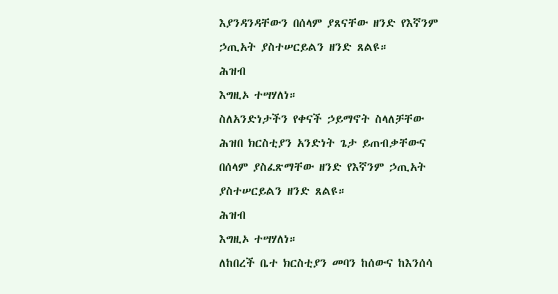እያንዳንዳቸውን በሰላም ያጸናቸው ዘንድ የእኛንም
ኃጢአት ያስተሠርይልን ዘንድ ጸልዩ።
ሕዝብ
እግዚኦ ተሣሃለነ።
ስለአንድነታችን የቀናች ኃይማኖት ስላለቻቸው
ሕዝበ ክርስቲያን አንድነት ጌታ ይጠብቃቸውና
በሰላም ያስፈጽማቸው ዘንድ የእኛንም ኃጢአት
ያስተሠርይልን ዘንድ ጸልዩ።
ሕዝብ
እግዚኦ ተሣሃለነ።
ለከበረች ቤተ ክርስቲያን መባን ከሰውና ከእንሰሳ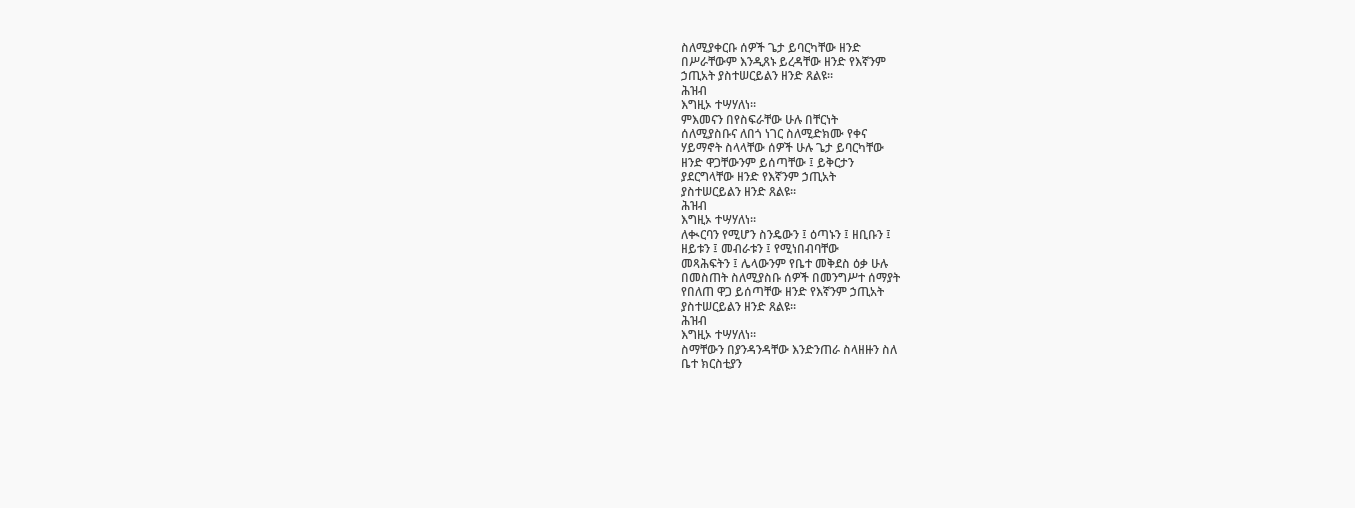ስለሚያቀርቡ ሰዎች ጌታ ይባርካቸው ዘንድ
በሥራቸውም እንዲጸኑ ይረዳቸው ዘንድ የእኛንም
ኃጢአት ያስተሠርይልን ዘንድ ጸልዩ።
ሕዝብ
እግዚኦ ተሣሃለነ።
ምእመናን በየስፍራቸው ሁሉ በቸርነት
ሰለሚያስቡና ለበጎ ነገር ስለሚድክሙ የቀና
ሃይማኖት ስላላቸው ሰዎች ሁሉ ጌታ ይባርካቸው
ዘንድ ዋጋቸውንም ይሰጣቸው ፤ ይቅርታን
ያደርግላቸው ዘንድ የእኛንም ኃጢአት
ያስተሠርይልን ዘንድ ጸልዩ።
ሕዝብ
እግዚኦ ተሣሃለነ።
ለቊርባን የሚሆን ስንዴውን ፤ ዕጣኑን ፤ ዘቢቡን ፤
ዘይቱን ፤ መብራቱን ፤ የሚነበብባቸው
መጻሕፍትን ፤ ሌላውንም የቤተ መቅደስ ዕቃ ሁሉ
በመስጠት ስለሚያስቡ ሰዎች በመንግሥተ ሰማያት
የበለጠ ዋጋ ይሰጣቸው ዘንድ የእኛንም ኃጢአት
ያስተሠርይልን ዘንድ ጸልዩ።
ሕዝብ
እግዚኦ ተሣሃለነ።
ስማቸውን በያንዳንዳቸው እንድንጠራ ስላዘዙን ስለ
ቤተ ክርስቲያን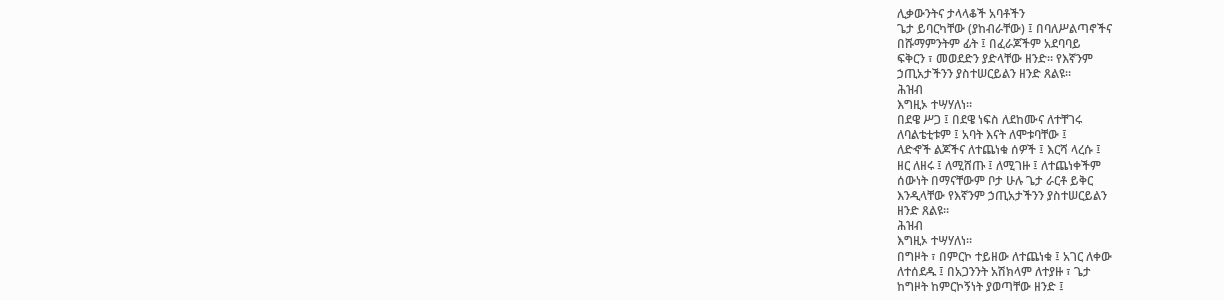ሊቃውንትና ታላላቆች አባቶችን
ጌታ ይባርካቸው (ያከብራቸው) ፤ በባለሥልጣኖችና
በሹማምንትም ፊት ፤ በፈራጆችም አደባባይ
ፍቅርን ፣ መወደድን ያድላቸው ዘንድ። የእኛንም
ኃጢአታችንን ያስተሠርይልን ዘንድ ጸልዩ።
ሕዝብ
እግዚኦ ተሣሃለነ።
በደዌ ሥጋ ፤ በደዌ ነፍስ ለደከሙና ለተቸገሩ
ለባልቴቲቱም ፤ አባት እናት ለሞቱባቸው ፤
ለድኆች ልጆችና ለተጨነቁ ሰዎች ፤ እርሻ ላረሱ ፤
ዘር ለዘሩ ፤ ለሚሸጡ ፤ ለሚገዙ ፤ ለተጨነቀችም
ሰውነት በማናቸውም ቦታ ሁሉ ጌታ ራርቶ ይቅር
እንዲላቸው የእኛንም ኃጢአታችንን ያስተሠርይልን
ዘንድ ጸልዩ።
ሕዝብ
እግዚኦ ተሣሃለነ።
በግዞት ፣ በምርኮ ተይዘው ለተጨነቁ ፤ አገር ለቀው
ለተሰደዱ ፤ በአጋንንት አሽክላም ለተያዙ ፣ ጌታ
ከግዞት ከምርኮኝነት ያወጣቸው ዘንድ ፤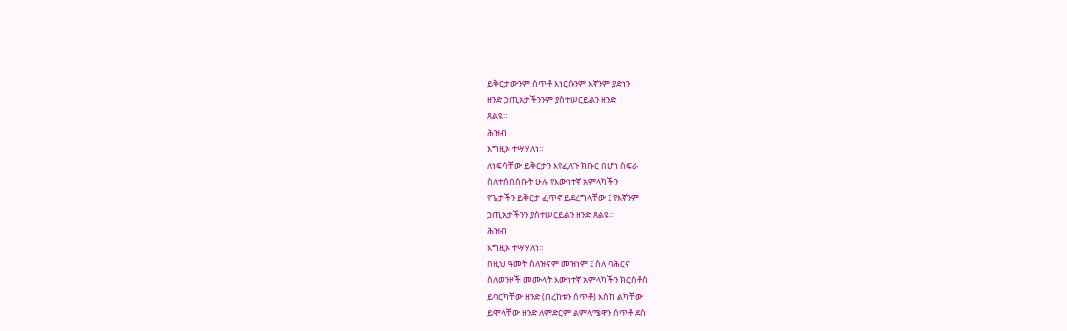ይቅርታውንም ሰጥቶ እነርሱንም እኛንም ያድነን
ዘንድ ኃጢአታችንንም ያስተሠርይልን ዘንድ
ጸልዩ።
ሕዝብ
እግዚኦ ተሣሃለነ።
ለነፍሳቸው ይቅርታን እየፈለጉ ክቡር በሆነ ስፍራ
ስለተሰበሰቡት ሁሉ የእውነተኛ አምላካችን
የጌታችን ይቅርታ ፈጥኖ ይደረግላቸው ፤ የእኛንም
ኃጢአታችንን ያስተሠርይልን ዘንድ ጸልዩ።
ሕዝብ
እግዚኦ ተሣሃለነ።
በዚህ ዓመት ስለዝናም መዝነም ፤ ስለ ባሕርና
ስለወንዞች መሙላት እውነተኛ አምላካችን ክርስቶስ
ይባርካቸው ዘንድ (በረከቱን ሰጥቶ) እስከ ልካቸው
ይሞላቸው ዘንድ ለምድርም ልምላሜዋን ሰጥቶ ደስ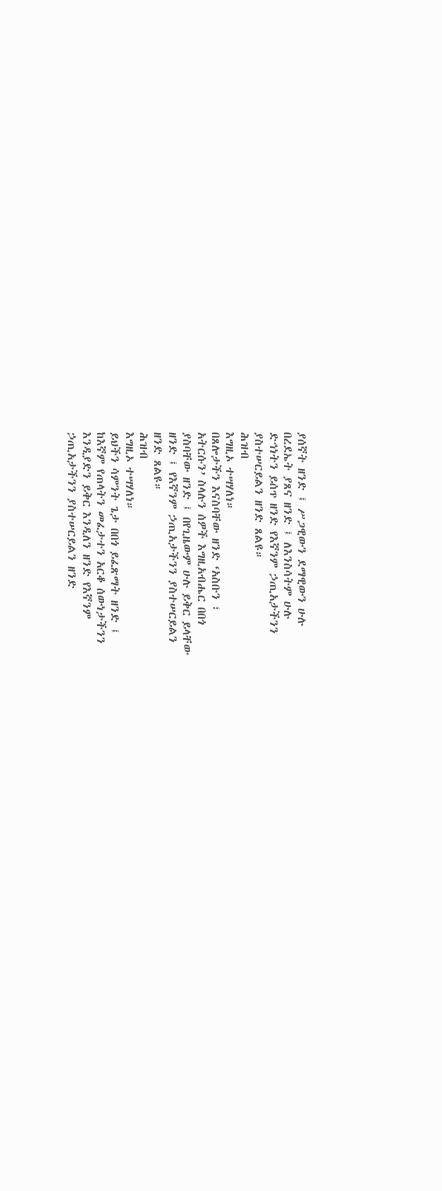ያሰኛት ዘንድ ፤ ሥጋዊውን ደማዊውን ሁሉ
በረደኤት ያጸና ዘንድ ፤ ለእንስሳትም ሁሉ
ድኅነትን ይሰጥ ዘንድ የእኛንም ኃጢአታችንን
ያስተሠርይልን ዘንድ ጸልዩ።
ሕዝብ
እግዚኦ ተሣሃለነ።
በጸሎታችን እናስባቸው ዘንድ ‘አስቡን ፣
አትርሱን’ ስላሉን ሰዎች እግዚአብሔር በበጎ
ያስባቸው ዘንድ ፤ በየጊዜውም ሁሉ ይቅር ይላቸው
ዘንድ ፤ የእኛንም ኃጢአታችንን ያስተሠርይልን
ዘንድ ጸልዩ።
ሕዝብ
እግዚኦ ተሣሃለነ።
ይህችን ሳምንት ጌታ በበጎ ይፈጽማት ዘንድ ፤
ከእኛም የጠላትን መፈታተን አርቆ ሰውነታችንን
እንዲያድን ይቅር እንዲለን ዘንድ የእኛንም
ኃጢአታችንን ያስተሠርይልን ዘንድ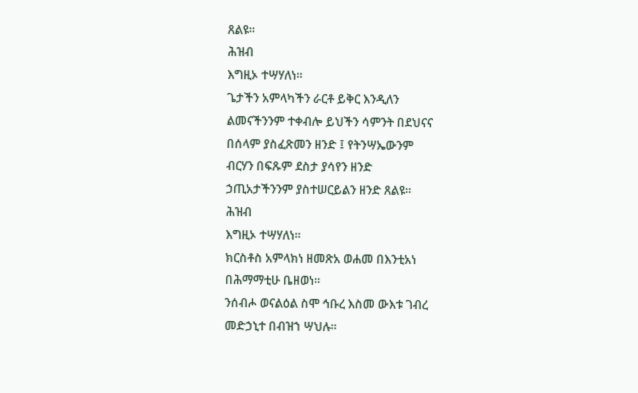ጸልዩ።
ሕዝብ
እግዚኦ ተሣሃለነ።
ጌታችን አምላካችን ራርቶ ይቅር እንዲለን
ልመናችንንም ተቀብሎ ይህችን ሳምንት በደህናና
በሰላም ያስፈጽመን ዘንድ ፤ የትንሣኤውንም
ብርሃን በፍጹም ደስታ ያሳየን ዘንድ
ኃጢአታችንንም ያስተሠርይልን ዘንድ ጸልዩ።
ሕዝብ
እግዚኦ ተሣሃለነ።
ክርስቶስ አምላክነ ዘመጽአ ወሐመ በእንቲአነ
በሕማማቲሁ ቤዘወነ።
ንሰብሖ ወናልዕል ስሞ ኅቡረ እስመ ውእቱ ገብረ
መድኃኒተ በብዝኀ ሣህሉ።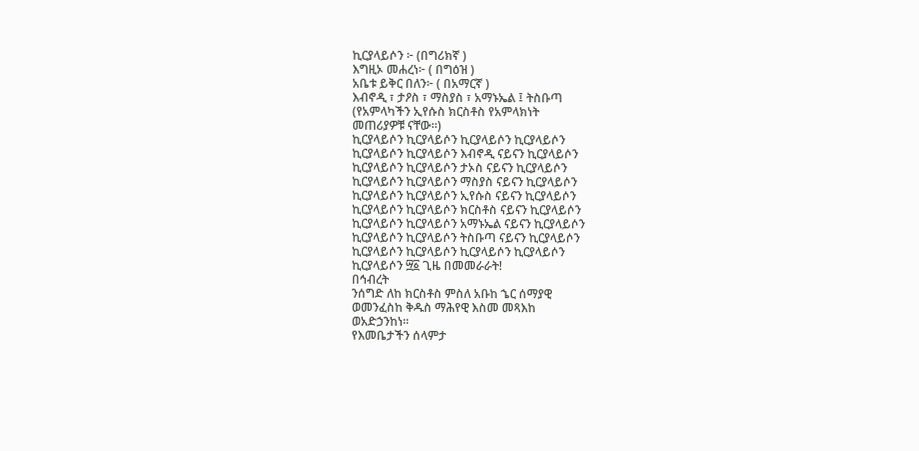ኪርያላይሶን ፦ (በግሪክኛ )
እግዚኦ መሐረነ፦ ( በግዕዝ )
አቤቱ ይቅር በለን፦ ( በአማርኛ )
እብኖዲ ፣ ታዖስ ፣ ማስያስ ፣ አማኑኤል ፤ ትስቡጣ
(የአምላካችን ኢየሱስ ክርስቶስ የአምላክነት
መጠሪያዎቹ ናቸው።)
ኪርያላይሶን ኪርያላይሶን ኪርያላይሶን ኪርያላይሶን
ኪርያላይሶን ኪርያላይሶን እብኖዲ ናይናን ኪርያላይሶን
ኪርያላይሶን ኪርያላይሶን ታኦስ ናይናን ኪርያላይሶን
ኪርያላይሶን ኪርያላይሶን ማስያስ ናይናን ኪርያላይሶን
ኪርያላይሶን ኪርያላይሶን ኢየሱስ ናይናን ኪርያላይሶን
ኪርያላይሶን ኪርያላይሶን ክርስቶስ ናይናን ኪርያላይሶን
ኪርያላይሶን ኪርያላይሶን አማኑኤል ናይናን ኪርያላይሶን
ኪርያላይሶን ኪርያላይሶን ትስቡጣ ናይናን ኪርያላይሶን
ኪርያላይሶን ኪርያላይሶን ኪርያላይሶን ኪርያላይሶን
ኪርያላይሶን ፵፩ ጊዜ በመመራራት!
በኅብረት
ንሰግድ ለከ ክርስቶስ ምስለ አቡከ ኄር ሰማያዊ
ወመንፈስከ ቅዱስ ማሕየዊ እስመ መጻእከ
ወአድኃንከነ።
የእመቤታችን ሰላምታ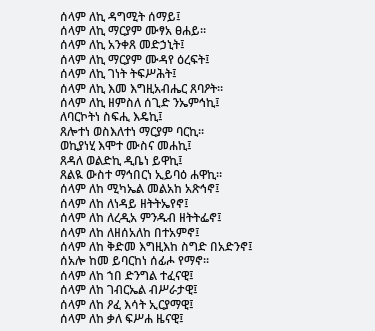ሰላም ለኪ ዳግሚት ሰማይ፤
ሰላም ለኪ ማርያም ሙፃአ ፀሐይ።
ሰላም ለኪ አንቀጸ መድኃኒት፤
ሰላም ለኪ ማርያም ሙዳየ ዕረፍት፤
ሰላም ለኪ ገነት ትፍሥሕት፤
ሰላም ለኪ እመ እግዚአብሔር ጸባዖት።
ሰላም ለኪ ዘምስለ ሰጊድ ንኤምኅኪ፤
ለባርኮትነ ስፍሒ እዴኪ፤
ጸሎተነ ወስእለተነ ማርያም ባርኪ።
ወኪያነሂ እሞተ ሙስና መሐኪ፤
ጸዳለ ወልድኪ ዲቤነ ይዋኪ፤
ጸልዪ ውስተ ማኅበርነ ኢይባዕ ሐዋኪ።
ሰላም ለከ ሚካኤል መልአከ አጽኅኖ፤
ሰላም ለከ ለነዳይ ዘትትኤየኖ፤
ሰላም ለከ ለረዲአ ምንዱብ ዘትትፌኖ፤
ሰላም ለከ ለዘሰአለከ በተአምኖ፤
ሰላም ለከ ቅድመ እግዚእከ ስግድ በአድንኖ፤
ሰአሎ ከመ ይባርከነ ሰፊሖ የማኖ።
ሰላም ለከ ኀበ ድንግል ተፈናዊ፤
ሰላም ለከ ገብርኤል ብሥራታዊ፤
ሰላም ለከ ዖፈ እሳት ኢርያማዊ፤
ሰላም ለከ ቃለ ፍሥሐ ዜናዊ፤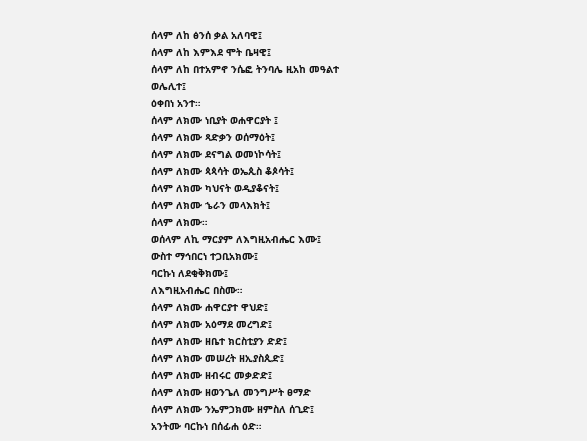ሰላም ለከ ፅንሰ ቃል አለባዊ፤
ሰላም ለከ እምእደ ሞት ቤዛዊ፤
ሰላም ለከ በተአምኖ ንሴፎ ትንባሌ ዚአከ መዓልተ
ወሌሊተ፤
ዕቀበነ አንተ።
ሰላም ለክሙ ነቢያት ወሐዋርያት ፤
ሰላም ለክሙ ጻድቃን ወሰማዕት፤
ሰላም ለክሙ ደናግል ወመነኮሳት፤
ሰላም ለክሙ ጳጳሳት ወኤጲስ ቆጶሳት፤
ሰላም ለክሙ ካህናት ወዲያቆናት፤
ሰላም ለክሙ ኄራን መላእክት፤
ሰላም ለክሙ።
ወሰላም ለኪ ማርያም ለእግዚአብሔር እሙ፤
ውስተ ማኅበርነ ተጋቢአክሙ፤
ባርኩነ ለደቂቅክሙ፤
ለእግዚአብሔር በስሙ።
ሰላም ለክሙ ሐዋርያተ ዋህድ፤
ሰላም ለክሙ አዕማደ መረግድ፤
ሰላም ለክሙ ዘቤተ ክርስቲያን ድድ፤
ሰላም ለክሙ መሠረት ዘኢያስጲድ፤
ሰላም ለክሙ ዘብሩር መቃድድ፤
ሰላም ለክሙ ዘወንጌለ መንግሥት ፀማድ
ሰላም ለክሙ ንኤምኃክሙ ዘምስለ ሰጊድ፤
አንትሙ ባርኩነ በሰፊሐ ዕድ።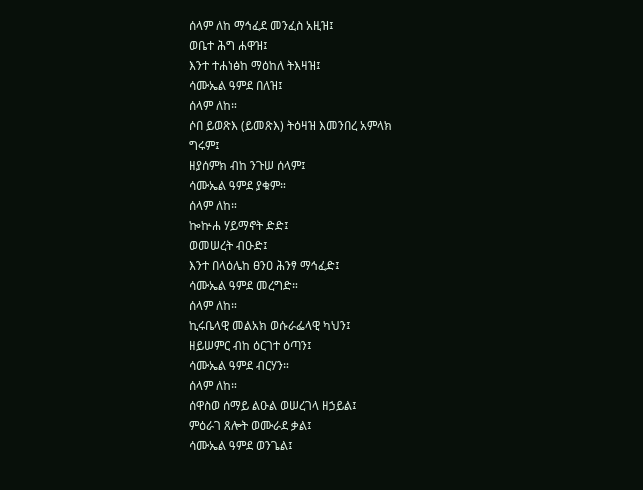ሰላም ለከ ማኅፈደ መንፈስ አዚዝ፤
ወቤተ ሕግ ሐዋዝ፤
እንተ ተሐነፅከ ማዕከለ ትእዛዝ፤
ሳሙኤል ዓምደ በለዝ፤
ሰላም ለከ።
ሶበ ይወጽእ (ይመጽእ) ትዕዛዝ እመንበረ አምላክ
ግሩም፤
ዘያሰምክ ብከ ንጉሠ ሰላም፤
ሳሙኤል ዓምደ ያቁም።
ሰላም ለከ።
ኰኵሐ ሃይማኖት ድድ፤
ወመሠረት ብዑድ፤
እንተ በላዕሌከ ፀንዐ ሕንፃ ማኅፈድ፤
ሳሙኤል ዓምደ መረግድ።
ሰላም ለከ።
ኪሩቤላዊ መልአክ ወሱራፌላዊ ካህን፤
ዘይሠምር ብከ ዕርገተ ዕጣን፤
ሳሙኤል ዓምደ ብርሃን።
ሰላም ለከ።
ሰዋስወ ሰማይ ልዑል ወሠረገላ ዘኃይል፤
ምዕራገ ጸሎት ወሙራደ ቃል፤
ሳሙኤል ዓምደ ወንጌል፤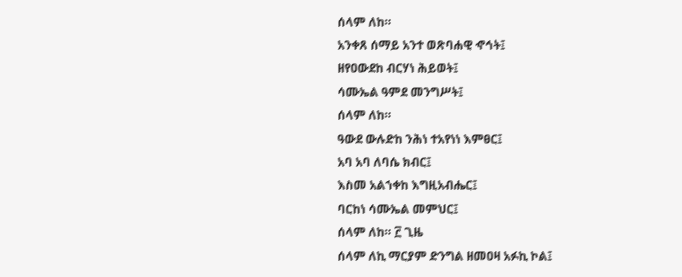ሰላም ለከ።
አንቀጸ ሰማይ አንተ ወጽባሐዊ ኆኅት፤
ዘየዐውደከ ብርሃነ ሕይወት፤
ሳሙኤል ዓምደ መንግሥት፤
ሰላም ለከ።
ዓውደ ውሉድከ ንሕነ ተአየነነ እምፀር፤
አባ አባ ለባሴ ክብር፤
እስመ አልኀቀከ እግዚአብሔር፤
ባርከነ ሳሙኤል መምህር፤
ሰላም ለከ። ፫ ጊዜ
ሰላም ለኪ ማርያም ድንግል ዘመዐዛ አፉኪ ኮል፤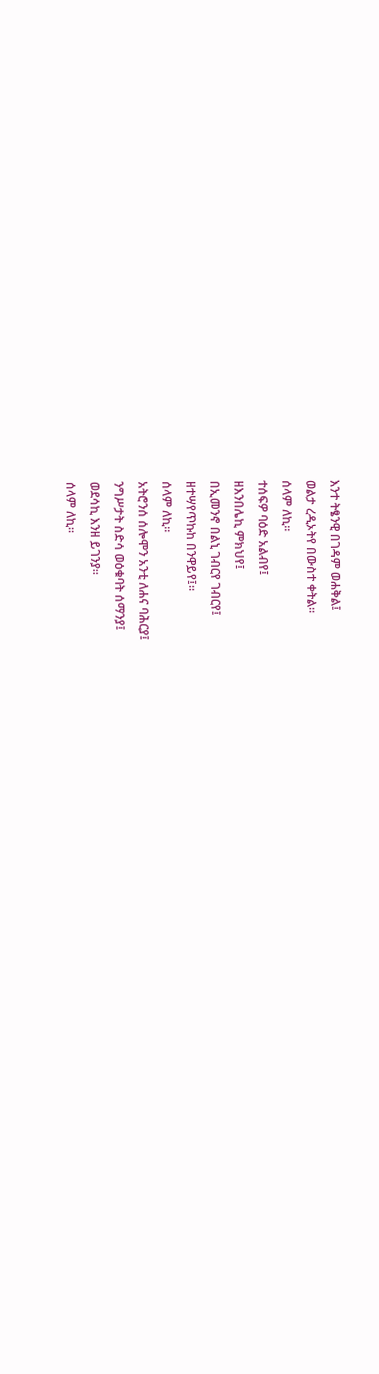እንተ ትፄንዊ በገዳም ወሐቅል፤
ወልታ ረዲኦትየ በውስተ ቀትል።
ሰላም ለኪ።
ተሰፍዎ ባዕድ አልብየ፤
ዘእንበሌኪ ምክህየ፤
በኢመንኖ በልኒ ገብርየ ገብርየ፤
ዘተሣየጥኩከ በንዋይየ፤።
ሰላም ለኪ።
አትሮንሰ ሰሎሞን አንቲ ለሐና ባሕርያ፤
ንግሥታት ስድሳ ወዕቁባት ሰማንያ፤
ወደሳኪ እንዘ ይገንያ።
ሰላም ለኪ።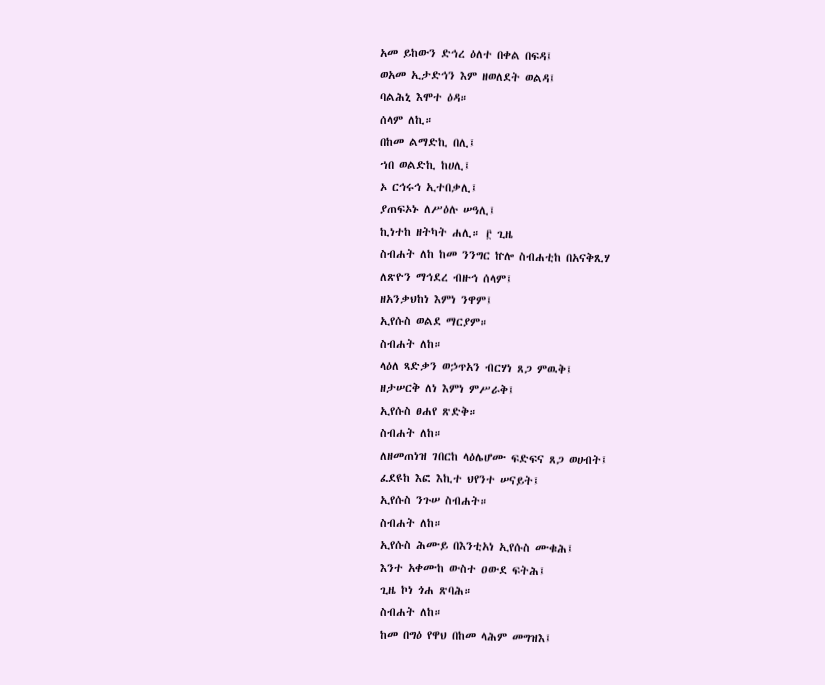አመ ይከውን ድኅረ ዕለተ በቀል በፍዳ፤
ወአመ ኢታድኅን እም ዘወለደት ወልዳ፤
ባልሕኒ እሞተ ዕዳ።
ሰላም ለኪ።
በከመ ልማድኪ በሊ፤
ኀበ ወልድኪ ከሀሊ፤
ኦ ርኅሩኅ ኢተበቃሊ፤
ያጠፍኦኑ ለሥዕሉ ሠዓሊ፤
ኪነተከ ዘትካት ሐሊ። ፫ ጊዜ
ስብሐት ለከ ከመ ንንግር ኵሎ ስብሐቲከ በአናቅጺሃ
ለጽዮን ማኅደረ ብዙኅ ሰላም፤
ዘአንቃህከነ እምነ ንዋም፤
ኢየሱስ ወልደ ማርያም።
ስብሐት ለከ።
ላዕለ ጻድቃን ወኃጥአን ብርሃነ ጸጋ ምዉቅ፤
ዘታሠርቅ ለነ እምነ ምሥራቅ፤
ኢየሱስ ፀሐየ ጽድቅ።
ስብሐት ለከ።
ለዘመጠነዝ ገበርከ ላዕሌሆሙ ፍድፍና ጸጋ ወሀብት፤
ፈደዩከ እፎ እኪተ ህየንተ ሠናይት፤
ኢየሱስ ንጉሠ ስብሐት።
ስብሐት ለከ።
ኢየሱስ ሕሙይ በእንቲአነ ኢየሱስ ሙቁሕ፤
እንተ አቀሙከ ውስተ ዐውደ ፍትሕ፤
ጊዜ ኮነ ጎሐ ጽባሕ።
ስብሐት ለከ።
ከመ በግዕ የዋህ በከመ ላሕም መግዝእ፤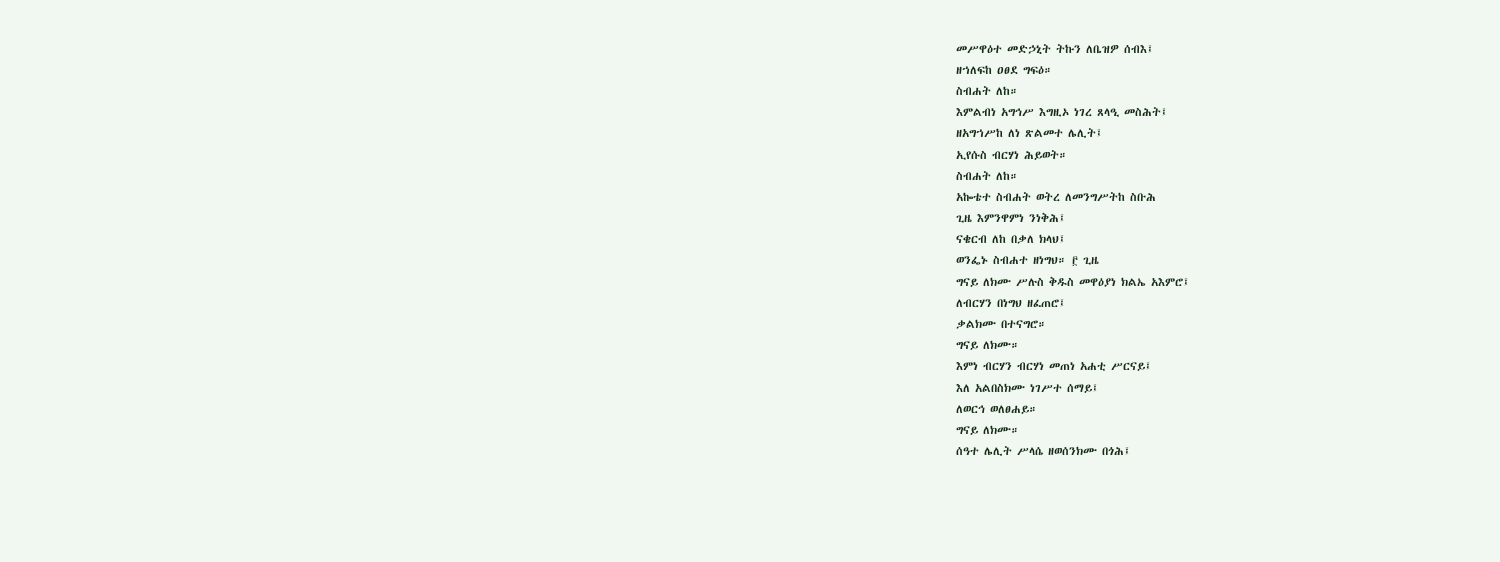መሥዋዕተ መድኃኒት ትኩን ለቤዝዎ ሰብእ፤
ዘኀለፍከ ዐፀደ ግፍዕ።
ስብሐት ለከ።
እምልብነ አግኅሥ እግዚኦ ነገረ ጸላዒ መስሕት፤
ዘአግኀሥከ ለነ ጽልመተ ሌሊት፤
ኢየሱስ ብርሃነ ሕይወት።
ስብሐት ለከ።
አኰቴተ ስብሐት ወትረ ለመንግሥትከ ስቡሕ
ጊዜ እምንዋምነ ንነቅሕ፤
ናቄርብ ለከ በቃለ ክላህ፤
ወንፌኑ ስብሐተ ዘነግህ። ፫ ጊዜ
ግናይ ለክሙ ሥሉስ ቅዱስ መዋዕያነ ክልኤ አእምሮ፤
ለብርሃን በነግህ ዘፈጠሮ፤
ቃልክሙ በተናግሮ።
ግናይ ለክሙ።
እምነ ብርሃን ብርሃነ መጠነ አሐቲ ሥርናይ፤
እለ አልበስክሙ ነገሥተ ሰማይ፤
ለወርኅ ወለፀሐይ።
ግናይ ለክሙ።
ሰዓተ ሌሊት ሥላሴ ዘወሰንክሙ በጎሕ፤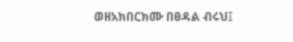ወዘአክበርክሙ በፀዳል ብሩህ፤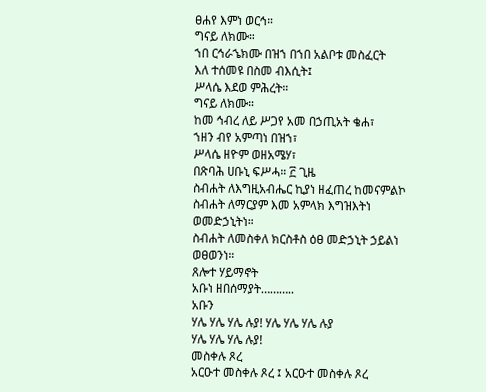ፀሐየ እምነ ወርኅ።
ግናይ ለክሙ።
ኀበ ርኅራኄክሙ በዝኀ በኀበ አልቦቱ መስፈርት
እለ ተሰመዩ በስመ ብእሲት፤
ሥላሴ እደወ ምሕረት።
ግናይ ለክሙ።
ከመ ኅብረ ለይ ሥጋየ አመ በኃጢአት ቄሐ፣
ኀዘን ብየ አምጣነ በዝኀ፣
ሥላሴ ዘዮም ወዘአሜሃ፣
በጽባሕ ሀቡኒ ፍሥሓ። ፫ ጊዜ
ስብሐት ለእግዚአብሔር ኪያነ ዘፈጠረ ከመናምልኮ
ስብሐት ለማርያም እመ አምላክ እግዝእትነ
ወመድኃኒትነ።
ስብሐት ለመስቀለ ክርስቶስ ዕፀ መድኃኒት ኃይልነ
ወፀወንነ።
ጸሎተ ሃይማኖት
አቡነ ዘበሰማያት………..
አቡን
ሃሌ ሃሌ ሃሌ ሉያ! ሃሌ ሃሌ ሃሌ ሉያ
ሃሌ ሃሌ ሃሌ ሉያ!
መስቀሉ ጾረ
አርዑተ መስቀሉ ጾረ ፤ አርዑተ መስቀሉ ጾረ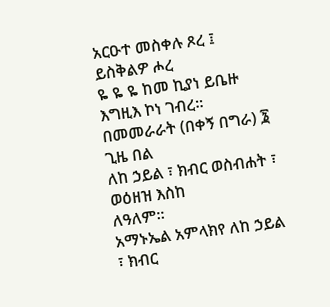አርዑተ መስቀሉ ጾረ ፤ ይስቅልዎ ሖረ
ዬ ዬ ዬ ከመ ኪያነ ይቤዙ እግዚእ ኮነ ገብረ።
በመመራራት (በቀኝ በግራ) ፮ ጊዜ በል
ለከ ኃይል ፣ ክብር ወስብሐት ፣ ወዕዘዝ እስከ
ለዓለም።
አማኑኤል አምላክየ ለከ ኃይል ፣ ክብር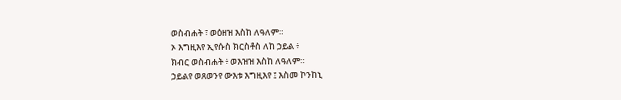ወስብሐት ፣ ወዕዘዝ እስከ ለዓለም።
ኦ እግዚእየ ኢየሱስ ክርስቶስ ለከ ኃይል ፥
ክብር ወስብሐት ፥ ወእዝዝ እስከ ለዓለም።
ኃይልየ ወጸወንየ ውእቱ እግዚእየ ፤ እስመ ኮንከኒ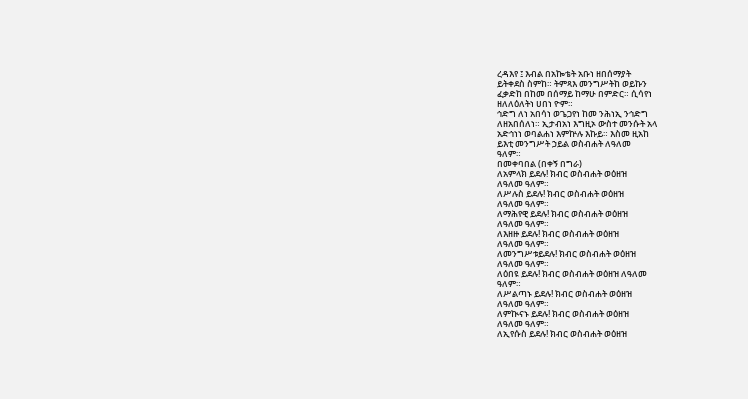ረዳእየ ፤ እብል በአኰቴት አቡነ ዘበሰማያት
ይትቀደስ ስምከ። ትምጻእ መንግሥትከ ወይኩን
ፈቃድከ በከመ በሰማይ ከማሁ በምድር። ሲሳየነ
ዘለለዕለትነ ሀበነ ዮም።
ኅድግ ለነ አበሳነ ወጌጋየነ ከመ ንሕነኢ ንኅድግ
ለዘአበሰለነ። ኢታብአነ እግዚኦ ውስተ መንሱት አላ
አድኅነነ ወባልሐነ እምኵሉ እኩይ። እስመ ዚአከ
ይእቲ መንግሥት ኃይል ወስብሐት ለዓለመ
ዓለም።
በመቀባበል (በቀኝ በግራ)
ለአምላክ ይደሉ! ክብር ወስብሐት ወዕዘዝ
ለዓለመ ዓለም።
ለሥሉስ ይደሉ! ክብር ወስብሐት ወዕዘዝ
ለዓለመ ዓለም።
ለማሕየዊ ይደሉ! ክብር ወስብሐት ወዕዘዝ
ለዓለመ ዓለም።
ለእዘዙ ይደሉ! ክብር ወስብሐት ወዕዘዝ
ለዓለመ ዓለም።
ለመንግሥቱይደሉ! ክብር ወስብሐት ወዕዘዝ
ለዓለመ ዓለም።
ለዕበዩ ይደሉ! ክብር ወስብሐት ወዕዘዝ ለዓለመ
ዓለም።
ለሥልጣኑ ይደሉ! ክብር ወስብሐት ወዕዘዝ
ለዓለመ ዓለም።
ለምኲናኑ ይደሉ! ክብር ወስብሐት ወዕዘዝ
ለዓለመ ዓለም።
ለኢየሱስ ይደሉ! ክብር ወስብሐት ወዕዘዝ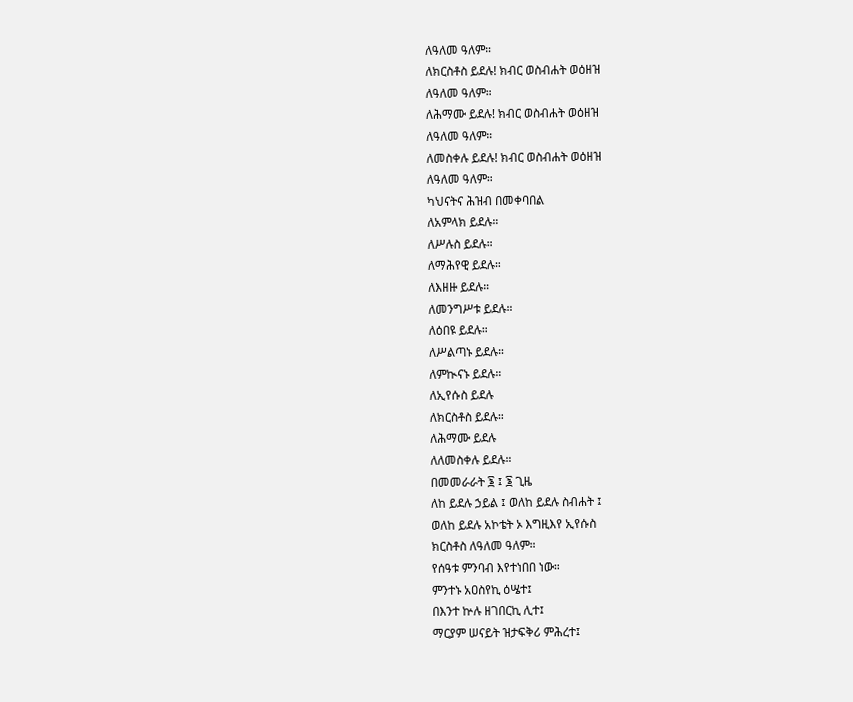ለዓለመ ዓለም።
ለክርስቶስ ይደሉ! ክብር ወስብሐት ወዕዘዝ
ለዓለመ ዓለም።
ለሕማሙ ይደሉ! ክብር ወስብሐት ወዕዘዝ
ለዓለመ ዓለም።
ለመስቀሉ ይደሉ! ክብር ወስብሐት ወዕዘዝ
ለዓለመ ዓለም።
ካህናትና ሕዝብ በመቀባበል
ለአምላክ ይደሉ።
ለሥሉስ ይደሉ።
ለማሕየዊ ይደሉ።
ለእዘዙ ይደሉ።
ለመንግሥቱ ይደሉ።
ለዕበዩ ይደሉ።
ለሥልጣኑ ይደሉ።
ለምኲናኑ ይደሉ።
ለኢየሱስ ይደሉ
ለክርስቶስ ይደሉ።
ለሕማሙ ይደሉ
ለለመስቀሉ ይደሉ።
በመመራራት ፮ ፤ ፮ ጊዜ
ለከ ይደሉ ኃይል ፤ ወለከ ይደሉ ስብሐት ፤
ወለከ ይደሉ አኮቴት ኦ እግዚእየ ኢየሱስ
ክርስቶስ ለዓለመ ዓለም።
የሰዓቱ ምንባብ እየተነበበ ነው።
ምንተኑ አዐስየኪ ዕሤተ፤
በእንተ ኵሉ ዘገበርኪ ሊተ፤
ማርያም ሠናይት ዝታፍቅሪ ምሕረተ፤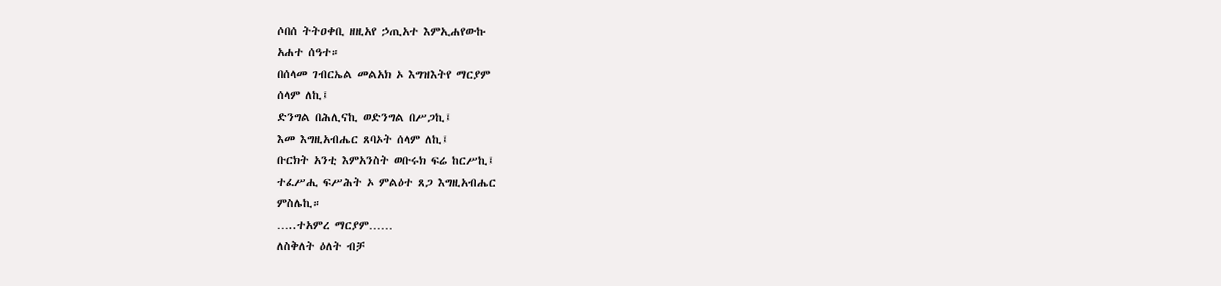ሶበሰ ትትዐቀቢ ዘዚአየ ኃጢአተ እምኢሐየውኩ
አሐተ ሰዓተ።
በሰላመ ገብርኤል መልአክ ኦ እግዝእትየ ማርያም
ሰላም ለኪ፤
ድንግል በሕሊናኪ ወድንግል በሥጋኪ፤
እመ እግዚአብሔር ጸባኦት ሰላም ለኪ፤
ቡርክት አንቲ እምአንስት ወቡሩክ ፍሬ ከርሥኪ፤
ተፈሥሒ ፍሥሕት ኦ ምልዕተ ጸጋ እግዚአብሔር
ምስሌኪ።
…..ተአምረ ማርያም……
ለስቅለት ዕለት ብቻ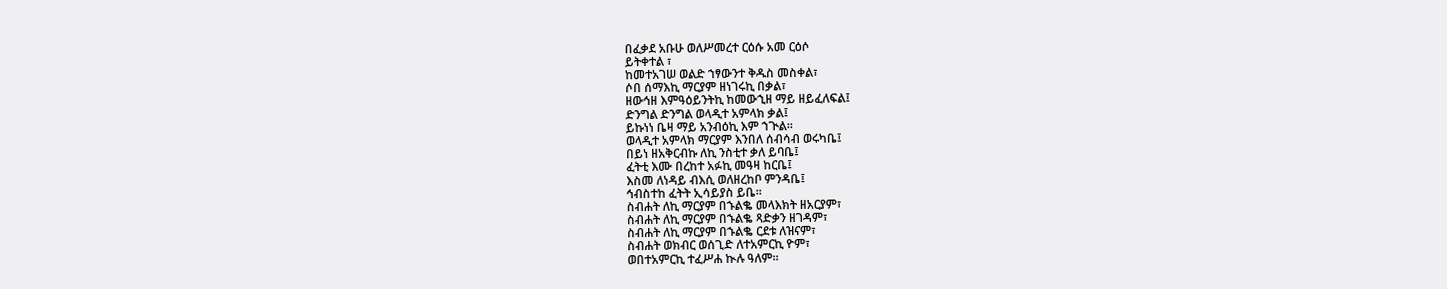በፈቃደ አቡሁ ወለሥመረተ ርዕሱ አመ ርዕሶ
ይትቀተል ፣
ከመተአገሠ ወልድ ኀፃውንተ ቅዱስ መስቀል፣
ሶበ ሰማእኪ ማርያም ዘነገሩኪ በቃል፣
ዘውኅዘ እምዓዕይንትኪ ከመውኂዘ ማይ ዘይፈለፍል፤
ድንግል ድንግል ወላዲተ አምላክ ቃል፤
ይኩነነ ቤዛ ማይ አንብዕኪ እም ኀጒል።
ወላዲተ አምላክ ማርያም እንበለ ሰብሳብ ወሩካቤ፤
በይነ ዘአቅርብኩ ለኪ ንስቲተ ቃለ ይባቤ፤
ፈትቲ እሙ በረከተ አፉኪ መዓዛ ከርቤ፤
እስመ ለነዳይ ብእሲ ወለዘረከቦ ምንዳቤ፤
ኅብስተከ ፈትት ኢሳይያስ ይቤ።
ስብሐት ለኪ ማርያም በኁልቈ መላእክት ዘአርያም፣
ስብሐት ለኪ ማርያም በኁልቈ ጻድቃን ዘገዳም፣
ስብሐት ለኪ ማርያም በኁልቈ ርደቱ ለዝናም፣
ስብሐት ወክብር ወሰጊድ ለተአምርኪ ዮም፣
ወበተአምርኪ ተፈሥሐ ኲሉ ዓለም።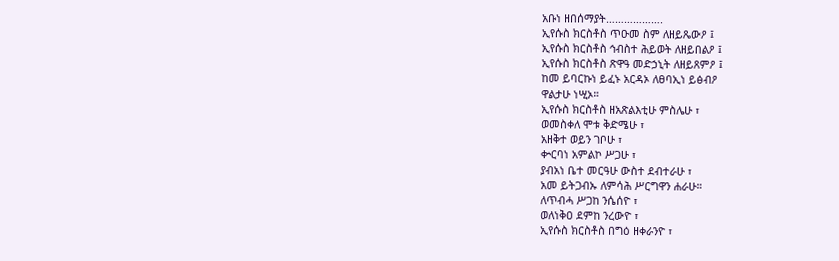አቡነ ዘበሰማያት……………….
ኢየሱስ ክርስቶስ ጥዑመ ስም ለዘይጼውዖ ፤
ኢየሱስ ክርስቶስ ኅብስተ ሕይወት ለዘይበልዖ ፤
ኢየሱስ ክርስቶስ ጽዋዓ መድኃኒት ለዘይጸምዖ ፤
ከመ ይባርኩነ ይፈኑ አርዳኦ ለፀባኢነ ይፅብዖ
ዋልታሁ ነሢኦ።
ኢየሱስ ክርስቶስ ዘአጽልእቲሁ ምስሌሁ ፣
ወመስቀለ ሞቱ ቅድሜሁ ፣
አዘቅተ ወይን ገቦሁ ፣
ቍርባነ አምልኮ ሥጋሁ ፣
ያብአነ ቤተ መርዓሁ ውስተ ደብተራሁ ፣
አመ ይትጋብኡ ለምሳሕ ሥርግዋን ሐራሁ።
ለጥብሓ ሥጋከ ንሴሰዮ ፣
ወለነቅዐ ደምከ ንረውዮ ፣
ኢየሱስ ክርስቶስ በግዕ ዘቀራንዮ ፣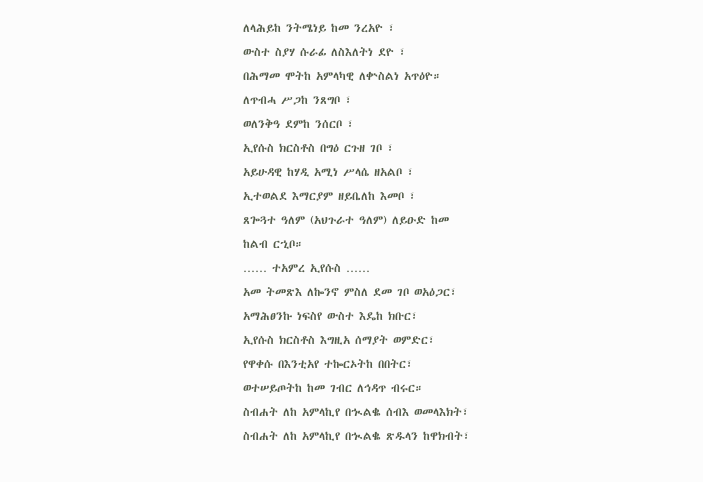ለላሕይከ ንትሜነይ ከመ ንረአዮ ፣
ውስተ ስያሃ ሱራፊ ለስእለትነ ደዮ ፣
በሕማመ ሞትከ አምላካዊ ለቍስልነ አጥዕዮ።
ለጥብሓ ሥጋከ ንጸግቦ ፣
ወለንቅዓ ደምከ ንሰርቦ ፣
ኢየሱስ ክርስቶስ በግዕ ርጉዘ ገቦ ፣
አይሁዳዊ ከሃዲ አሚነ ሥላሴ ዘአልቦ ፣
ኢተወልደ እማርያም ዘይቤለከ እመቦ ፣
ጸጐጓተ ዓለም (አህጉራተ ዓለም) ለይዑድ ከመ
ከልብ ርኂቦ።
…… ተአምረ ኢየሱስ ……
አመ ትመጽእ ለኰንኖ ምስለ ደመ ገቦ ወአዕጋር፣
አማሕፀንኩ ነፍስየ ውስተ እዴከ ክቡር፣
ኢየሱስ ክርስቶስ እግዚአ ሰማያት ወምድር፣
የዋቀሱ በእንቲአየ ተኰርኦትከ በበትር፣
ወተሠይጦትከ ከመ ገብር ለኅዳጥ ብሩር።
ስብሐት ለከ አምላኪየ በኊልቈ ሰብእ ወመላእክት፣
ስብሐት ለከ አምላኪየ በኊልቈ ጽዱላን ከዋክብት፣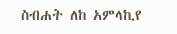ስብሐት ለከ አምላኪየ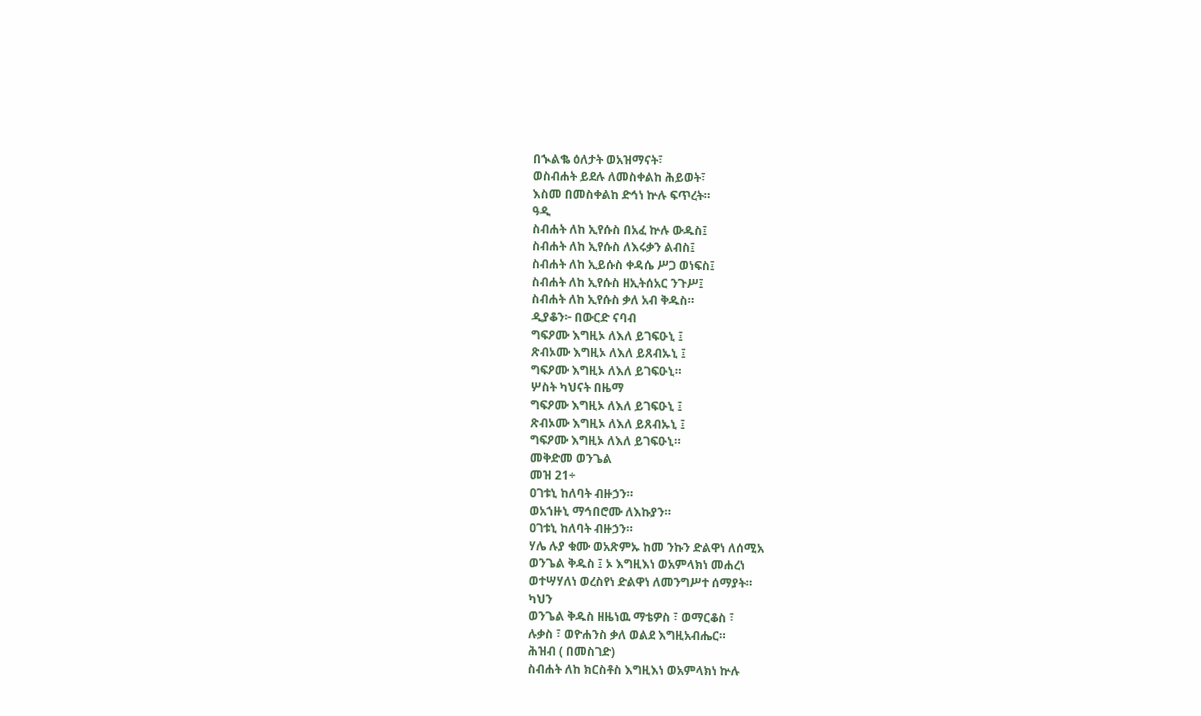በኊልቈ ዕለታት ወአዝማናት፣
ወስብሐት ይደሉ ለመስቀልከ ሕይወት፣
እስመ በመስቀልከ ድኅነ ኵሉ ፍጥረት።
ዓዲ
ስብሐት ለከ ኢየሱስ በአፈ ኵሉ ውዱስ፤
ስብሐት ለከ ኢየሱስ ለእሩቃን ልብስ፤
ስብሐት ለከ ኢይሱስ ቀዳሴ ሥጋ ወነፍስ፤
ስብሐት ለከ ኢየሱስ ዘኢትሰአር ንጉሥ፤
ስብሐት ለከ ኢየሱስ ቃለ አብ ቅዱስ።
ዲያቆን፦ በውርድ ናባብ
ግፍዖሙ እግዚኦ ለእለ ይገፍዑኒ ፤
ጽብኦሙ እግዚኦ ለእለ ይጸብኡኒ ፤
ግፍዖሙ እግዚኦ ለእለ ይገፍዑኒ።
ሦስት ካህናት በዜማ
ግፍዖሙ እግዚኦ ለእለ ይገፍዑኒ ፤
ጽብኦሙ እግዚኦ ለእለ ይጸብኡኒ ፤
ግፍዖሙ እግዚኦ ለእለ ይገፍዑኒ።
መቅድመ ወንጌል
መዝ 21÷
ዐገቱኒ ከለባት ብዙኃን።
ወአኀዙኒ ማኅበሮሙ ለእኩያን።
ዐገቱኒ ከለባት ብዙኃን።
ሃሌ ሉያ ቁሙ ወአጽምኡ ከመ ንኩን ድልዋነ ለሰሚአ
ወንጌል ቅዱስ ፤ ኦ እግዚእነ ወአምላክነ መሐረነ
ወተሣሃለነ ወረስየነ ድልዋነ ለመንግሥተ ሰማያት።
ካህን
ወንጌል ቅዱስ ዘዜነዉ ማቴዎስ ፣ ወማርቆስ ፣
ሉቃስ ፣ ወዮሐንስ ቃለ ወልደ እግዚአብሔር።
ሕዝብ ( በመስገድ)
ስብሐት ለከ ክርስቶስ እግዚእነ ወአምላክነ ኵሉ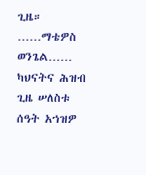ጊዜ።
……ማቴዎስ ወንጌል……
ካህናትና ሕዝብ
ጊዜ ሠለስቱ ሰዓት አኀዝዎ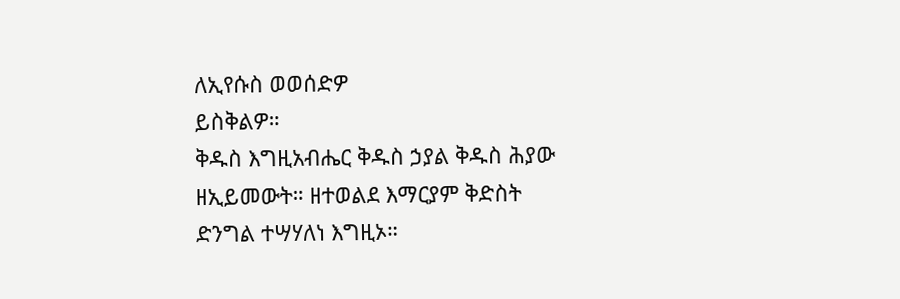ለኢየሱስ ወወሰድዎ
ይስቅልዎ።
ቅዱስ እግዚአብሔር ቅዱስ ኃያል ቅዱስ ሕያው
ዘኢይመውት። ዘተወልደ እማርያም ቅድስት
ድንግል ተሣሃለነ እግዚኦ።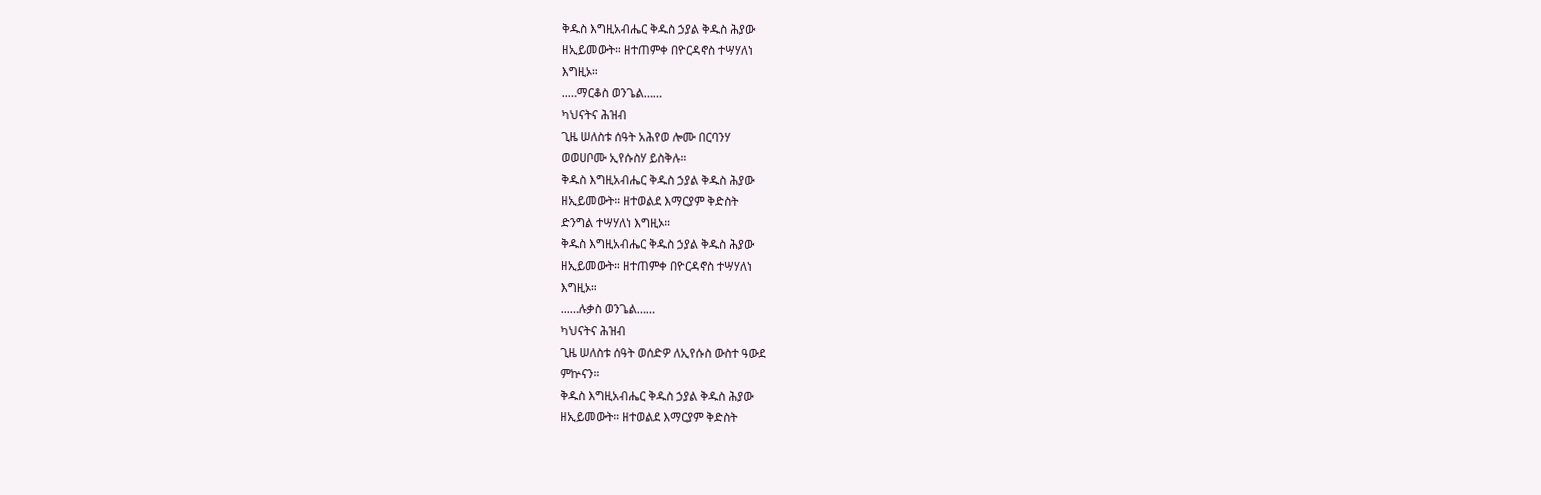ቅዱስ እግዚአብሔር ቅዱስ ኃያል ቅዱስ ሕያው
ዘኢይመውት። ዘተጠምቀ በዮርዳኖስ ተሣሃለነ
እግዚኦ።
..…ማርቆስ ወንጌል……
ካህናትና ሕዝብ
ጊዜ ሠለስቱ ሰዓት አሕየወ ሎሙ በርባንሃ
ወወሀቦሙ ኢየሱስሃ ይስቅሉ።
ቅዱስ እግዚአብሔር ቅዱስ ኃያል ቅዱስ ሕያው
ዘኢይመውት። ዘተወልደ እማርያም ቅድስት
ድንግል ተሣሃለነ እግዚኦ።
ቅዱስ እግዚአብሔር ቅዱስ ኃያል ቅዱስ ሕያው
ዘኢይመውት። ዘተጠምቀ በዮርዳኖስ ተሣሃለነ
እግዚኦ።
...…ሉቃስ ወንጌል……
ካህናትና ሕዝብ
ጊዜ ሠለስቱ ሰዓት ወሰድዎ ለኢየሱስ ውስተ ዓውደ
ምኵናን።
ቅዱስ እግዚአብሔር ቅዱስ ኃያል ቅዱስ ሕያው
ዘኢይመውት። ዘተወልደ እማርያም ቅድስት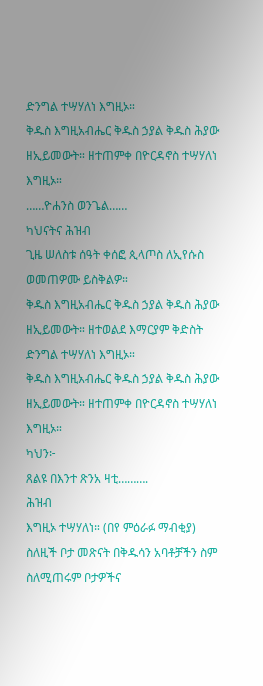ድንግል ተሣሃለነ እግዚኦ።
ቅዱስ እግዚአብሔር ቅዱስ ኃያል ቅዱስ ሕያው
ዘኢይመውት። ዘተጠምቀ በዮርዳኖስ ተሣሃለነ
እግዚኦ።
……ዮሐንስ ወንጌል……
ካህናትና ሕዝብ
ጊዜ ሠለስቱ ሰዓት ቀሰፎ ጲላጦስ ለኢየሱስ
ወመጠዎሙ ይስቅልዎ።
ቅዱስ እግዚአብሔር ቅዱስ ኃያል ቅዱስ ሕያው
ዘኢይመውት። ዘተወልደ እማርያም ቅድስት
ድንግል ተሣሃለነ እግዚኦ።
ቅዱስ እግዚአብሔር ቅዱስ ኃያል ቅዱስ ሕያው
ዘኢይመውት። ዘተጠምቀ በዮርዳኖስ ተሣሃለነ
እግዚኦ።
ካህን፦
ጸልዩ በእንተ ጽንአ ዛቲ……….
ሕዝብ
እግዚኦ ተሣሃለነ። (በየ ምዕራፉ ማብቂያ)
ስለዚች ቦታ መጽናት በቅዱሳን አባቶቻችን ስም
ስለሚጠሩም ቦታዎችና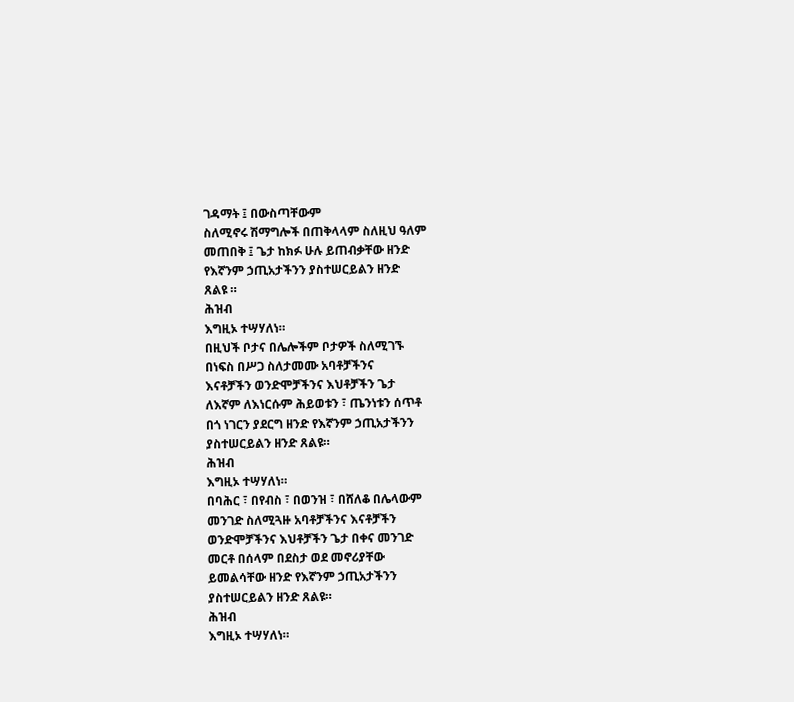ገዳማት ፤ በውስጣቸውም
ስለሚኖሩ ሽማግሎች በጠቅላላም ስለዚህ ዓለም
መጠበቅ ፤ ጌታ ከክፉ ሁሉ ይጠብቃቸው ዘንድ
የእኛንም ኃጢአታችንን ያስተሠርይልን ዘንድ
ጸልዩ ።
ሕዝብ
እግዚኦ ተሣሃለነ።
በዚህች ቦታና በሌሎችም ቦታዎች ስለሚገኙ
በነፍስ በሥጋ ስለታመሙ አባቶቻችንና
እናቶቻችን ወንድሞቻችንና እህቶቻችን ጌታ
ለእኛም ለእነርሱም ሕይወቱን ፣ ጤንነቱን ሰጥቶ
በጎ ነገርን ያደርግ ዘንድ የእኛንም ኃጢአታችንን
ያስተሠርይልን ዘንድ ጸልዩ።
ሕዝብ
እግዚኦ ተሣሃለነ።
በባሕር ፣ በየብስ ፣ በወንዝ ፣ በሸለቆ በሌላውም
መንገድ ስለሚጓዙ አባቶቻችንና እናቶቻችን
ወንድሞቻችንና እህቶቻችን ጌታ በቀና መንገድ
መርቶ በሰላም በደስታ ወደ መኖሪያቸው
ይመልሳቸው ዘንድ የእኛንም ኃጢአታችንን
ያስተሠርይልን ዘንድ ጸልዩ።
ሕዝብ
እግዚኦ ተሣሃለነ።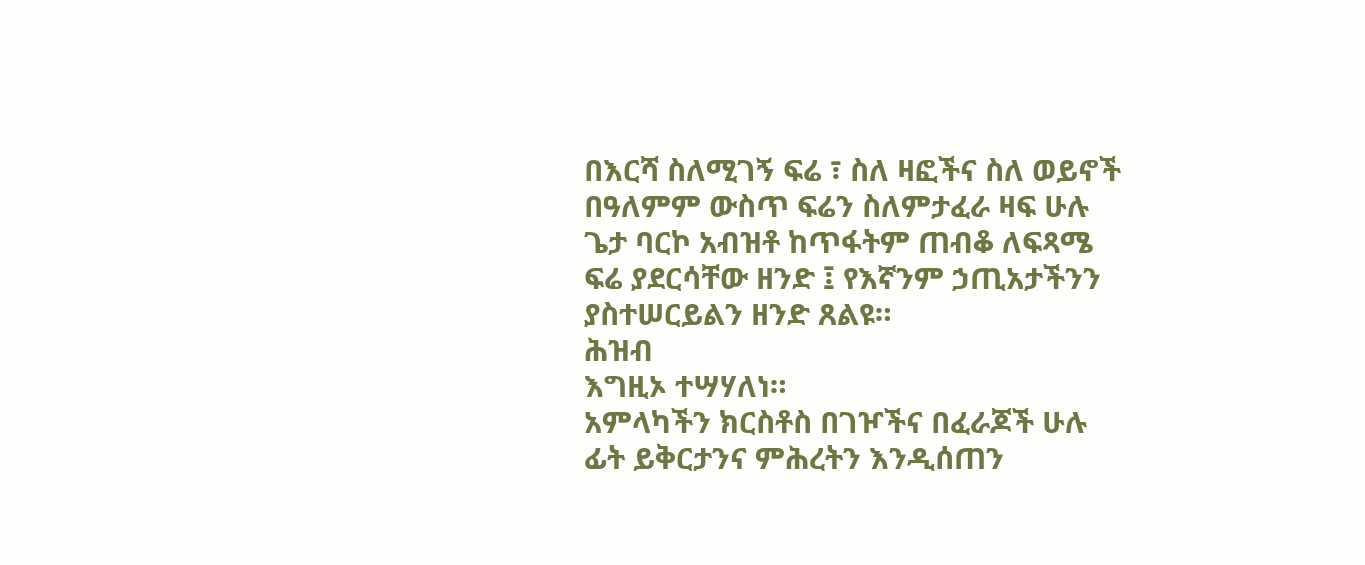በእርሻ ስለሚገኝ ፍሬ ፣ ስለ ዛፎችና ስለ ወይኖች
በዓለምም ውስጥ ፍሬን ስለምታፈራ ዛፍ ሁሉ
ጌታ ባርኮ አብዝቶ ከጥፋትም ጠብቆ ለፍጻሜ
ፍሬ ያደርሳቸው ዘንድ ፤ የእኛንም ኃጢአታችንን
ያስተሠርይልን ዘንድ ጸልዩ።
ሕዝብ
እግዚኦ ተሣሃለነ።
አምላካችን ክርስቶስ በገዦችና በፈራጆች ሁሉ
ፊት ይቅርታንና ምሕረትን እንዲሰጠን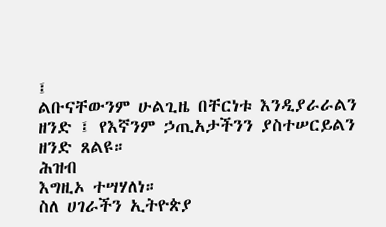፤
ልቡናቸውንም ሁልጊዜ በቸርነቱ እንዲያራራልን
ዘንድ ፤ የእኛንም ኃጢአታችንን ያስተሠርይልን
ዘንድ ጸልዩ።
ሕዝብ
እግዚኦ ተሣሃለነ።
ስለ ሀገራችን ኢትዮጵያ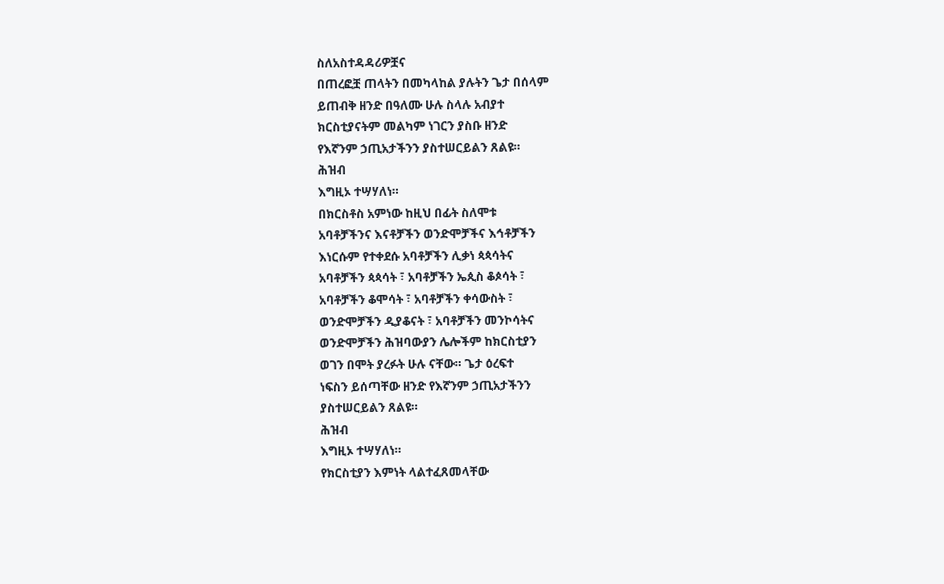ስለአስተዳዳሪዎቿና
በጠረፎቿ ጠላትን በመካላከል ያሉትን ጌታ በሰላም
ይጠብቅ ዘንድ በዓለሙ ሁሉ ስላሉ አብያተ
ክርስቲያናትም መልካም ነገርን ያስቡ ዘንድ
የእኛንም ኃጢአታችንን ያስተሠርይልን ጸልዩ።
ሕዝብ
እግዚኦ ተሣሃለነ።
በክርስቶስ አምነው ከዚህ በፊት ስለሞቱ
አባቶቻችንና እናቶቻችን ወንድሞቻችና እኅቶቻችን
እነርሱም የተቀደሱ አባቶቻችን ሊቃነ ጳጳሳትና
አባቶቻችን ጳጳሳት ፣ አባቶቻችን ኤጲስ ቆጶሳት ፣
አባቶቻችን ቆሞሳት ፣ አባቶቻችን ቀሳውስት ፣
ወንድሞቻችን ዲያቆናት ፣ አባቶቻችን መንኮሳትና
ወንድሞቻችን ሕዝባውያን ሌሎችም ከክርስቲያን
ወገን በሞት ያረፉት ሁሉ ናቸው። ጌታ ዕረፍተ
ነፍስን ይሰጣቸው ዘንድ የእኛንም ኃጢአታችንን
ያስተሠርይልን ጸልዩ።
ሕዝብ
እግዚኦ ተሣሃለነ።
የክርስቲያን እምነት ላልተፈጸመላቸው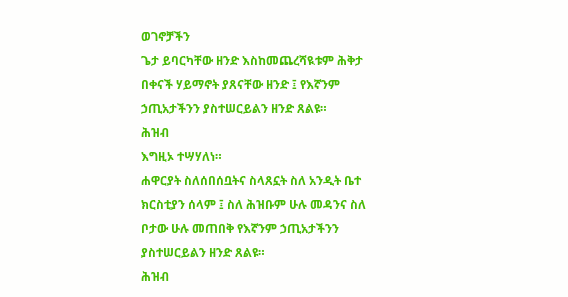ወገኖቻችን
ጌታ ይባርካቸው ዘንድ እስከመጨረሻዪቱም ሕቅታ
በቀናች ሃይማኖት ያጸናቸው ዘንድ ፤ የእኛንም
ኃጢአታችንን ያስተሠርይልን ዘንድ ጸልዩ።
ሕዝብ
እግዚኦ ተሣሃለነ።
ሐዋርያት ስለሰበሰቧትና ስላጸኗት ስለ አንዲት ቤተ
ክርስቲያን ሰላም ፤ ስለ ሕዝቡም ሁሉ መዳንና ስለ
ቦታው ሁሉ መጠበቅ የእኛንም ኃጢአታችንን
ያስተሠርይልን ዘንድ ጸልዩ።
ሕዝብ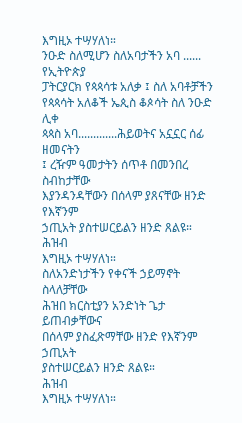እግዚኦ ተሣሃለነ።
ንዑድ ስለሚሆን ስለአባታችን አባ ...... የኢትዮጵያ
ፓትርያርክ የጳጳሳቱ አለቃ ፤ ስለ አባቶቻችን
የጳጳሳት አለቆች ኤጲስ ቆጶሳት ስለ ንዑድ ሊቀ
ጳጳስ አባ.............ሕይወትና አኗኗር ሰፊ ዘመናትን
፤ ረዥም ዓመታትን ሰጥቶ በመንበረ ስብከታቸው
እያንዳንዳቸውን በሰላም ያጸናቸው ዘንድ የእኛንም
ኃጢአት ያስተሠርይልን ዘንድ ጸልዩ።
ሕዝብ
እግዚኦ ተሣሃለነ።
ስለአንድነታችን የቀናች ኃይማኖት ስላለቻቸው
ሕዝበ ክርስቲያን አንድነት ጌታ ይጠብቃቸውና
በሰላም ያስፈጽማቸው ዘንድ የእኛንም ኃጢአት
ያስተሠርይልን ዘንድ ጸልዩ።
ሕዝብ
እግዚኦ ተሣሃለነ።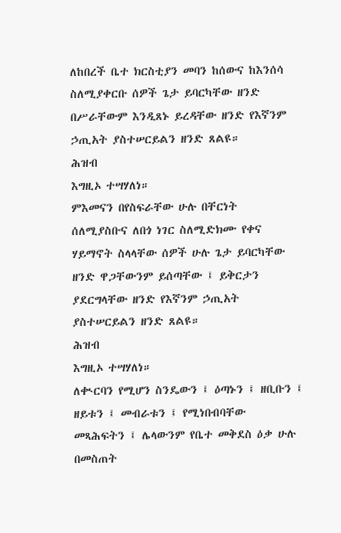ለከበረች ቤተ ክርስቲያን መባን ከሰውና ከእንሰሳ
ስለሚያቀርቡ ሰዎች ጌታ ይባርካቸው ዘንድ
በሥራቸውም እንዲጸኑ ይረዳቸው ዘንድ የእኛንም
ኃጢአት ያስተሠርይልን ዘንድ ጸልዩ።
ሕዝብ
እግዚኦ ተሣሃለነ።
ምእመናን በየስፍራቸው ሁሉ በቸርነት
ሰለሚያስቡና ለበጎ ነገር ስለሚድክሙ የቀና
ሃይማኖት ስላላቸው ሰዎች ሁሉ ጌታ ይባርካቸው
ዘንድ ዋጋቸውንም ይሰጣቸው ፤ ይቅርታን
ያደርግላቸው ዘንድ የእኛንም ኃጢአት
ያስተሠርይልን ዘንድ ጸልዩ።
ሕዝብ
እግዚኦ ተሣሃለነ።
ለቊርባን የሚሆን ስንዴውን ፤ ዕጣኑን ፤ ዘቢቡን ፤
ዘይቱን ፤ መብራቱን ፤ የሚነበብባቸው
መጻሕፍትን ፤ ሌላውንም የቤተ መቅደስ ዕቃ ሁሉ
በመስጠት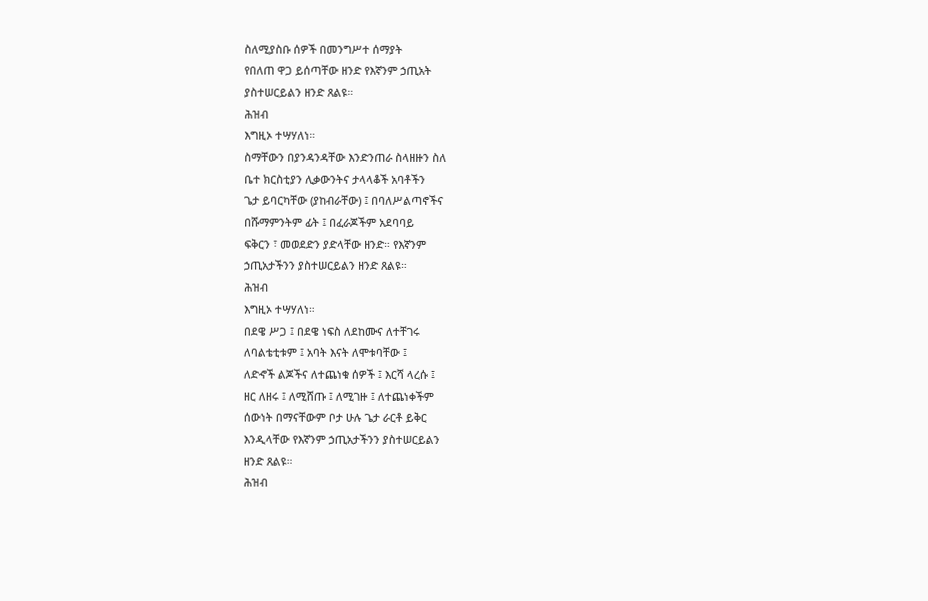ስለሚያስቡ ሰዎች በመንግሥተ ሰማያት
የበለጠ ዋጋ ይሰጣቸው ዘንድ የእኛንም ኃጢአት
ያስተሠርይልን ዘንድ ጸልዩ።
ሕዝብ
እግዚኦ ተሣሃለነ።
ስማቸውን በያንዳንዳቸው እንድንጠራ ስላዘዙን ስለ
ቤተ ክርስቲያን ሊቃውንትና ታላላቆች አባቶችን
ጌታ ይባርካቸው (ያከብራቸው) ፤ በባለሥልጣኖችና
በሹማምንትም ፊት ፤ በፈራጆችም አደባባይ
ፍቅርን ፣ መወደድን ያድላቸው ዘንድ። የእኛንም
ኃጢአታችንን ያስተሠርይልን ዘንድ ጸልዩ።
ሕዝብ
እግዚኦ ተሣሃለነ።
በደዌ ሥጋ ፤ በደዌ ነፍስ ለደከሙና ለተቸገሩ
ለባልቴቲቱም ፤ አባት እናት ለሞቱባቸው ፤
ለድኆች ልጆችና ለተጨነቁ ሰዎች ፤ እርሻ ላረሱ ፤
ዘር ለዘሩ ፤ ለሚሸጡ ፤ ለሚገዙ ፤ ለተጨነቀችም
ሰውነት በማናቸውም ቦታ ሁሉ ጌታ ራርቶ ይቅር
እንዲላቸው የእኛንም ኃጢአታችንን ያስተሠርይልን
ዘንድ ጸልዩ።
ሕዝብ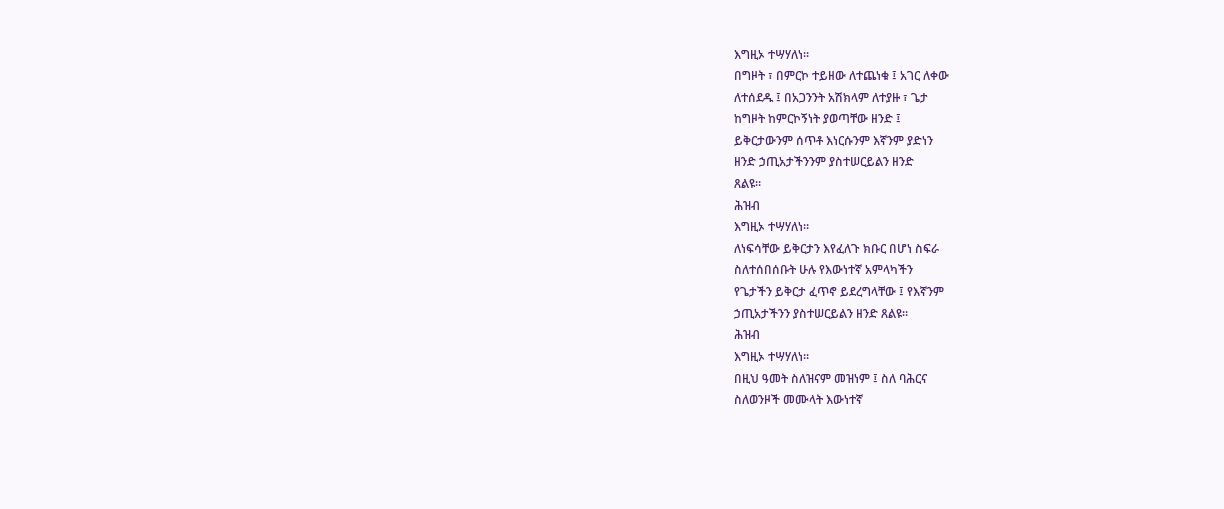እግዚኦ ተሣሃለነ።
በግዞት ፣ በምርኮ ተይዘው ለተጨነቁ ፤ አገር ለቀው
ለተሰደዱ ፤ በአጋንንት አሽክላም ለተያዙ ፣ ጌታ
ከግዞት ከምርኮኝነት ያወጣቸው ዘንድ ፤
ይቅርታውንም ሰጥቶ እነርሱንም እኛንም ያድነን
ዘንድ ኃጢአታችንንም ያስተሠርይልን ዘንድ
ጸልዩ።
ሕዝብ
እግዚኦ ተሣሃለነ።
ለነፍሳቸው ይቅርታን እየፈለጉ ክቡር በሆነ ስፍራ
ስለተሰበሰቡት ሁሉ የእውነተኛ አምላካችን
የጌታችን ይቅርታ ፈጥኖ ይደረግላቸው ፤ የእኛንም
ኃጢአታችንን ያስተሠርይልን ዘንድ ጸልዩ።
ሕዝብ
እግዚኦ ተሣሃለነ።
በዚህ ዓመት ስለዝናም መዝነም ፤ ስለ ባሕርና
ስለወንዞች መሙላት እውነተኛ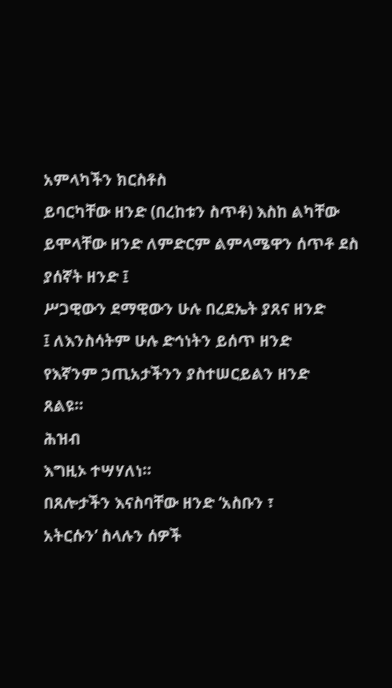አምላካችን ክርስቶስ
ይባርካቸው ዘንድ (በረከቱን ስጥቶ) እስከ ልካቸው
ይሞላቸው ዘንድ ለምድርም ልምላሜዋን ሰጥቶ ደስ
ያሰኛት ዘንድ ፤
ሥጋዊውን ደማዊውን ሁሉ በረደኤት ያጸና ዘንድ
፤ ለእንስሳትም ሁሉ ድኅነትን ይሰጥ ዘንድ
የእኛንም ኃጢአታችንን ያስተሠርይልን ዘንድ
ጸልዩ።
ሕዝብ
እግዚኦ ተሣሃለነ።
በጸሎታችን እናስባቸው ዘንድ ‘አስቡን ፣
አትርሱን’ ስላሉን ሰዎች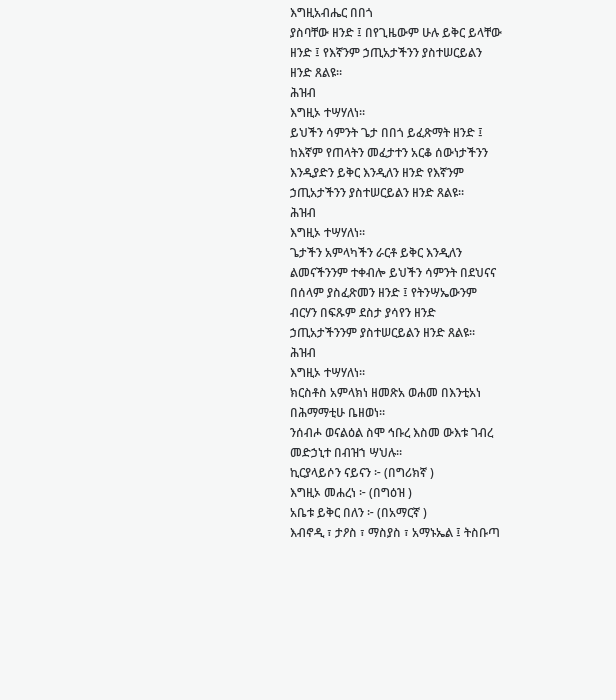እግዚአብሔር በበጎ
ያስባቸው ዘንድ ፤ በየጊዜውም ሁሉ ይቅር ይላቸው
ዘንድ ፤ የእኛንም ኃጢአታችንን ያስተሠርይልን
ዘንድ ጸልዩ።
ሕዝብ
እግዚኦ ተሣሃለነ።
ይህችን ሳምንት ጌታ በበጎ ይፈጽማት ዘንድ ፤
ከእኛም የጠላትን መፈታተን አርቆ ሰውነታችንን
እንዲያድን ይቅር እንዲለን ዘንድ የእኛንም
ኃጢአታችንን ያስተሠርይልን ዘንድ ጸልዩ።
ሕዝብ
እግዚኦ ተሣሃለነ።
ጌታችን አምላካችን ራርቶ ይቅር እንዲለን
ልመናችንንም ተቀብሎ ይህችን ሳምንት በደህናና
በሰላም ያስፈጽመን ዘንድ ፤ የትንሣኤውንም
ብርሃን በፍጹም ደስታ ያሳየን ዘንድ
ኃጢአታችንንም ያስተሠርይልን ዘንድ ጸልዩ።
ሕዝብ
እግዚኦ ተሣሃለነ።
ክርስቶስ አምላክነ ዘመጽአ ወሐመ በእንቲአነ
በሕማማቲሁ ቤዘወነ።
ንሰብሖ ወናልዕል ስሞ ኅቡረ እስመ ውእቱ ገብረ
መድኃኒተ በብዝኀ ሣህሉ።
ኪርያላይሶን ናይናን ፦ (በግሪክኛ )
እግዚኦ መሐረነ ፦ (በግዕዝ )
አቤቱ ይቅር በለን ፦ (በአማርኛ )
እብኖዲ ፣ ታዖስ ፣ ማስያስ ፣ አማኑኤል ፤ ትስቡጣ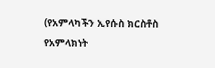(የአምላካችን ኢየሱስ ክርስቶስ የአምላክነት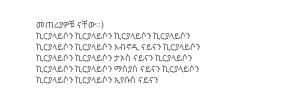መጠሪያዎቹ ናቸው።)
ኪርያላይሶን ኪርያላይሶን ኪርያላይሶን ኪርያላይሶን
ኪርያላይሶን ኪርያላይሶን እብኖዲ ናይናን ኪርያላይሶን
ኪርያላይሶን ኪርያላይሶን ታኦስ ናይናን ኪርያላይሶን
ኪርያላይሶን ኪርያላይሶን ማስያስ ናይናን ኪርያላይሶን
ኪርያላይሶን ኪርያላይሶን ኢየሱስ ናይናን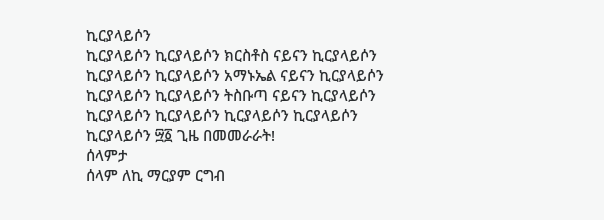ኪርያላይሶን
ኪርያላይሶን ኪርያላይሶን ክርስቶስ ናይናን ኪርያላይሶን
ኪርያላይሶን ኪርያላይሶን አማኑኤል ናይናን ኪርያላይሶን
ኪርያላይሶን ኪርያላይሶን ትስቡጣ ናይናን ኪርያላይሶን
ኪርያላይሶን ኪርያላይሶን ኪርያላይሶን ኪርያላይሶን
ኪርያላይሶን ፵፩ ጊዜ በመመራራት!
ሰላምታ
ሰላም ለኪ ማርያም ርግብ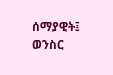ሰማያዊት፤
ወንስር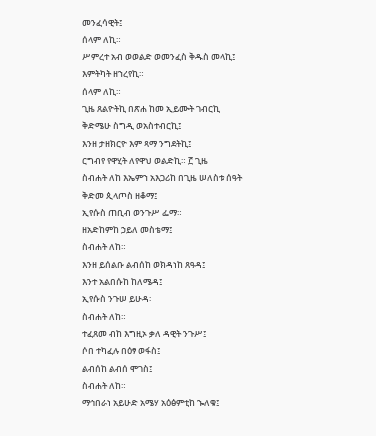መንፈሳዊት፤
ሰላም ለኪ።
ሥምረተ አብ ወወልድ ወመንፈስ ቅዱስ መላኪ፤
እምትካት ዘኀረየኪ።
ሰላም ለኪ።
ጊዜ ጸልዮትኪ በጽሐ ከመ ኢይሙት ገብርኪ
ቅድሜሁ ስግዲ ወአስተብርኪ፤
እንዘ ታዘክርዮ እም ጻማ ንግደትኪ፤
ርግብየ የዋሂት ለየዋህ ወልድኪ። ፫ ጊዜ
ስብሐት ለከ እኤምኀ አእጋሪከ በጊዜ ሠለስቱ ሰዓት
ቅድመ ጲላጦስ ዘቆማ፤
ኢየሱስ ጠቢብ ወንጉሥ ፌማ።
ዘአድከምከ ኃይለ መስቴማ፤
ስብሐት ለከ።
እንዘ ይሰልቡ ልብሰከ ወክዳነከ ጸዓዳ፤
እንተ አልበሱከ ከለሜዳ፤
ኢየሱስ ንጉሠ ይሁዳ፡
ስብሐት ለከ።
ተፈጸመ ብከ እግዚኦ ቃለ ዳዊት ንጉሥ፤
ሶበ ተካፈሉ በዕፃ ወፋስ፤
ልብሰከ ልብሰ ሞገስ፤
ስብሐት ለከ።
ማኅበራነ አይሁድ አሜሃ አዕፅምቲከ ኈለቁ፤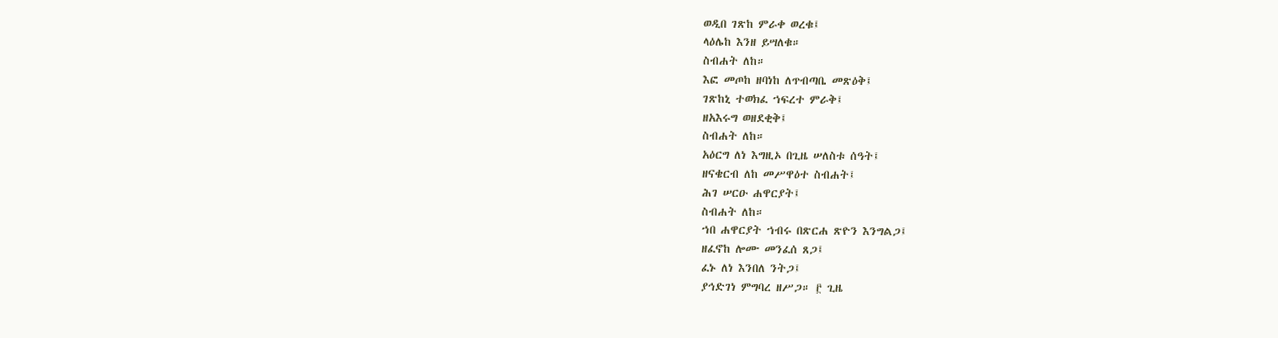ወዲበ ገጽከ ምራቀ ወረቁ፤
ላዕሌከ እንዘ ይሣለቁ።
ስብሐት ለከ።
እፎ መጦከ ዘባነከ ለጥብጣቤ መጽዕቅ፤
ገጽከኒ ተወክፈ ኀፍረተ ምራቅ፤
ዘአእሩግ ወዘደቂቅ፤
ስብሐት ለከ።
አዕርግ ለነ እግዚኦ በጊዜ ሠለስቱ ሰዓት፤
ዘናቄርብ ለከ መሥዋዕተ ስብሐት፤
ሕገ ሠርዑ ሐዋርያት፤
ስብሐት ለከ።
ኀበ ሐዋርያት ኀብሩ በጽርሐ ጽዮን እንግልጋ፤
ዘፈኖከ ሎሙ መንፈሰ ጸጋ፤
ፈኑ ለነ እንበለ ንትጋ፤
ያኅድገነ ምግባረ ዘሥጋ። ፫ ጊዜ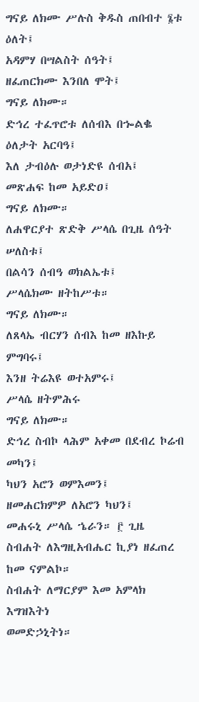ግናይ ለክሙ ሥሉስ ቅዱስ ጠበብተ ፮ቱ ዕለት፤
አዳምሃ በሣልስት ሰዓት፤
ዘፈጠርክሙ እንበለ ሞት፤
ግናይ ለክሙ።
ድኅረ ተፈጥሮቱ ለሰብእ በኈልቈ ዕለታት አርባዓ፤
እለ ታብዕሉ ወታነድዩ ሰብአ፤
መጽሐፍ ከመ አይድዐ፤
ግናይ ለክሙ።
ለሐዋርያተ ጽድቅ ሥላሴ በጊዜ ሰዓት ሠለስቱ፤
በልሳን ሰብዓ ወክልኤቱ፤
ሥላሴክሙ ዘትከሥቱ።
ግናይ ለክሙ።
ለጸላኤ ብርሃን ሰብእ ከመ ዘእኩይ ምግባሩ፤
እንዘ ትሬእዩ ወተአምሩ፤
ሥላሴ ዘትምሕሩ
ግናይ ለክሙ።
ድኅረ ስብኮ ላሕም አቀመ በደብረ ኮሬብ መካን፤
ካህን አሮን ወምእመን፤
ዘመሐርክምዎ ለአሮን ካህን፤
መሐሩኒ ሥላሴ ኄራን። ፫ ጊዜ
ስብሐት ለእግዚአብሔር ኪያነ ዘፈጠረ ከመ ናምልኮ።
ስብሐት ለማርያም እመ አምላክ እግዝእትነ
ወመድኃኒትነ።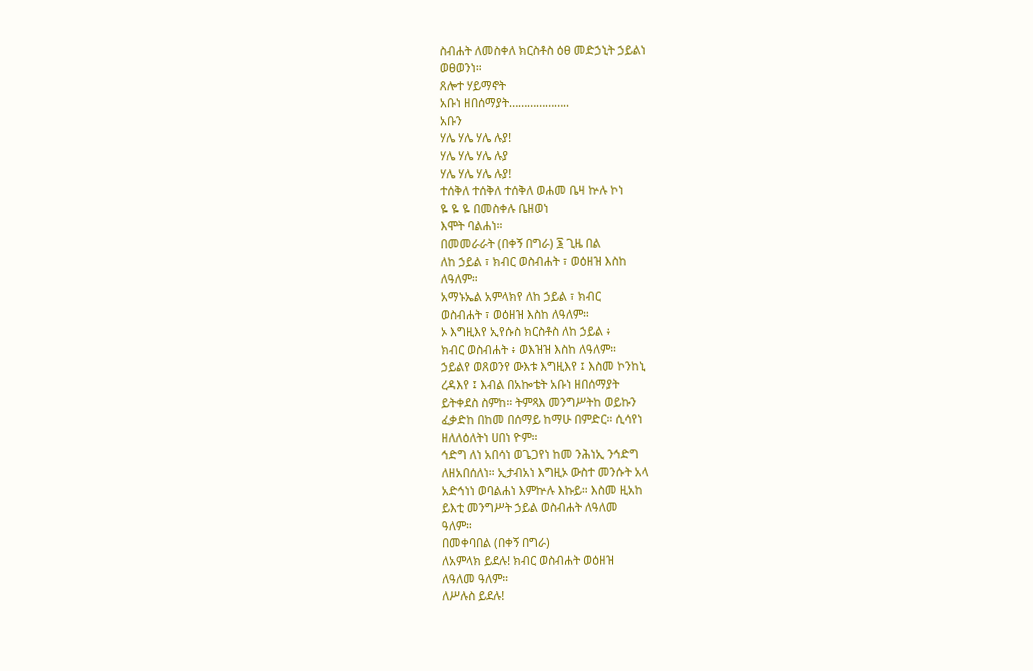ስብሐት ለመስቀለ ክርስቶስ ዕፀ መድኃኒት ኃይልነ
ወፀወንነ።
ጸሎተ ሃይማኖት
አቡነ ዘበሰማያት………………..
አቡን
ሃሌ ሃሌ ሃሌ ሉያ!
ሃሌ ሃሌ ሃሌ ሉያ
ሃሌ ሃሌ ሃሌ ሉያ!
ተሰቅለ ተሰቅለ ተሰቅለ ወሐመ ቤዛ ኵሉ ኮነ
ዬ ዬ ዬ በመስቀሉ ቤዘወነ
እሞት ባልሐነ።
በመመራራት (በቀኝ በግራ) ፮ ጊዜ በል
ለከ ኃይል ፣ ክብር ወስብሐት ፣ ወዕዘዝ እስከ
ለዓለም።
አማኑኤል አምላክየ ለከ ኃይል ፣ ክብር
ወስብሐት ፣ ወዕዘዝ እስከ ለዓለም።
ኦ እግዚእየ ኢየሱስ ክርስቶስ ለከ ኃይል ፥
ክብር ወስብሐት ፥ ወእዝዝ እስከ ለዓለም።
ኃይልየ ወጸወንየ ውእቱ እግዚእየ ፤ እስመ ኮንከኒ
ረዳእየ ፤ እብል በአኰቴት አቡነ ዘበሰማያት
ይትቀደስ ስምከ። ትምጻእ መንግሥትከ ወይኩን
ፈቃድከ በከመ በሰማይ ከማሁ በምድር። ሲሳየነ
ዘለለዕለትነ ሀበነ ዮም።
ኅድግ ለነ አበሳነ ወጌጋየነ ከመ ንሕነኢ ንኅድግ
ለዘአበሰለነ። ኢታብአነ እግዚኦ ውስተ መንሱት አላ
አድኅነነ ወባልሐነ እምኵሉ እኩይ። እስመ ዚአከ
ይእቲ መንግሥት ኃይል ወስብሐት ለዓለመ
ዓለም።
በመቀባበል (በቀኝ በግራ)
ለአምላክ ይደሉ! ክብር ወስብሐት ወዕዘዝ
ለዓለመ ዓለም።
ለሥሉስ ይደሉ!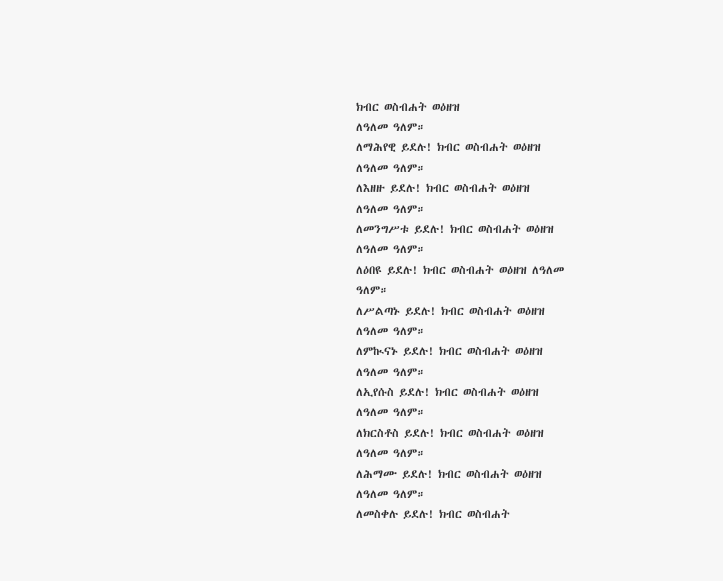ክብር ወስብሐት ወዕዘዝ
ለዓለመ ዓለም።
ለማሕየዊ ይደሉ! ክብር ወስብሐት ወዕዘዝ
ለዓለመ ዓለም።
ለእዘዙ ይደሉ! ክብር ወስብሐት ወዕዘዝ
ለዓለመ ዓለም።
ለመንግሥቱ ይደሉ! ክብር ወስብሐት ወዕዘዝ
ለዓለመ ዓለም።
ለዕበዩ ይደሉ! ክብር ወስብሐት ወዕዘዝ ለዓለመ
ዓለም።
ለሥልጣኑ ይደሉ! ክብር ወስብሐት ወዕዘዝ
ለዓለመ ዓለም።
ለምኲናኑ ይደሉ! ክብር ወስብሐት ወዕዘዝ
ለዓለመ ዓለም።
ለኢየሱስ ይደሉ! ክብር ወስብሐት ወዕዘዝ
ለዓለመ ዓለም።
ለክርስቶስ ይደሉ! ክብር ወስብሐት ወዕዘዝ
ለዓለመ ዓለም።
ለሕማሙ ይደሉ! ክብር ወስብሐት ወዕዘዝ
ለዓለመ ዓለም።
ለመስቀሉ ይደሉ! ክብር ወስብሐት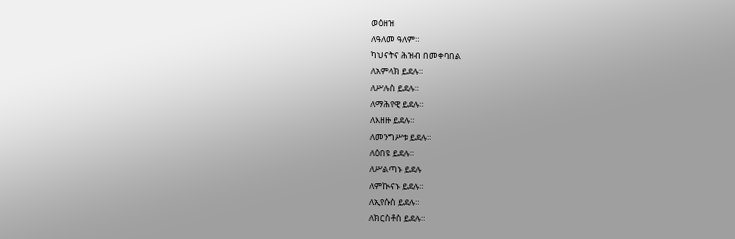ወዕዘዝ
ለዓለመ ዓለም።
ካህናትና ሕዝብ በመቀባበል
ለአምላክ ይደሉ።
ለሥሉስ ይደሉ።
ለማሕየዊ ይደሉ።
ለእዘዙ ይደሉ።
ለመንግሥቱ ይደሉ።
ለዕበዩ ይደሉ።
ለሥልጣኑ ይደሉ
ለምኲናኑ ይደሉ።
ለኢየሱስ ይደሉ።
ለክርስቶስ ይደሉ።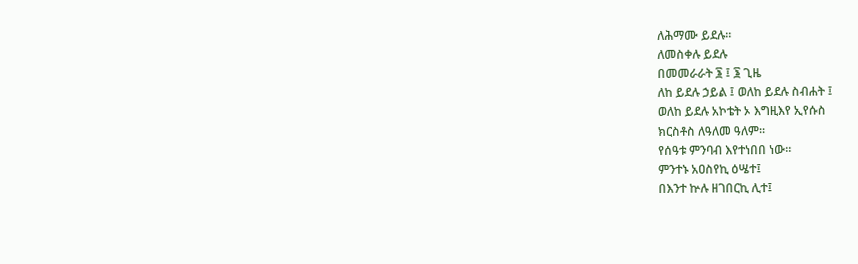ለሕማሙ ይደሉ።
ለመስቀሉ ይደሉ
በመመራራት ፮ ፤ ፮ ጊዜ
ለከ ይደሉ ኃይል ፤ ወለከ ይደሉ ስብሐት ፤
ወለከ ይደሉ አኮቴት ኦ እግዚእየ ኢየሱስ
ክርስቶስ ለዓለመ ዓለም።
የሰዓቱ ምንባብ እየተነበበ ነው።
ምንተኑ አዐስየኪ ዕሤተ፤
በእንተ ኵሉ ዘገበርኪ ሊተ፤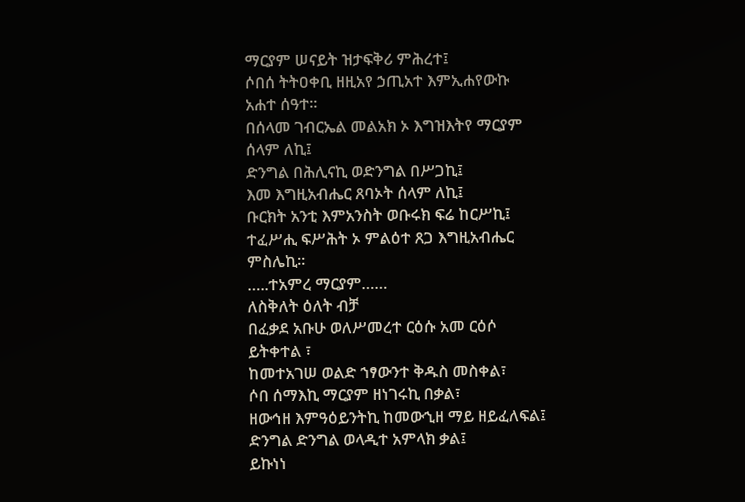ማርያም ሠናይት ዝታፍቅሪ ምሕረተ፤
ሶበሰ ትትዐቀቢ ዘዚአየ ኃጢአተ እምኢሐየውኩ
አሐተ ሰዓተ።
በሰላመ ገብርኤል መልአክ ኦ እግዝእትየ ማርያም
ሰላም ለኪ፤
ድንግል በሕሊናኪ ወድንግል በሥጋኪ፤
እመ እግዚአብሔር ጸባኦት ሰላም ለኪ፤
ቡርክት አንቲ እምአንስት ወቡሩክ ፍሬ ከርሥኪ፤
ተፈሥሒ ፍሥሕት ኦ ምልዕተ ጸጋ እግዚአብሔር
ምስሌኪ።
…..ተአምረ ማርያም……
ለስቅለት ዕለት ብቻ
በፈቃደ አቡሁ ወለሥመረተ ርዕሱ አመ ርዕሶ
ይትቀተል ፣
ከመተአገሠ ወልድ ኀፃውንተ ቅዱስ መስቀል፣
ሶበ ሰማእኪ ማርያም ዘነገሩኪ በቃል፣
ዘውኅዘ እምዓዕይንትኪ ከመውኂዘ ማይ ዘይፈለፍል፤
ድንግል ድንግል ወላዲተ አምላክ ቃል፤
ይኩነነ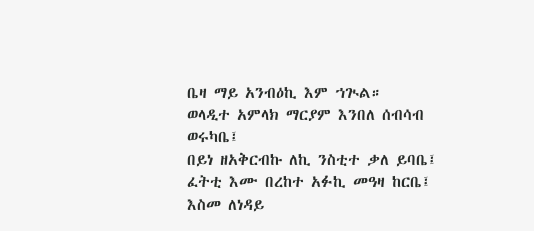ቤዛ ማይ አንብዕኪ እም ኀጒል።
ወላዲተ አምላክ ማርያም እንበለ ሰብሳብ ወሩካቤ፤
በይነ ዘአቅርብኩ ለኪ ንስቲተ ቃለ ይባቤ፤
ፈትቲ እሙ በረከተ አፉኪ መዓዛ ከርቤ፤
እስመ ለነዳይ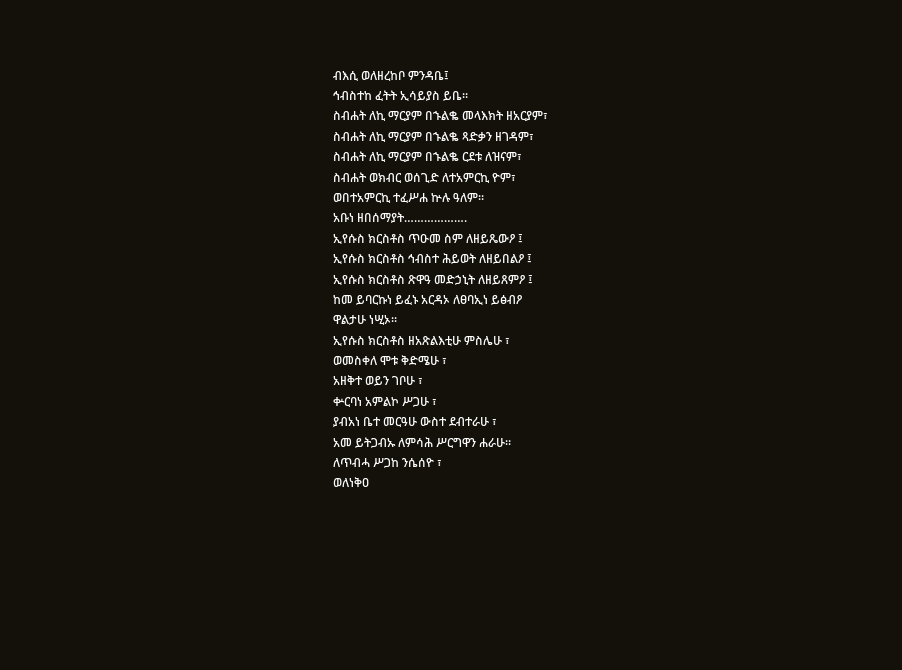ብእሲ ወለዘረከቦ ምንዳቤ፤
ኅብስተከ ፈትት ኢሳይያስ ይቤ።
ስብሐት ለኪ ማርያም በኁልቈ መላእክት ዘአርያም፣
ስብሐት ለኪ ማርያም በኁልቈ ጻድቃን ዘገዳም፣
ስብሐት ለኪ ማርያም በኁልቈ ርደቱ ለዝናም፣
ስብሐት ወክብር ወሰጊድ ለተአምርኪ ዮም፣
ወበተአምርኪ ተፈሥሐ ኵሉ ዓለም።
አቡነ ዘበሰማያት……………….
ኢየሱስ ክርስቶስ ጥዑመ ስም ለዘይጼውዖ ፤
ኢየሱስ ክርስቶስ ኅብስተ ሕይወት ለዘይበልዖ ፤
ኢየሱስ ክርስቶስ ጽዋዓ መድኃኒት ለዘይጸምዖ ፤
ከመ ይባርኩነ ይፈኑ አርዳኦ ለፀባኢነ ይፅብዖ
ዋልታሁ ነሢኦ።
ኢየሱስ ክርስቶስ ዘአጽልእቲሁ ምስሌሁ ፣
ወመስቀለ ሞቱ ቅድሜሁ ፣
አዘቅተ ወይን ገቦሁ ፣
ቍርባነ አምልኮ ሥጋሁ ፣
ያብአነ ቤተ መርዓሁ ውስተ ደብተራሁ ፣
አመ ይትጋብኡ ለምሳሕ ሥርግዋን ሐራሁ።
ለጥብሓ ሥጋከ ንሴሰዮ ፣
ወለነቅዐ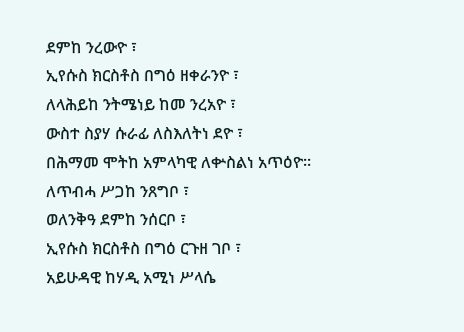ደምከ ንረውዮ ፣
ኢየሱስ ክርስቶስ በግዕ ዘቀራንዮ ፣
ለላሕይከ ንትሜነይ ከመ ንረአዮ ፣
ውስተ ስያሃ ሱራፊ ለስእለትነ ደዮ ፣
በሕማመ ሞትከ አምላካዊ ለቍስልነ አጥዕዮ።
ለጥብሓ ሥጋከ ንጸግቦ ፣
ወለንቅዓ ደምከ ንሰርቦ ፣
ኢየሱስ ክርስቶስ በግዕ ርጉዘ ገቦ ፣
አይሁዳዊ ከሃዲ አሚነ ሥላሴ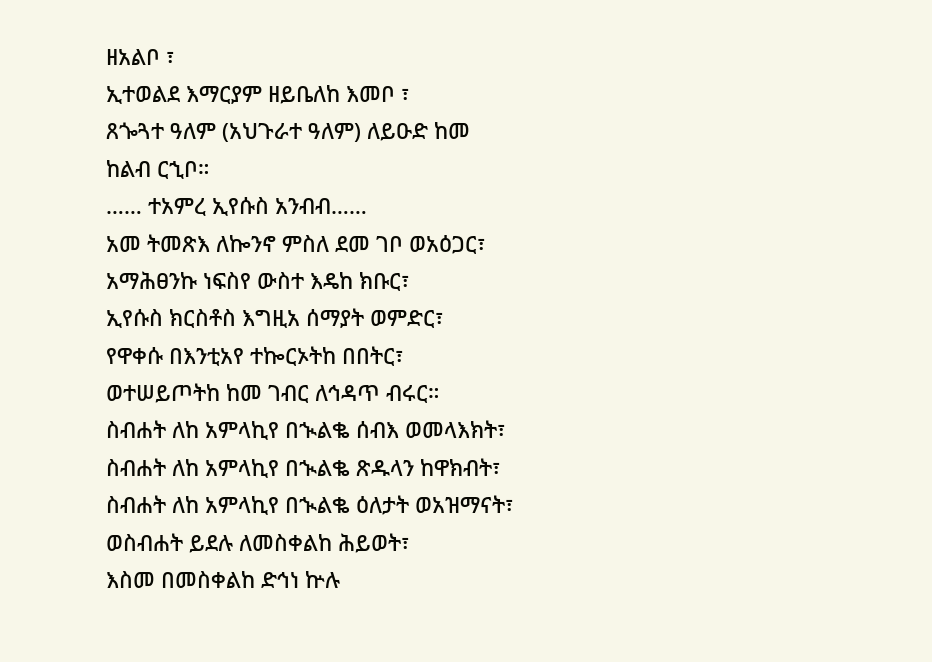ዘአልቦ ፣
ኢተወልደ እማርያም ዘይቤለከ እመቦ ፣
ጸጐጓተ ዓለም (አህጉራተ ዓለም) ለይዑድ ከመ
ከልብ ርኂቦ።
…… ተአምረ ኢየሱስ አንብብ……
አመ ትመጽእ ለኰንኖ ምስለ ደመ ገቦ ወአዕጋር፣
አማሕፀንኩ ነፍስየ ውስተ እዴከ ክቡር፣
ኢየሱስ ክርስቶስ እግዚአ ሰማያት ወምድር፣
የዋቀሱ በእንቲአየ ተኰርኦትከ በበትር፣
ወተሠይጦትከ ከመ ገብር ለኅዳጥ ብሩር።
ስብሐት ለከ አምላኪየ በኊልቈ ሰብእ ወመላእክት፣
ስብሐት ለከ አምላኪየ በኊልቈ ጽዱላን ከዋክብት፣
ስብሐት ለከ አምላኪየ በኊልቈ ዕለታት ወአዝማናት፣
ወስብሐት ይደሉ ለመስቀልከ ሕይወት፣
እስመ በመስቀልከ ድኅነ ኵሉ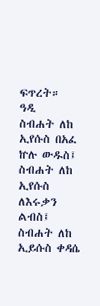ፍጥረት።
ዓዲ
ስብሐት ለከ ኢየሱስ በአፈ ኵሉ ውዱስ፤
ስብሐት ለከ ኢየሱስ ለእሩቃን ልብስ፤
ስብሐት ለከ ኢይሱስ ቀዳሴ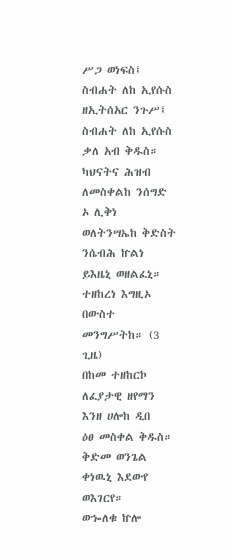ሥጋ ወነፍስ፤
ስብሐት ለከ ኢየሱስ ዘኢትሰአር ንጉሥ፤
ስብሐት ለከ ኢየሱስ ቃለ አብ ቅዱስ።
ካህናትና ሕዝብ
ለመስቀልከ ንሰግድ ኦ ሊቅነ
ወለትንሣኤከ ቅድስት ንሴብሕ ኵልነ
ይእዜኒ ወዘልፈኒ።
ተዘከረነ እግዚኦ በውስተ መንግሥትከ። (3 ጊዜ)
በከመ ተዘከርኮ ለፈያታዊ ዘየማን እንዘ ሀሎከ ዲበ
ዕፀ መስቀል ቅዱስ።
ቅድመ ወንጌል
ቀነዉኒ እደውየ ወእገርየ።
ወኈለቁ ኵሎ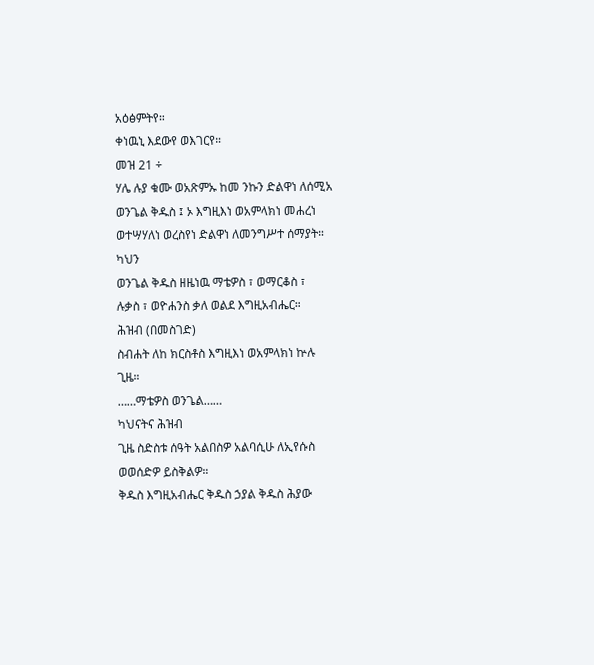አዕፅምትየ።
ቀነዉኒ እደውየ ወእገርየ።
መዝ 21 ÷
ሃሌ ሉያ ቁሙ ወአጽምኡ ከመ ንኩን ድልዋነ ለሰሚአ
ወንጌል ቅዱስ ፤ ኦ እግዚእነ ወአምላክነ መሐረነ
ወተሣሃለነ ወረስየነ ድልዋነ ለመንግሥተ ሰማያት።
ካህን
ወንጌል ቅዱስ ዘዜነዉ ማቴዎስ ፣ ወማርቆስ ፣
ሉቃስ ፣ ወዮሐንስ ቃለ ወልደ እግዚአብሔር።
ሕዝብ (በመስገድ)
ስብሐት ለከ ክርስቶስ እግዚእነ ወአምላክነ ኵሉ
ጊዜ።
……ማቴዎስ ወንጌል……
ካህናትና ሕዝብ
ጊዜ ስድስቱ ሰዓት አልበስዎ አልባሲሁ ለኢየሱስ
ወወሰድዎ ይስቅልዎ።
ቅዱስ እግዚአብሔር ቅዱስ ኃያል ቅዱስ ሕያው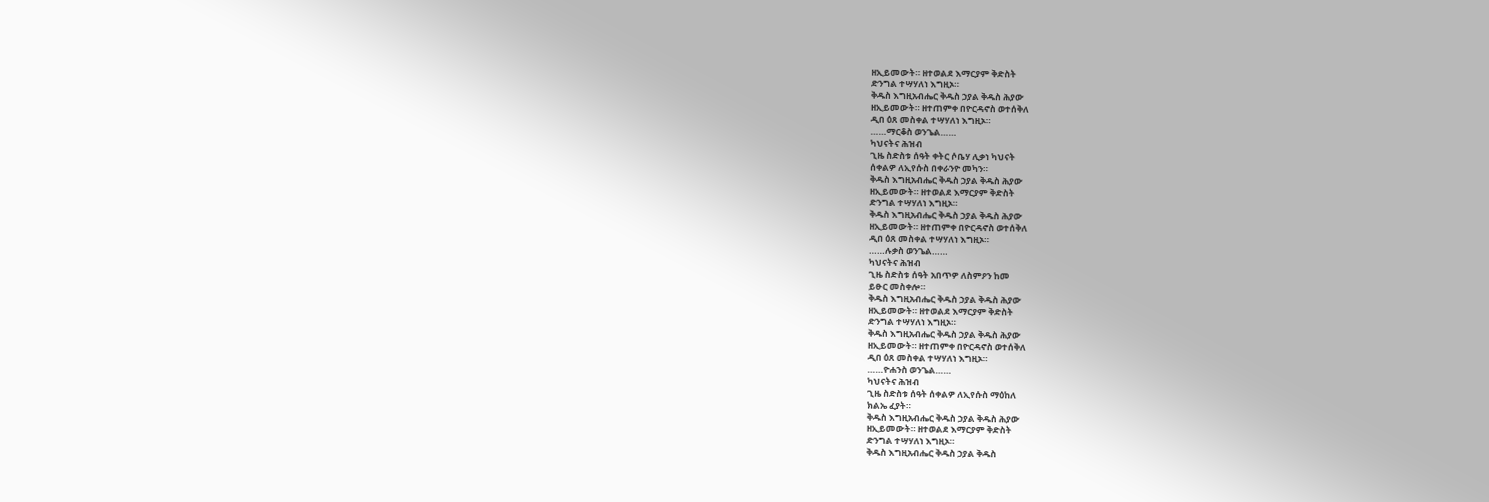ዘኢይመውት። ዘተወልደ እማርያም ቅድስት
ድንግል ተሣሃለነ እግዚኦ።
ቅዱስ እግዚአብሔር ቅዱስ ኃያል ቅዱስ ሕያው
ዘኢይመውት። ዘተጠምቀ በዮርዳኖስ ወተሰቅለ
ዲበ ዕጸ መስቀል ተሣሃለነ እግዚኦ።
……ማርቆስ ወንጌል……
ካህናትና ሕዝብ
ጊዜ ስድስቱ ሰዓት ቀትር ሶቤሃ ሊቃነ ካህናት
ሰቀልዎ ለኢየሱስ በቀራንዮ መካን።
ቅዱስ እግዚአብሔር ቅዱስ ኃያል ቅዱስ ሕያው
ዘኢይመውት። ዘተወልደ እማርያም ቅድስት
ድንግል ተሣሃለነ እግዚኦ።
ቅዱስ እግዚአብሔር ቅዱስ ኃያል ቅዱስ ሕያው
ዘኢይመውት። ዘተጠምቀ በዮርዳኖስ ወተሰቅለ
ዲበ ዕጸ መስቀል ተሣሃለነ እግዚኦ።
……ሉቃስ ወንጌል……
ካህናትና ሕዝብ
ጊዜ ስድስቱ ሰዓት አበጥዎ ለስምዖን ከመ
ይፁር መስቀሎ።
ቅዱስ እግዚአብሔር ቅዱስ ኃያል ቅዱስ ሕያው
ዘኢይመውት። ዘተወልደ እማርያም ቅድስት
ድንግል ተሣሃለነ እግዚኦ።
ቅዱስ እግዚአብሔር ቅዱስ ኃያል ቅዱስ ሕያው
ዘኢይመውት። ዘተጠምቀ በዮርዳኖስ ወተሰቅለ
ዲበ ዕጸ መስቀል ተሣሃለነ እግዚኦ።
……ዮሐንስ ወንጌል……
ካህናትና ሕዝብ
ጊዜ ስድስቱ ሰዓት ሰቀልዎ ለኢየሱስ ማዕከለ
ክልኤ ፈያት።
ቅዱስ እግዚአብሔር ቅዱስ ኃያል ቅዱስ ሕያው
ዘኢይመውት። ዘተወልደ እማርያም ቅድስት
ድንግል ተሣሃለነ እግዚኦ።
ቅዱስ እግዚአብሔር ቅዱስ ኃያል ቅዱስ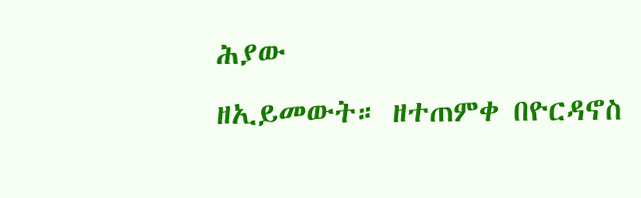ሕያው
ዘኢይመውት። ዘተጠምቀ በዮርዳኖስ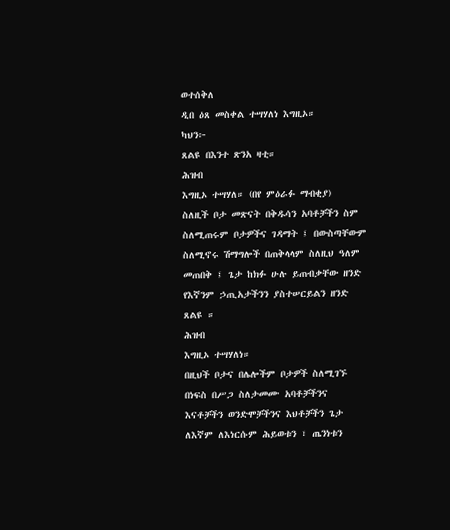ወተሰቅለ
ዲበ ዕጸ መስቀል ተሣሃለነ እግዚኦ።
ካህን፦
ጸልዩ በእንተ ጽንአ ዛቲ።
ሕዝብ
እግዚኦ ተሣሃለ። (በየ ምዕራፉ ማብቂያ)
ስለዚች ቦታ መጽናት በቅዱሳን አባቶቻችን ስም
ስለሚጠሩም ቦታዎችና ገዳማት ፤ በውስጣቸውም
ስለሚኖሩ ሽማግሎች በጠቅላላም ስለዚህ ዓለም
መጠበቅ ፤ ጌታ ከክፉ ሁሉ ይጠብቃቸው ዘንድ
የእኛንም ኃጢአታችንን ያስተሠርይልን ዘንድ
ጸልዩ ።
ሕዝብ
እግዚኦ ተሣሃለነ።
በዚህች ቦታና በሌሎችም ቦታዎች ስለሚገኙ
በነፍስ በሥጋ ስለታመሙ አባቶቻችንና
እናቶቻችን ወንድሞቻችንና እህቶቻችን ጌታ
ለእኛም ለእነርሱም ሕይወቱን ፣ ጤንነቱን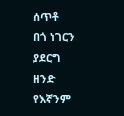ሰጥቶ
በጎ ነገርን ያደርግ ዘንድ የእኛንም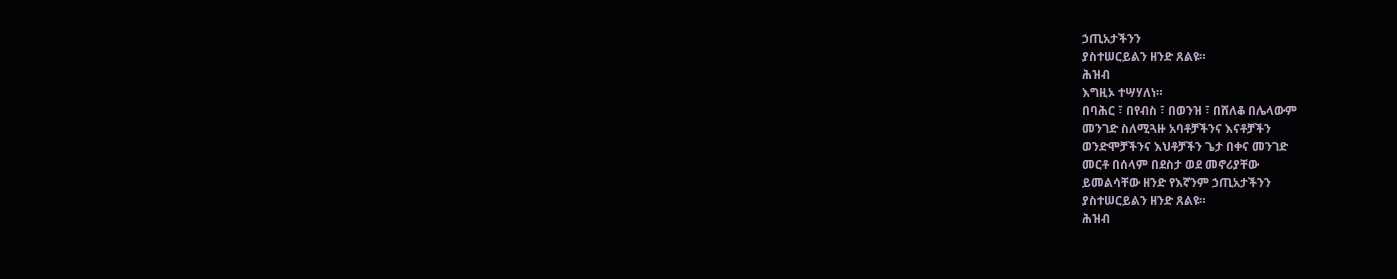ኃጢአታችንን
ያስተሠርይልን ዘንድ ጸልዩ።
ሕዝብ
እግዚኦ ተሣሃለነ።
በባሕር ፣ በየብስ ፣ በወንዝ ፣ በሸለቆ በሌላውም
መንገድ ስለሚጓዙ አባቶቻችንና እናቶቻችን
ወንድሞቻችንና እህቶቻችን ጌታ በቀና መንገድ
መርቶ በሰላም በደስታ ወደ መኖሪያቸው
ይመልሳቸው ዘንድ የእኛንም ኃጢአታችንን
ያስተሠርይልን ዘንድ ጸልዩ።
ሕዝብ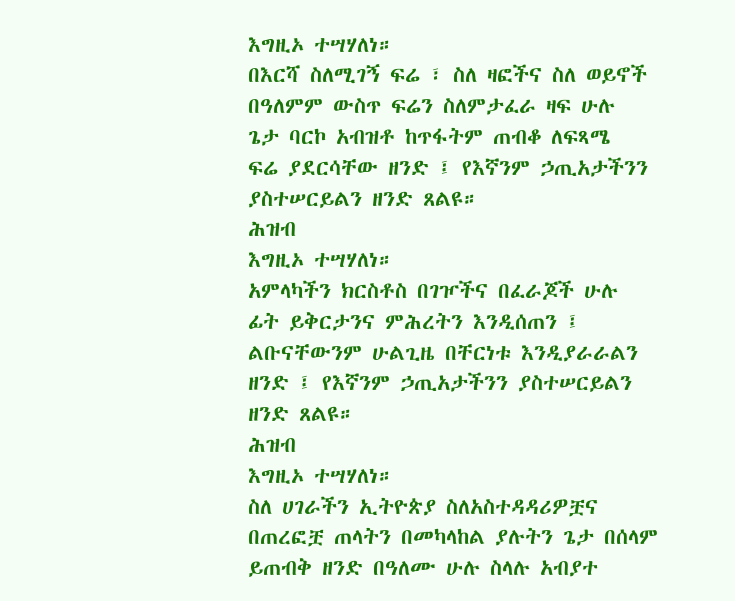እግዚኦ ተሣሃለነ።
በእርሻ ስለሚገኝ ፍሬ ፣ ስለ ዛፎችና ስለ ወይኖች
በዓለምም ውስጥ ፍሬን ስለምታፈራ ዛፍ ሁሉ
ጌታ ባርኮ አብዝቶ ከጥፋትም ጠብቆ ለፍጻሜ
ፍሬ ያደርሳቸው ዘንድ ፤ የእኛንም ኃጢአታችንን
ያስተሠርይልን ዘንድ ጸልዩ።
ሕዝብ
እግዚኦ ተሣሃለነ።
አምላካችን ክርስቶስ በገዦችና በፈራጆች ሁሉ
ፊት ይቅርታንና ምሕረትን እንዲሰጠን ፤
ልቡናቸውንም ሁልጊዜ በቸርነቱ እንዲያራራልን
ዘንድ ፤ የእኛንም ኃጢአታችንን ያስተሠርይልን
ዘንድ ጸልዩ።
ሕዝብ
እግዚኦ ተሣሃለነ።
ስለ ሀገራችን ኢትዮጵያ ስለአስተዳዳሪዎቿና
በጠረፎቿ ጠላትን በመካላከል ያሉትን ጌታ በሰላም
ይጠብቅ ዘንድ በዓለሙ ሁሉ ስላሉ አብያተ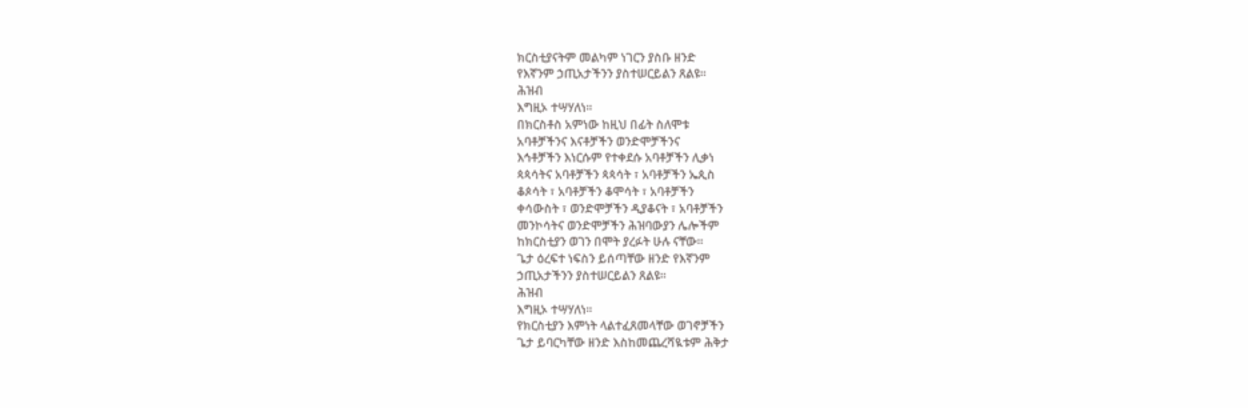ክርስቲያናትም መልካም ነገርን ያስቡ ዘንድ
የእኛንም ኃጢአታችንን ያስተሠርይልን ጸልዩ።
ሕዝብ
እግዚኦ ተሣሃለነ።
በክርስቶስ አምነው ከዚህ በፊት ስለሞቱ
አባቶቻችንና እናቶቻችን ወንድሞቻችንና
እኅቶቻችን እነርሱም የተቀደሱ አባቶቻችን ሊቃነ
ጳጳሳትና አባቶቻችን ጳጳሳት ፣ አባቶቻችን ኤጲስ
ቆጶሳት ፣ አባቶቻችን ቆሞሳት ፣ አባቶቻችን
ቀሳውስት ፣ ወንድሞቻችን ዲያቆናት ፣ አባቶቻችን
መንኮሳትና ወንድሞቻችን ሕዝባውያን ሌሎችም
ከክርስቲያን ወገን በሞት ያረፉት ሁሉ ናቸው።
ጌታ ዕረፍተ ነፍስን ይሰጣቸው ዘንድ የእኛንም
ኃጢአታችንን ያስተሠርይልን ጸልዩ።
ሕዝብ
እግዚኦ ተሣሃለነ።
የክርስቲያን እምነት ላልተፈጸመላቸው ወገኖቻችን
ጌታ ይባርካቸው ዘንድ እስከመጨረሻዪቱም ሕቅታ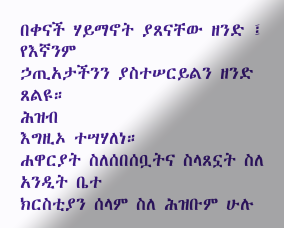በቀናች ሃይማኖት ያጸናቸው ዘንድ ፤ የእኛንም
ኃጢአታችንን ያስተሠርይልን ዘንድ ጸልዩ።
ሕዝብ
እግዚኦ ተሣሃለነ።
ሐዋርያት ስለሰበሰቧትና ስላጸኗት ስለ አንዲት ቤተ
ክርስቲያን ሰላም ስለ ሕዝቡም ሁሉ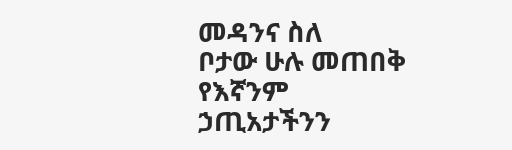መዳንና ስለ
ቦታው ሁሉ መጠበቅ የእኛንም ኃጢአታችንን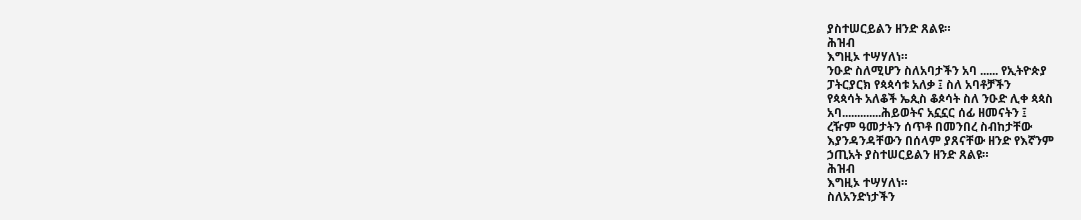ያስተሠርይልን ዘንድ ጸልዩ።
ሕዝብ
እግዚኦ ተሣሃለነ።
ንዑድ ስለሚሆን ስለአባታችን አባ ...... የኢትዮጵያ
ፓትርያርክ የጳጳሳቱ አለቃ ፤ ስለ አባቶቻችን
የጳጳሳት አለቆች ኤጲስ ቆጶሳት ስለ ንዑድ ሊቀ ጳጳስ
አባ.............ሕይወትና አኗኗር ሰፊ ዘመናትን ፤
ረዥም ዓመታትን ሰጥቶ በመንበረ ስብከታቸው
እያንዳንዳቸውን በሰላም ያጸናቸው ዘንድ የእኛንም
ኃጢአት ያስተሠርይልን ዘንድ ጸልዩ።
ሕዝብ
እግዚኦ ተሣሃለነ።
ስለአንድነታችን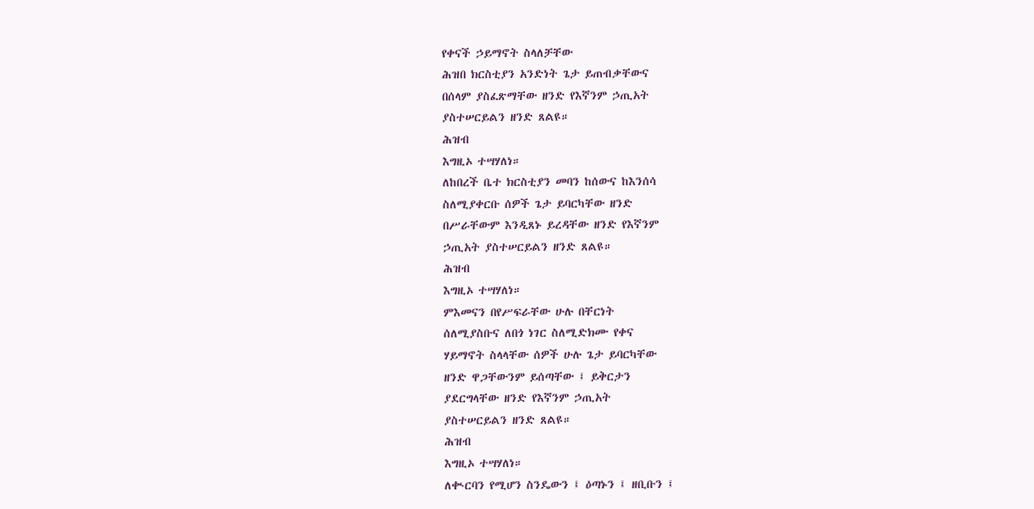የቀናች ኃይማኖት ስላለቻቸው
ሕዝበ ክርስቲያን አንድነት ጌታ ይጠብቃቸውና
በሰላም ያስፈጽማቸው ዘንድ የእኛንም ኃጢአት
ያስተሠርይልን ዘንድ ጸልዩ።
ሕዝብ
እግዚኦ ተሣሃለነ።
ለከበረች ቤተ ክርስቲያን መባን ከሰውና ከእንሰሳ
ስለሚያቀርቡ ሰዎች ጌታ ይባርካቸው ዘንድ
በሥራቸውም እንዲጸኑ ይረዳቸው ዘንድ የእኛንም
ኃጢአት ያስተሠርይልን ዘንድ ጸልዩ።
ሕዝብ
እግዚኦ ተሣሃለነ።
ምእመናን በየሥፍራቸው ሁሉ በቸርነት
ሰለሚያስቡና ለበጎ ነገር ስለሚድክሙ የቀና
ሃይማኖት ስላላቸው ሰዎች ሁሉ ጌታ ይባርካቸው
ዘንድ ዋጋቸውንም ይሰጣቸው ፤ ይቅርታን
ያደርግላቸው ዘንድ የእኛንም ኃጢአት
ያስተሠርይልን ዘንድ ጸልዩ።
ሕዝብ
እግዚኦ ተሣሃለነ።
ለቊርባን የሚሆን ስንዴውን ፤ ዕጣኑን ፤ ዘቢቡን ፤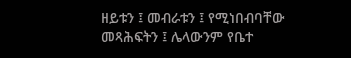ዘይቱን ፤ መብራቱን ፤ የሚነበብባቸው
መጻሕፍትን ፤ ሌላውንም የቤተ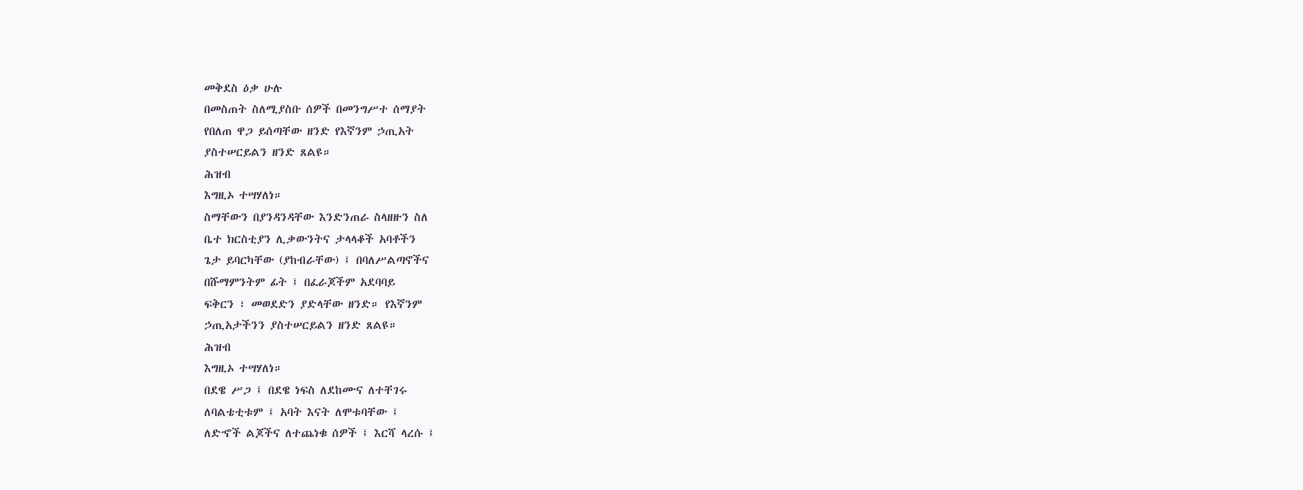መቅደስ ዕቃ ሁሉ
በመስጠት ስለሚያስቡ ሰዎች በመንግሥተ ሰማያት
የበለጠ ዋጋ ይሰጣቸው ዘንድ የእኛንም ኃጢአት
ያስተሠርይልን ዘንድ ጸልዩ።
ሕዝብ
እግዚኦ ተሣሃለነ።
ስማቸውን በያንዳንዳቸው እንድንጠራ ስላዘዙን ስለ
ቤተ ክርስቲያን ሊቃውንትና ታላላቆች አባቶችን
ጌታ ይባርካቸው (ያከብራቸው) ፤ በባለሥልጣኖችና
በሹማምንትም ፊት ፤ በፈራጆችም አደባባይ
ፍቅርን ፣ መወደድን ያድላቸው ዘንድ። የእኛንም
ኃጢአታችንን ያስተሠርይልን ዘንድ ጸልዩ።
ሕዝብ
እግዚኦ ተሣሃለነ።
በደዌ ሥጋ ፤ በደዌ ነፍስ ለደከሙና ለተቸገሩ
ለባልቴቲቱም ፤ አባት እናት ለሞቱባቸው ፤
ለድኆች ልጆችና ለተጨነቁ ሰዎች ፤ እርሻ ላረሱ ፤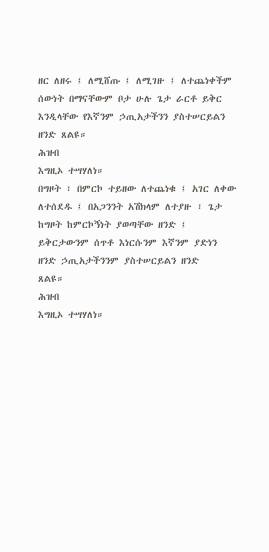ዘር ለዘሩ ፤ ለሚሸጡ ፤ ለሚገዙ ፤ ለተጨነቀችም
ሰውነት በማናቸውም ቦታ ሁሉ ጌታ ራርቶ ይቅር
እንዲላቸው የእኛንም ኃጢአታችንን ያስተሠርይልን
ዘንድ ጸልዩ።
ሕዝብ
እግዚኦ ተሣሃለነ።
በግዞት ፣ በምርኮ ተይዘው ለተጨነቁ ፤ አገር ለቀው
ለተሰደዱ ፤ በአጋንንት አሽክላም ለተያዙ ፣ ጌታ
ከግዞት ከምርኮኝነት ያወጣቸው ዘንድ ፤
ይቅርታውንም ሰጥቶ እነርሱንም እኛንም ያድነን
ዘንድ ኃጢአታችንንም ያስተሠርይልን ዘንድ
ጸልዩ።
ሕዝብ
እግዚኦ ተሣሃለነ።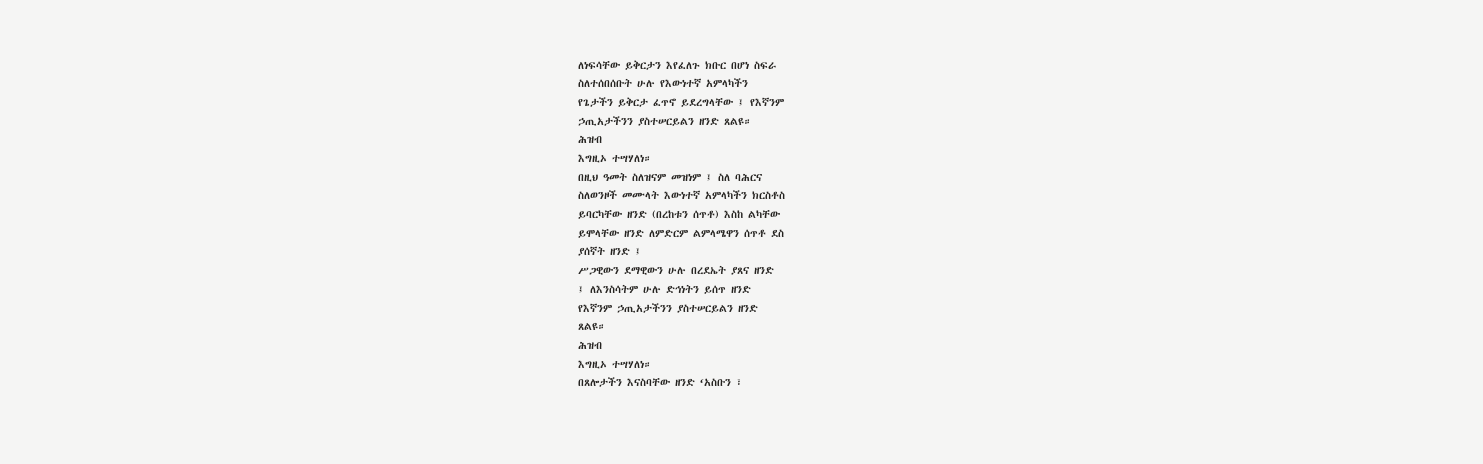ለነፍሳቸው ይቅርታን እየፈለጉ ክቡር በሆነ ስፍራ
ስለተሰበሰቡት ሁሉ የእውነተኛ አምላካችን
የጌታችን ይቅርታ ፈጥኖ ይደረግላቸው ፤ የእኛንም
ኃጢአታችንን ያስተሠርይልን ዘንድ ጸልዩ።
ሕዝብ
እግዚኦ ተሣሃለነ።
በዚህ ዓመት ስለዝናም መዝነም ፤ ስለ ባሕርና
ስለወንዞች መሙላት እውነተኛ አምላካችን ክርስቶስ
ይባርካቸው ዘንድ (በረከቱን ሰጥቶ) እስከ ልካቸው
ይሞላቸው ዘንድ ለምድርም ልምላሜዋን ሰጥቶ ደስ
ያሰኛት ዘንድ ፤
ሥጋዊውን ደማዊውን ሁሉ በረደኤት ያጸና ዘንድ
፤ ለእንስሳትም ሁሉ ድኅነትን ይሰጥ ዘንድ
የእኛንም ኃጢአታችንን ያስተሠርይልን ዘንድ
ጸልዩ።
ሕዝብ
እግዚኦ ተሣሃለነ።
በጸሎታችን እናስባቸው ዘንድ ‘አስቡን ፣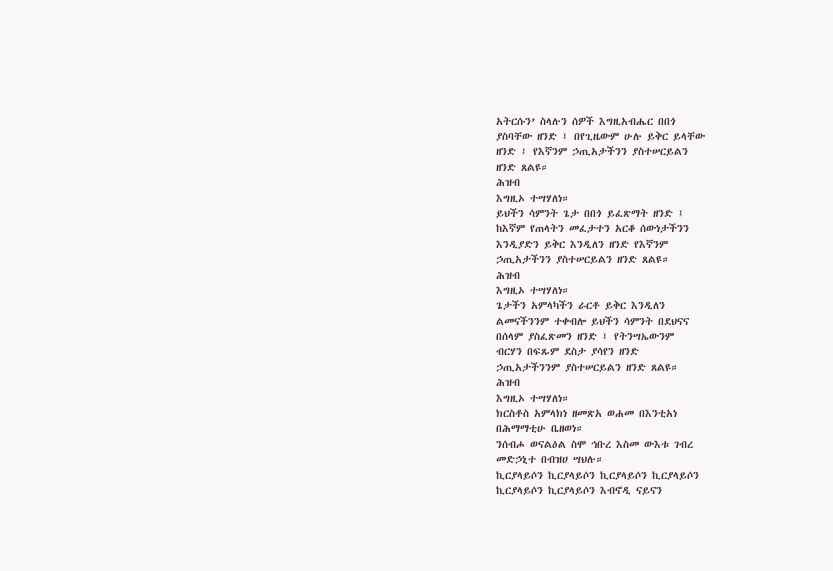አትርሱን’ ስላሉን ሰዎች እግዚአብሔር በበጎ
ያስባቸው ዘንድ ፤ በየጊዜውም ሁሉ ይቅር ይላቸው
ዘንድ ፤ የእኛንም ኃጢአታችንን ያስተሠርይልን
ዘንድ ጸልዩ።
ሕዝብ
እግዚኦ ተሣሃለነ።
ይህችን ሳምንት ጌታ በበጎ ይፈጽማት ዘንድ ፤
ከእኛም የጠላትን መፈታተን አርቆ ሰውነታችንን
እንዲያድን ይቅር እንዲለን ዘንድ የእኛንም
ኃጢአታችንን ያስተሠርይልን ዘንድ ጸልዩ።
ሕዝብ
እግዚኦ ተሣሃለነ።
ጌታችን አምላካችን ራርቶ ይቅር እንዲለን
ልመናችንንም ተቀብሎ ይህችን ሳምንት በደህናና
በሰላም ያስፈጽመን ዘንድ ፤ የትንሣኤውንም
ብርሃን በፍጹም ደስታ ያሳየን ዘንድ
ኃጢአታችንንም ያስተሠርይልን ዘንድ ጸልዩ።
ሕዝብ
እግዚኦ ተሣሃለነ።
ክርስቶስ አምላክነ ዘመጽአ ወሐመ በእንቲአነ
በሕማማቲሁ ቤዘወነ።
ንሰብሖ ወናልዕል ስሞ ኅቡረ እስመ ውእቱ ገብረ
መድኃኒተ በብዝሀ ሣህሉ።
ኪርያላይሶን ኪርያላይሶን ኪርያላይሶን ኪርያላይሶን
ኪርያላይሶን ኪርያላይሶን እብኖዲ ናይናን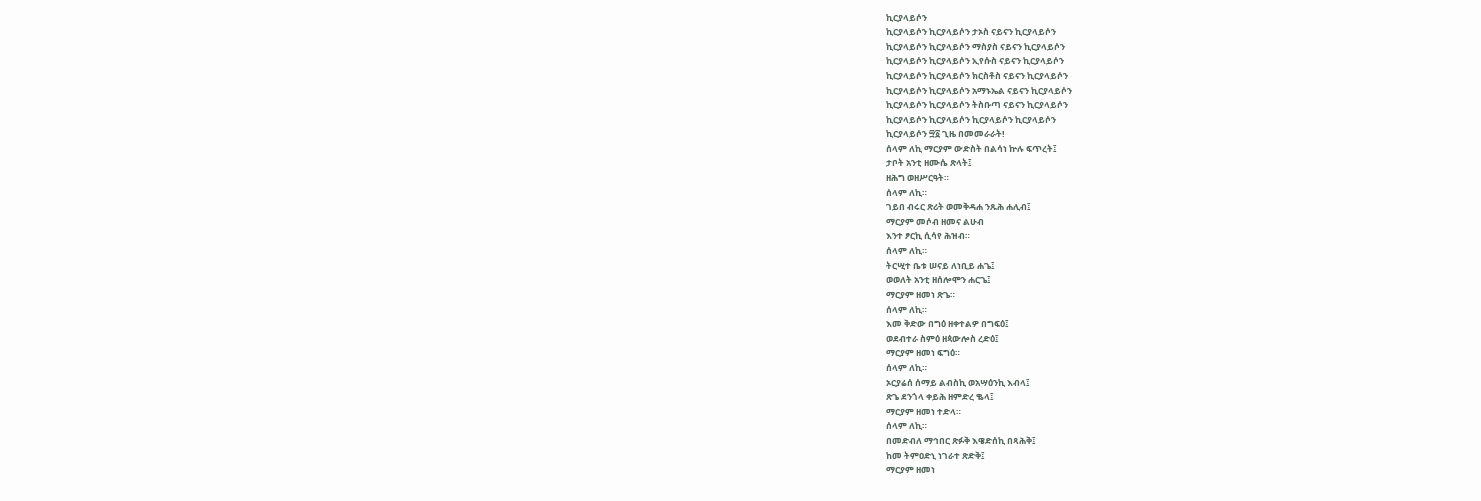ኪርያላይሶን
ኪርያላይሶን ኪርያላይሶን ታኦስ ናይናን ኪርያላይሶን
ኪርያላይሶን ኪርያላይሶን ማስያስ ናይናን ኪርያላይሶን
ኪርያላይሶን ኪርያላይሶን ኢየሱስ ናይናን ኪርያላይሶን
ኪርያላይሶን ኪርያላይሶን ክርስቶስ ናይናን ኪርያላይሶን
ኪርያላይሶን ኪርያላይሶን አማኑኤል ናይናን ኪርያላይሶን
ኪርያላይሶን ኪርያላይሶን ትስቡጣ ናይናን ኪርያላይሶን
ኪርያላይሶን ኪርያላይሶን ኪርያላይሶን ኪርያላይሶን
ኪርያላይሶን ፵፩ ጊዜ በመመራራት!
ሰላም ለኪ ማርያም ውድስት በልሳነ ኵሉ ፍጥረት፤
ታቦት አንቲ ዘሙሴ ጽላት፤
ዘሕግ ወዘሥርዓት።
ሰላም ለኪ።
ገይበ ብሩር ጽሪት ወመቅዳሐ ንጹሕ ሐሊብ፤
ማርያም መሶብ ዘመና ልሁብ
እንተ ፆርኪ ሲሳየ ሕዝብ።
ሰላም ለኪ።
ትርሢተ ቤቱ ሠናይ ለነቢይ ሐጌ፤
ወወለት አንቲ ዘሰሎሞን ሐርጌ፤
ማርያም ዘመነ ጽጌ።
ሰላም ለኪ።
እመ ቅድው በግዕ ዘቀተልዎ በግፍዕ፤
ወደብተራ ስምዕ ዘጳውሎስ ረድዕ፤
ማርያም ዘመነ ፍግዕ።
ሰላም ለኪ።
ኦርያሬሰ ሰማይ ልብስኪ ወአሣዕንኪ እብላ፤
ጽጌ ደንጎላ ቀይሕ ዘምድረ ቈላ፤
ማርያም ዘመነ ተድላ።
ሰላም ለኪ።
በመድብለ ማኅበር ጽፉቅ እዌድሰኪ በጻሕቅ፤
ከመ ትምዐድኒ ነገራተ ጽድቅ፤
ማርያም ዘመነ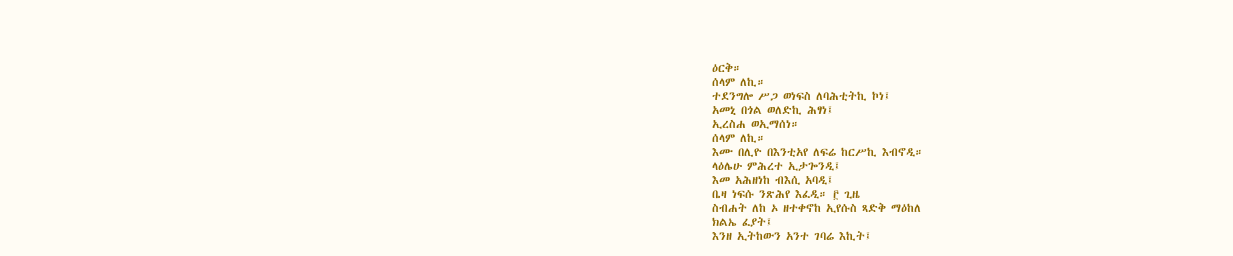ዕርቅ።
ሰላም ለኪ።
ተደንግሎ ሥጋ ወነፍስ ለባሕቲትኪ ኮነ፤
አመኒ በጎል ወለድኪ ሕፃነ፤
ኢረስሐ ወኢማሰነ።
ሰላም ለኪ።
እሙ በሊዮ በእንቲአየ ለፍሬ ከርሥኪ እብኖዲ።
ላዕሌሁ ምሕረተ ኢታጐንዲ፤
እመ አሕዘነከ ብእሲ አባዲ፤
ቤዛ ነፍሱ ንጽሕየ እፈዲ። ፫ ጊዜ
ስብሐት ለከ ኦ ዘተቀኖከ ኢየሱስ ጻድቅ ማዕከለ
ክልኤ ፈያት፤
እንዘ ኢትከውን አንተ ገባሬ እኪት፤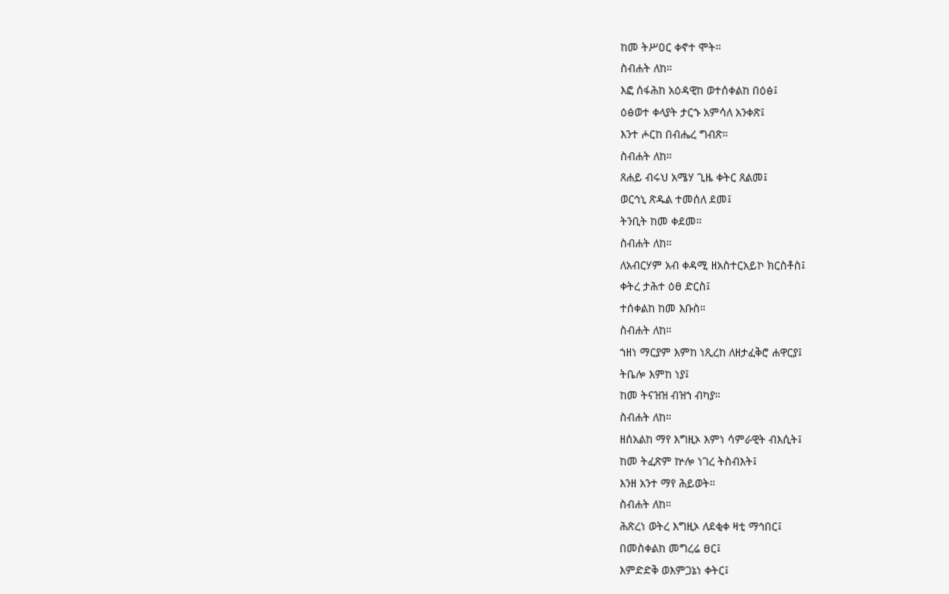ከመ ትሥዐር ቀኖተ ሞት።
ስብሐት ለከ።
እፎ ሰፋሕከ አዕዳዊከ ወተሰቀልከ በዕፅ፤
ዕፅወተ ቀላያት ታርኁ አምሳለ አንቀጽ፤
እንተ ሖርከ በብሔረ ግብጽ።
ስብሐት ለከ።
ጸሐይ ብሩህ አሜሃ ጊዜ ቀትር ጸልመ፤
ወርኅኒ ጽዱል ተመሰለ ደመ፤
ትንቢት ከመ ቀደመ።
ስብሐት ለከ።
ለአብርሃም አብ ቀዳሚ ዘአስተርአይኮ ክርስቶስ፤
ቀትረ ታሕተ ዕፀ ድርስ፤
ተሰቀልከ ከመ እቡስ።
ስብሐት ለከ።
ኀዘነ ማርያም እምከ ነጺረከ ለዘታፈቅሮ ሐዋርያ፤
ትቤሎ እምከ ነያ፤
ከመ ትናዝዝ ብዝኀ ብካያ።
ስብሐት ለከ።
ዘሰአልከ ማየ እግዚኦ እምነ ሳምራዊት ብእሲት፤
ከመ ትፈጽም ኵሎ ነገረ ትስብእት፤
እንዘ አንተ ማየ ሕይወት።
ስብሐት ለከ።
ሕጽረነ ወትረ እግዚኦ ለደቂቀ ዛቲ ማኅበር፤
በመስቀልከ መግረሬ ፀር፤
እምድድቅ ወእምጋኔነ ቀትር፤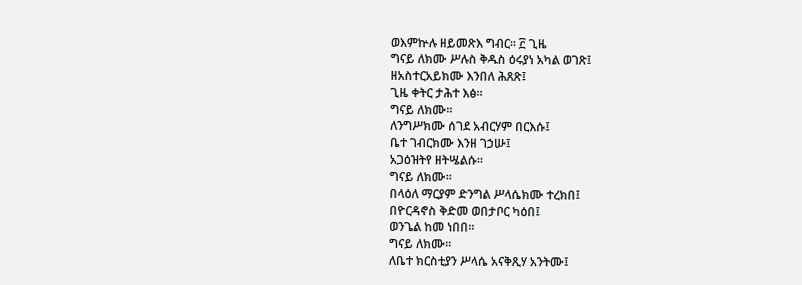ወእምኵሉ ዘይመጽእ ግብር። ፫ ጊዜ
ግናይ ለክሙ ሥሉስ ቅዱስ ዕሩያነ አካል ወገጽ፤
ዘአስተርአይክሙ እንበለ ሕጸጽ፤
ጊዜ ቀትር ታሕተ እፅ።
ግናይ ለክሙ።
ለንግሥክሙ ሰገደ አብርሃም በርእሱ፤
ቤተ ገብርክሙ እንዘ ገኃሡ፤
አጋዕዝትየ ዘትሤልሱ።
ግናይ ለክሙ።
በላዕለ ማርያም ድንግል ሥላሴክሙ ተረክበ፤
በዮርዳኖስ ቅድመ ወበታቦር ካዕበ፤
ወንጌል ከመ ነበበ።
ግናይ ለክሙ።
ለቤተ ክርስቲያን ሥላሴ አናቅጺሃ አንትሙ፤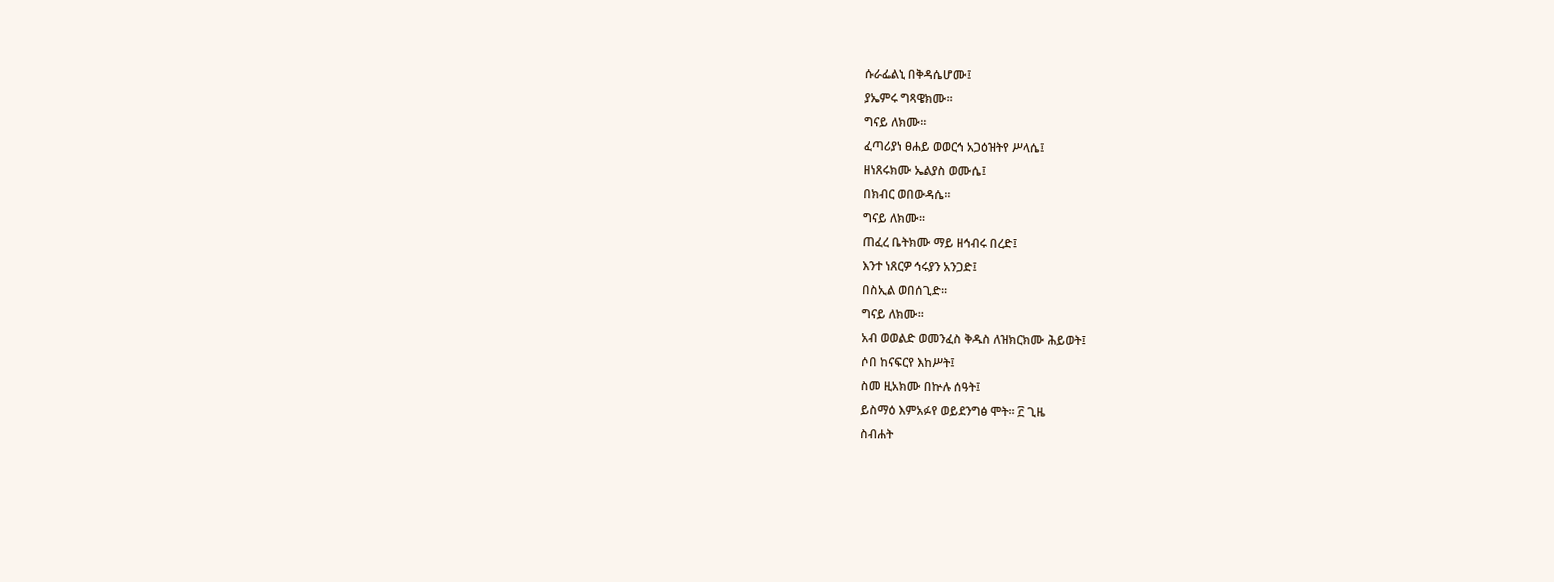ሱራፌልኒ በቅዳሴሆሙ፤
ያኤምሩ ግጻዌክሙ።
ግናይ ለክሙ።
ፈጣሪያነ ፀሐይ ወወርኅ አጋዕዝትየ ሥላሴ፤
ዘነጸሩክሙ ኤልያስ ወሙሴ፤
በክብር ወበውዳሴ።
ግናይ ለክሙ።
ጠፈረ ቤትክሙ ማይ ዘኅብሩ በረድ፤
እንተ ነጸርዎ ኅሩያን አንጋድ፤
በስኢል ወበሰጊድ።
ግናይ ለክሙ።
አብ ወወልድ ወመንፈስ ቅዱስ ለዝክርክሙ ሕይወት፤
ሶበ ከናፍርየ እከሥት፤
ስመ ዚአክሙ በኵሉ ሰዓት፤
ይስማዕ እምአፉየ ወይደንግፅ ሞት። ፫ ጊዜ
ስብሐት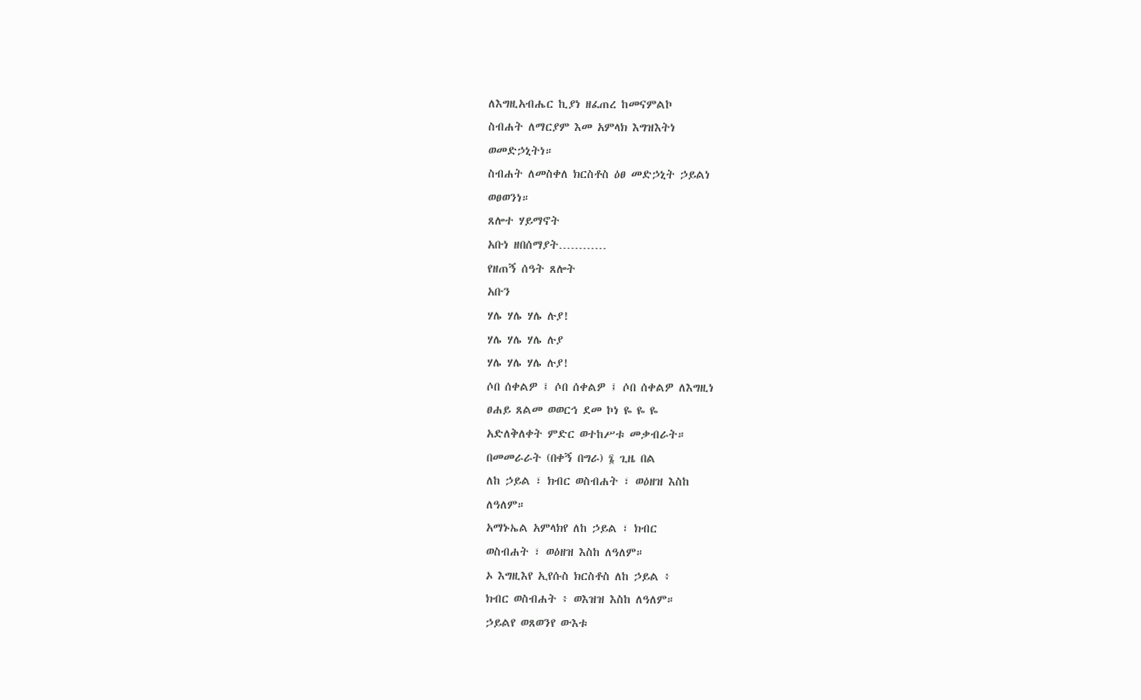ለእግዚአብሔር ኪያነ ዘፈጠረ ከመናምልኮ
ስብሐት ለማርያም እመ አምላክ እግዝእትነ
ወመድኃኒትነ።
ስብሐት ለመስቀለ ክርስቶስ ዕፀ መድኃኒት ኃይልነ
ወፀወንነ።
ጸሎተ ሃይማኖት
አቡነ ዘበሰማያት…………
የዘጠኝ ሰዓት ጸሎት
አቡን
ሃሌ ሃሌ ሃሌ ሉያ!
ሃሌ ሃሌ ሃሌ ሉያ
ሃሌ ሃሌ ሃሌ ሉያ!
ሶበ ሰቀልዎ ፤ ሶበ ሰቀልዎ ፤ ሶበ ሰቀልዎ ለእግዚነ
ፀሐይ ጸልመ ወወርኅ ደመ ኮነ ዬ ዬ ዬ
አድለቅለቀት ምድር ወተከሥቱ መቃብራት።
በመመራራት (በቀኝ በግራ) ፮ ጊዜ በል
ለከ ኃይል ፣ ክብር ወስብሐት ፣ ወዕዘዝ እስከ
ለዓለም።
አማኑኤል አምላክየ ለከ ኃይል ፣ ክብር
ወስብሐት ፣ ወዕዘዝ እስከ ለዓለም።
ኦ እግዚእየ ኢየሱስ ክርስቶስ ለከ ኃይል ፥
ክብር ወስብሐት ፥ ወእዝዝ እስከ ለዓለም።
ኃይልየ ወጸወንየ ውእቱ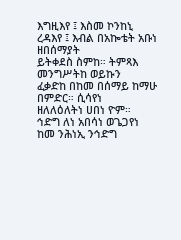እግዚእየ ፤ እስመ ኮንከኒ
ረዳእየ ፤ እብል በአኰቴት አቡነ ዘበሰማያት
ይትቀደስ ስምከ። ትምጻእ መንግሥትከ ወይኩን
ፈቃድከ በከመ በሰማይ ከማሁ በምድር። ሲሳየነ
ዘለለዕለትነ ሀበነ ዮም።
ኅድግ ለነ አበሳነ ወጌጋየነ ከመ ንሕነኢ ንኅድግ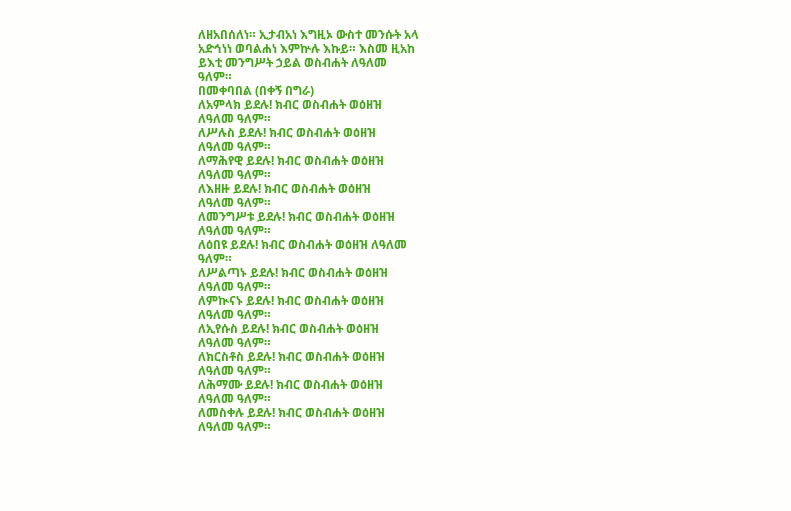ለዘአበሰለነ። ኢታብአነ እግዚኦ ውስተ መንሱት አላ
አድኅነነ ወባልሐነ እምኵሉ እኩይ። እስመ ዚአከ
ይእቲ መንግሥት ኃይል ወስብሐት ለዓለመ
ዓለም።
በመቀባበል (በቀኝ በግራ)
ለአምላክ ይደሉ! ክብር ወስብሐት ወዕዘዝ
ለዓለመ ዓለም።
ለሥሉስ ይደሉ! ክብር ወስብሐት ወዕዘዝ
ለዓለመ ዓለም።
ለማሕየዊ ይደሉ! ክብር ወስብሐት ወዕዘዝ
ለዓለመ ዓለም።
ለእዘዙ ይደሉ! ክብር ወስብሐት ወዕዘዝ
ለዓለመ ዓለም።
ለመንግሥቱ ይደሉ! ክብር ወስብሐት ወዕዘዝ
ለዓለመ ዓለም።
ለዕበዩ ይደሉ! ክብር ወስብሐት ወዕዘዝ ለዓለመ
ዓለም።
ለሥልጣኑ ይደሉ! ክብር ወስብሐት ወዕዘዝ
ለዓለመ ዓለም።
ለምኲናኑ ይደሉ! ክብር ወስብሐት ወዕዘዝ
ለዓለመ ዓለም።
ለኢየሱስ ይደሉ! ክብር ወስብሐት ወዕዘዝ
ለዓለመ ዓለም።
ለክርስቶስ ይደሉ! ክብር ወስብሐት ወዕዘዝ
ለዓለመ ዓለም።
ለሕማሙ ይደሉ! ክብር ወስብሐት ወዕዘዝ
ለዓለመ ዓለም።
ለመስቀሉ ይደሉ! ክብር ወስብሐት ወዕዘዝ
ለዓለመ ዓለም።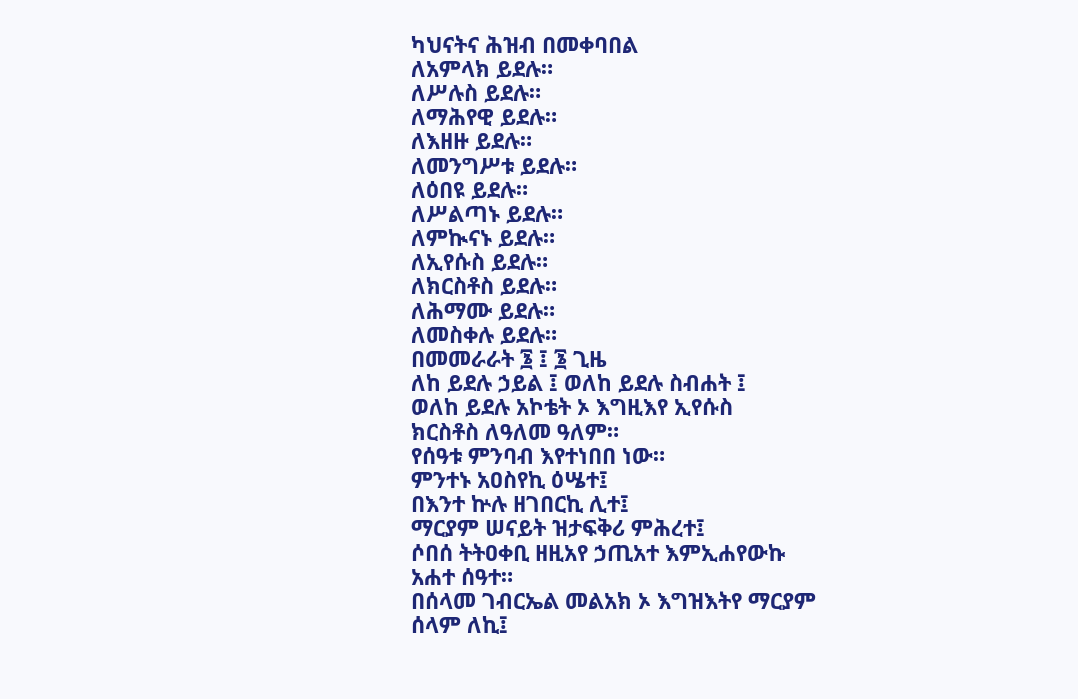ካህናትና ሕዝብ በመቀባበል
ለአምላክ ይደሉ።
ለሥሉስ ይደሉ።
ለማሕየዊ ይደሉ።
ለእዘዙ ይደሉ።
ለመንግሥቱ ይደሉ።
ለዕበዩ ይደሉ።
ለሥልጣኑ ይደሉ።
ለምኲናኑ ይደሉ።
ለኢየሱስ ይደሉ።
ለክርስቶስ ይደሉ።
ለሕማሙ ይደሉ።
ለመስቀሉ ይደሉ።
በመመራራት ፮ ፤ ፮ ጊዜ
ለከ ይደሉ ኃይል ፤ ወለከ ይደሉ ስብሐት ፤
ወለከ ይደሉ አኮቴት ኦ እግዚእየ ኢየሱስ
ክርስቶስ ለዓለመ ዓለም።
የሰዓቱ ምንባብ እየተነበበ ነው።
ምንተኑ አዐስየኪ ዕሤተ፤
በእንተ ኵሉ ዘገበርኪ ሊተ፤
ማርያም ሠናይት ዝታፍቅሪ ምሕረተ፤
ሶበሰ ትትዐቀቢ ዘዚአየ ኃጢአተ እምኢሐየውኩ
አሐተ ሰዓተ።
በሰላመ ገብርኤል መልአክ ኦ እግዝእትየ ማርያም
ሰላም ለኪ፤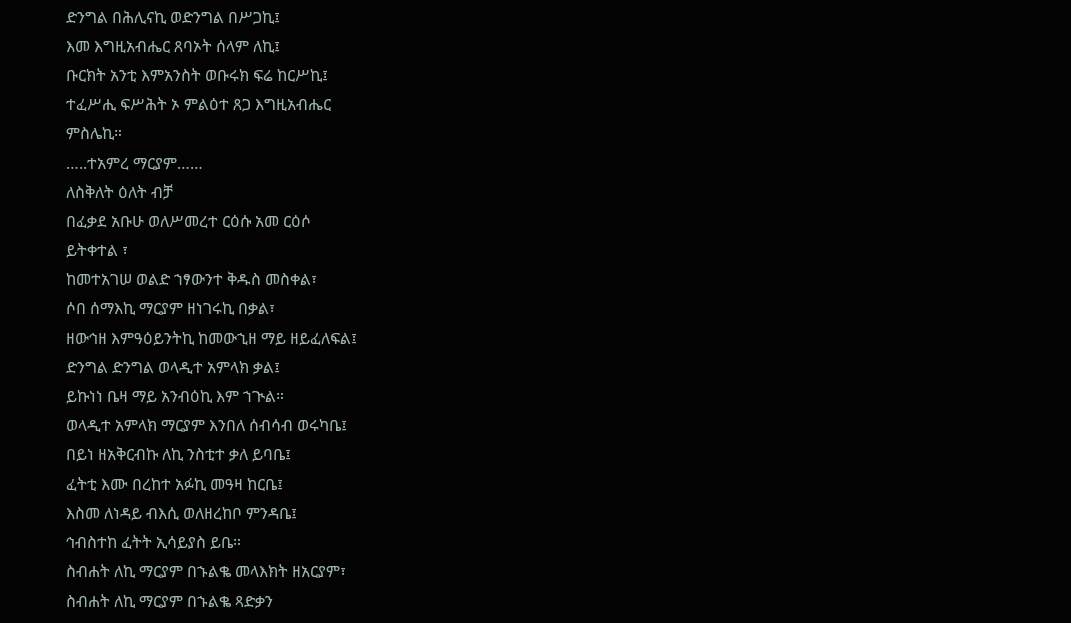ድንግል በሕሊናኪ ወድንግል በሥጋኪ፤
እመ እግዚአብሔር ጸባኦት ሰላም ለኪ፤
ቡርክት አንቲ እምአንስት ወቡሩክ ፍሬ ከርሥኪ፤
ተፈሥሒ ፍሥሕት ኦ ምልዕተ ጸጋ እግዚአብሔር
ምስሌኪ።
…..ተአምረ ማርያም……
ለስቅለት ዕለት ብቻ
በፈቃደ አቡሁ ወለሥመረተ ርዕሱ አመ ርዕሶ
ይትቀተል ፣
ከመተአገሠ ወልድ ኀፃውንተ ቅዱስ መስቀል፣
ሶበ ሰማእኪ ማርያም ዘነገሩኪ በቃል፣
ዘውኅዘ እምዓዕይንትኪ ከመውኂዘ ማይ ዘይፈለፍል፤
ድንግል ድንግል ወላዲተ አምላክ ቃል፤
ይኩነነ ቤዛ ማይ አንብዕኪ እም ኀጒል።
ወላዲተ አምላክ ማርያም እንበለ ሰብሳብ ወሩካቤ፤
በይነ ዘአቅርብኩ ለኪ ንስቲተ ቃለ ይባቤ፤
ፈትቲ እሙ በረከተ አፉኪ መዓዛ ከርቤ፤
እስመ ለነዳይ ብእሲ ወለዘረከቦ ምንዳቤ፤
ኅብስተከ ፈትት ኢሳይያስ ይቤ።
ስብሐት ለኪ ማርያም በኁልቈ መላእክት ዘአርያም፣
ስብሐት ለኪ ማርያም በኁልቈ ጻድቃን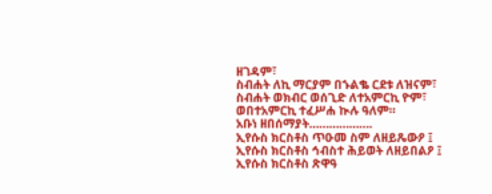ዘገዳም፣
ስብሐት ለኪ ማርያም በኁልቈ ርደቱ ለዝናም፣
ስብሐት ወክብር ወሰጊድ ለተአምርኪ ዮም፣
ወበተአምርኪ ተፈሥሐ ኲሉ ዓለም።
አቡነ ዘበሰማያት……………….
ኢየሱስ ክርስቶስ ጥዑመ ስም ለዘይጼውዖ ፤
ኢየሱስ ክርስቶስ ኅብስተ ሕይወት ለዘይበልዖ ፤
ኢየሱስ ክርስቶስ ጽዋዓ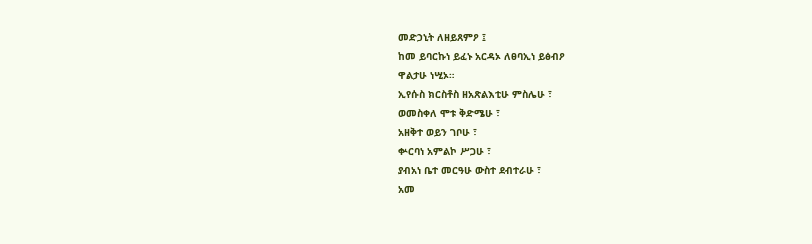መድኃኒት ለዘይጸምዖ ፤
ከመ ይባርኩነ ይፈኑ አርዳኦ ለፀባኢነ ይፅብዖ
ዋልታሁ ነሢኦ።
ኢየሱስ ክርስቶስ ዘአጽልእቲሁ ምስሌሁ ፣
ወመስቀለ ሞቱ ቅድሜሁ ፣
አዘቅተ ወይን ገቦሁ ፣
ቍርባነ አምልኮ ሥጋሁ ፣
ያብአነ ቤተ መርዓሁ ውስተ ደብተራሁ ፣
አመ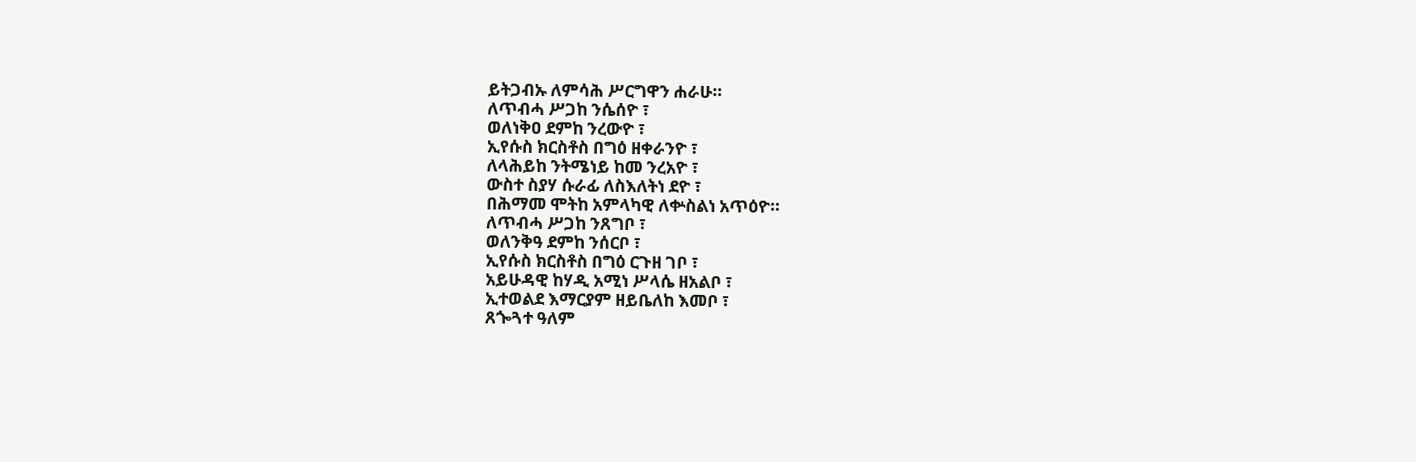ይትጋብኡ ለምሳሕ ሥርግዋን ሐራሁ።
ለጥብሓ ሥጋከ ንሴሰዮ ፣
ወለነቅዐ ደምከ ንረውዮ ፣
ኢየሱስ ክርስቶስ በግዕ ዘቀራንዮ ፣
ለላሕይከ ንትሜነይ ከመ ንረአዮ ፣
ውስተ ስያሃ ሱራፊ ለስእለትነ ደዮ ፣
በሕማመ ሞትከ አምላካዊ ለቍስልነ አጥዕዮ።
ለጥብሓ ሥጋከ ንጸግቦ ፣
ወለንቅዓ ደምከ ንሰርቦ ፣
ኢየሱስ ክርስቶስ በግዕ ርጉዘ ገቦ ፣
አይሁዳዊ ከሃዲ አሚነ ሥላሴ ዘአልቦ ፣
ኢተወልደ እማርያም ዘይቤለከ እመቦ ፣
ጸጐጓተ ዓለም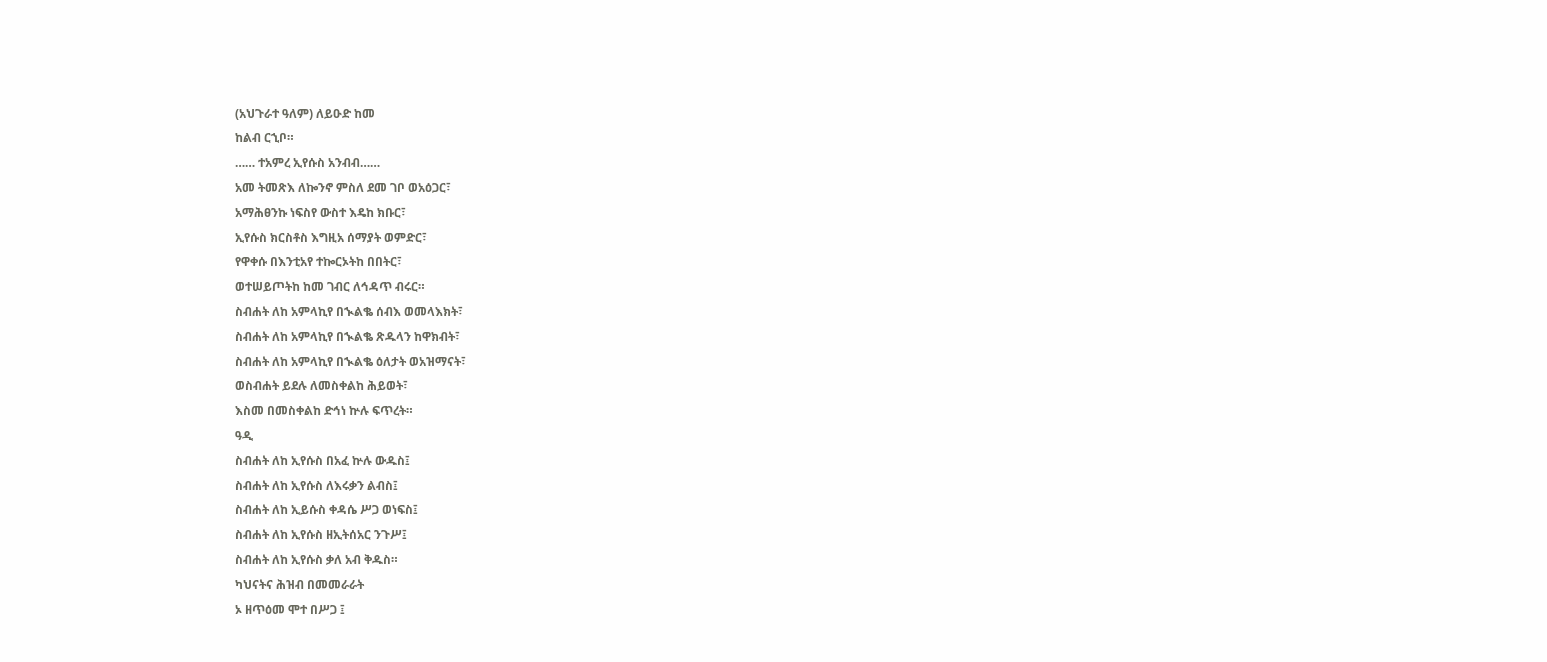(አህጉራተ ዓለም) ለይዑድ ከመ
ከልብ ርኂቦ።
…… ተአምረ ኢየሱስ አንብብ……
አመ ትመጽእ ለኰንኖ ምስለ ደመ ገቦ ወአዕጋር፣
አማሕፀንኩ ነፍስየ ውስተ እዴከ ክቡር፣
ኢየሱስ ክርስቶስ እግዚአ ሰማያት ወምድር፣
የዋቀሱ በእንቲአየ ተኰርኦትከ በበትር፣
ወተሠይጦትከ ከመ ገብር ለኅዳጥ ብሩር።
ስብሐት ለከ አምላኪየ በኊልቈ ሰብእ ወመላእክት፣
ስብሐት ለከ አምላኪየ በኊልቈ ጽዱላን ከዋክብት፣
ስብሐት ለከ አምላኪየ በኊልቈ ዕለታት ወአዝማናት፣
ወስብሐት ይደሉ ለመስቀልከ ሕይወት፣
እስመ በመስቀልከ ድኅነ ኵሉ ፍጥረት።
ዓዲ
ስብሐት ለከ ኢየሱስ በአፈ ኵሉ ውዱስ፤
ስብሐት ለከ ኢየሱስ ለእሩቃን ልብስ፤
ስብሐት ለከ ኢይሱስ ቀዳሴ ሥጋ ወነፍስ፤
ስብሐት ለከ ኢየሱስ ዘኢትሰአር ንጉሥ፤
ስብሐት ለከ ኢየሱስ ቃለ አብ ቅዱስ።
ካህናትና ሕዝብ በመመራራት
ኦ ዘጥዕመ ሞተ በሥጋ ፤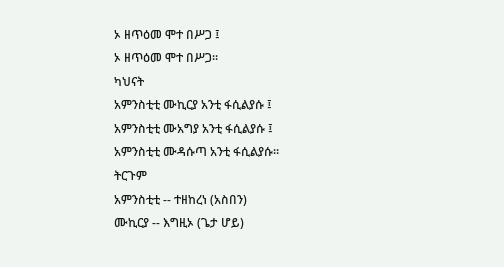ኦ ዘጥዕመ ሞተ በሥጋ ፤
ኦ ዘጥዕመ ሞተ በሥጋ።
ካህናት
አምንስቲቲ ሙኪርያ አንቲ ፋሲልያሱ ፤
አምንስቲቲ ሙአግያ አንቲ ፋሲልያሱ ፤
አምንስቲቲ ሙዳሱጣ አንቲ ፋሲልያሱ።
ትርጉም
አምንስቲቲ -- ተዘከረነ (አስበን)
ሙኪርያ -- እግዚኦ (ጌታ ሆይ)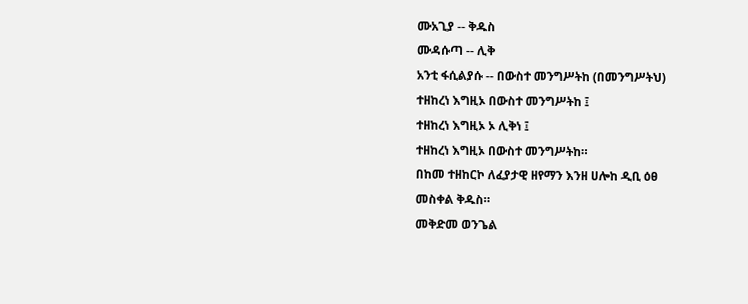ሙአጊያ -- ቅዱስ
ሙዳሱጣ -- ሊቅ
አንቲ ፋሲልያሱ -- በውስተ መንግሥትከ (በመንግሥትህ)
ተዘከረነ እግዚኦ በውስተ መንግሥትከ ፤
ተዘከረነ እግዚኦ ኦ ሊቅነ ፤
ተዘከረነ እግዚኦ በውስተ መንግሥትከ።
በከመ ተዘከርኮ ለፈያታዊ ዘየማን እንዘ ሀሎከ ዲቢ ዕፀ
መስቀል ቅዱስ።
መቅድመ ወንጌል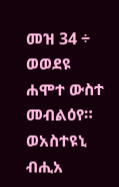መዝ 34 ÷
ወወደዩ ሐሞተ ውስተ መብልዕየ።
ወአስተዩኒ ብሒአ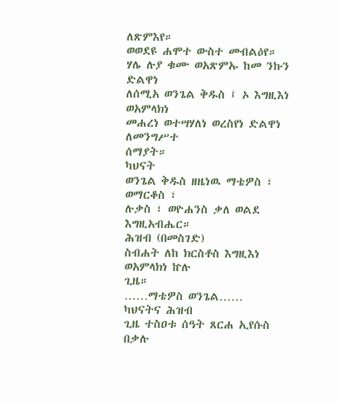ለጽምእየ።
ወወደዩ ሐሞተ ውስተ መብልዕየ።
ሃሌ ሉያ ቁሙ ወአጽምኡ ከመ ንኩን ድልዋነ
ለሰሚአ ወንጌል ቅዱስ ፤ ኦ እግዚእነ ወአምላክነ
መሐረነ ወተሣሃለነ ወረስየነ ድልዋነ ለመንግሥተ
ሰማያት።
ካህናት
ወንጌል ቅዱስ ዘዜነዉ ማቴዎስ ፣ ወማርቆስ ፣
ሉቃስ ፣ ወዮሐንስ ቃለ ወልደ እግዚአብሔር።
ሕዝብ (በመስገድ)
ስብሐት ለከ ክርስቶስ እግዚእነ ወአምላክነ ኵሉ
ጊዜ።
……ማቴዎስ ወንጌል……
ካህናትና ሕዝብ
ጊዜ ተስዐቱ ሰዓት ጸርሐ ኢየሱስ በቃሉ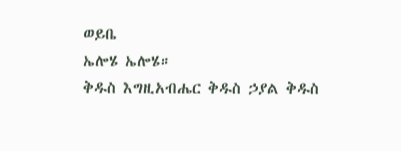ወይቤ
ኤሎሄ ኤሎሄ።
ቅዱስ እግዚአብሔር ቅዱስ ኃያል ቅዱስ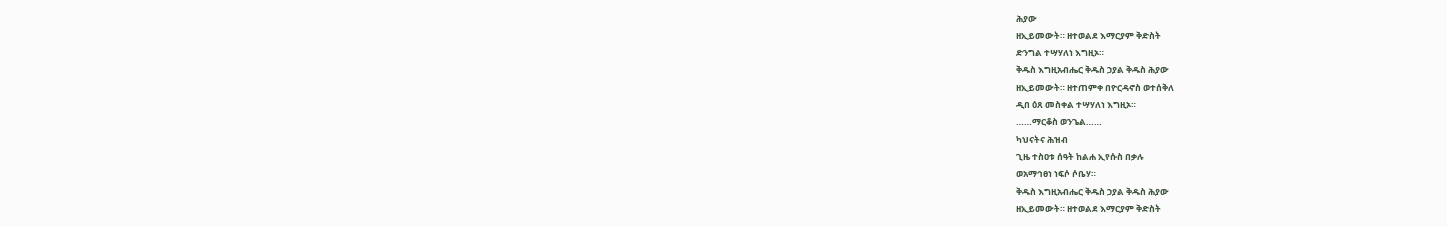ሕያው
ዘኢይመውት። ዘተወልደ እማርያም ቅድስት
ድንግል ተሣሃለነ እግዚኦ።
ቅዱስ እግዚአብሔር ቅዱስ ኃያል ቅዱስ ሕያው
ዘኢይመውት። ዘተጠምቀ በዮርዳኖስ ወተሰቅለ
ዲበ ዕጸ መስቀል ተሣሃለነ እግዚኦ።
……ማርቆስ ወንጌል……
ካህናትና ሕዝብ
ጊዜ ተስዐቱ ሰዓት ከልሐ ኢየሱስ በቃሉ
ወአማኅፀነ ነፍሶ ሶቤሃ።
ቅዱስ እግዚአብሔር ቅዱስ ኃያል ቅዱስ ሕያው
ዘኢይመውት። ዘተወልደ እማርያም ቅድስት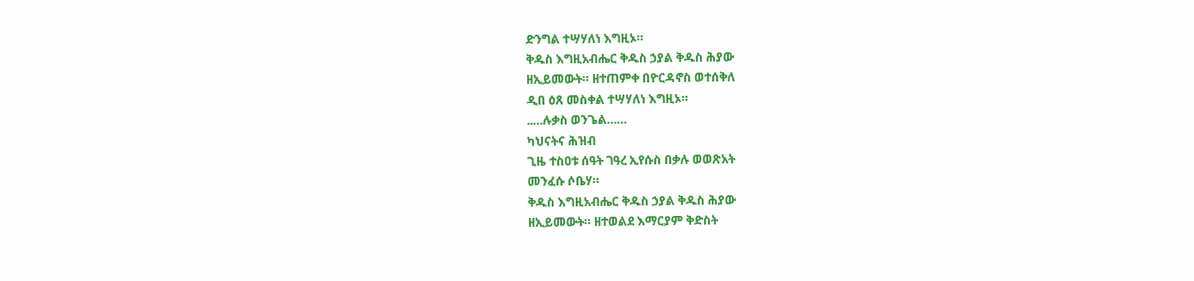ድንግል ተሣሃለነ እግዚኦ።
ቅዱስ እግዚአብሔር ቅዱስ ኃያል ቅዱስ ሕያው
ዘኢይመውት። ዘተጠምቀ በዮርዳኖስ ወተሰቅለ
ዲበ ዕጸ መስቀል ተሣሃለነ እግዚኦ።
..…ሉቃስ ወንጌል……
ካህናትና ሕዝብ
ጊዜ ተስዐቱ ሰዓት ገዓረ ኢየሱስ በቃሉ ወወጽአት
መንፈሱ ሶቤሃ።
ቅዱስ እግዚአብሔር ቅዱስ ኃያል ቅዱስ ሕያው
ዘኢይመውት። ዘተወልደ እማርያም ቅድስት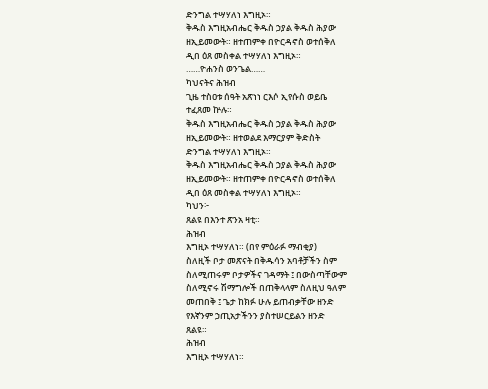ድንግል ተሣሃለነ እግዚኦ።
ቅዱስ እግዚአብሔር ቅዱስ ኃያል ቅዱስ ሕያው
ዘኢይመውት። ዘተጠምቀ በዮርዳኖስ ወተሰቅለ
ዲበ ዕጸ መስቀል ተሣሃለነ እግዚኦ።
……ዮሐንስ ወንጌል……
ካህናትና ሕዝብ
ጊዜ ተስዐቱ ሰዓት አጽነነ ርእሶ ኢየሱስ ወይቤ
ተፈጸመ ኵሉ።
ቅዱስ እግዚአብሔር ቅዱስ ኃያል ቅዱስ ሕያው
ዘኢይመውት። ዘተወልደ እማርያም ቅድስት
ድንግል ተሣሃለነ እግዚኦ።
ቅዱስ እግዚአብሔር ቅዱስ ኃያል ቅዱስ ሕያው
ዘኢይመውት። ዘተጠምቀ በዮርዳኖስ ወተሰቅለ
ዲበ ዕጸ መስቀል ተሣሃለነ እግዚኦ።
ካህን፦
ጸልዩ በእንተ ጽንአ ዛቲ።
ሕዝብ
እግዚኦ ተሣሃለነ። (በየ ምዕራፉ ማብቂያ)
ስለዚች ቦታ መጽናት በቅዱሳን አባቶቻችን ስም
ስለሚጠሩም ቦታዎችና ገዳማት ፤ በውስጣቸውም
ስለሚኖሩ ሽማግሎች በጠቅላላም ስለዚህ ዓለም
መጠበቅ ፤ ጌታ ከክፉ ሁሉ ይጠብቃቸው ዘንድ
የእኛንም ኃጢአታችንን ያስተሠርይልን ዘንድ
ጸልዩ።
ሕዝብ
እግዚኦ ተሣሃለነ።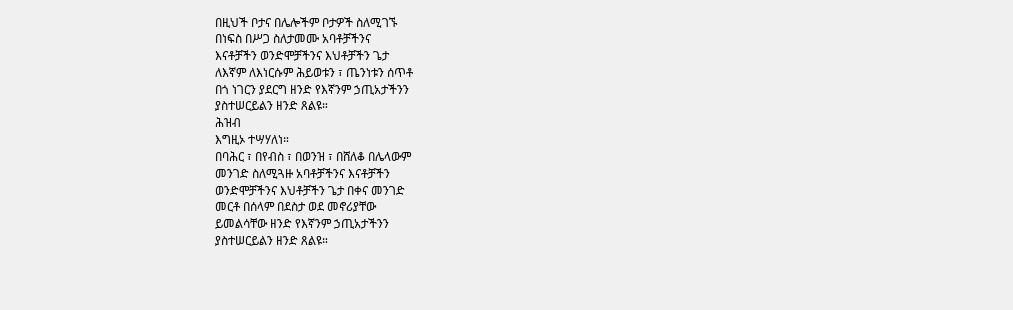በዚህች ቦታና በሌሎችም ቦታዎች ስለሚገኙ
በነፍስ በሥጋ ስለታመሙ አባቶቻችንና
እናቶቻችን ወንድሞቻችንና እህቶቻችን ጌታ
ለእኛም ለእነርሱም ሕይወቱን ፣ ጤንነቱን ሰጥቶ
በጎ ነገርን ያደርግ ዘንድ የእኛንም ኃጢአታችንን
ያስተሠርይልን ዘንድ ጸልዩ።
ሕዝብ
እግዚኦ ተሣሃለነ።
በባሕር ፣ በየብስ ፣ በወንዝ ፣ በሸለቆ በሌላውም
መንገድ ስለሚጓዙ አባቶቻችንና እናቶቻችን
ወንድሞቻችንና እህቶቻችን ጌታ በቀና መንገድ
መርቶ በሰላም በደስታ ወደ መኖሪያቸው
ይመልሳቸው ዘንድ የእኛንም ኃጢአታችንን
ያስተሠርይልን ዘንድ ጸልዩ።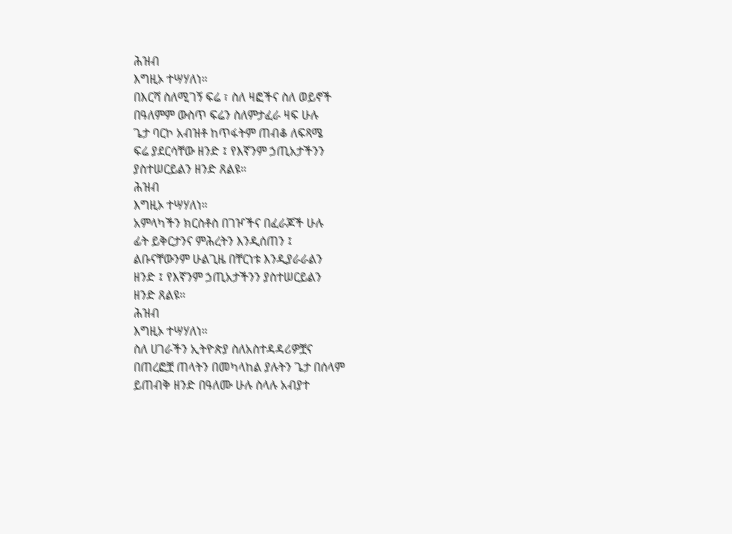ሕዝብ
እግዚኦ ተሣሃለነ።
በእርሻ ስለሚገኝ ፍሬ ፣ ስለ ዛፎችና ስለ ወይኖች
በዓለምም ውስጥ ፍሬን ስለምታፈራ ዛፍ ሁሉ
ጌታ ባርኮ አብዝቶ ከጥፋትም ጠብቆ ለፍጻሜ
ፍሬ ያደርሳቸው ዘንድ ፤ የእኛንም ኃጢአታችንን
ያስተሠርይልን ዘንድ ጸልዩ።
ሕዝብ
እግዚኦ ተሣሃለነ።
አምላካችን ክርስቶስ በገዦችና በፈራጆች ሁሉ
ፊት ይቅርታንና ምሕረትን እንዲሰጠን ፤
ልቡናቸውንም ሁልጊዜ በቸርነቱ እንዲያራራልን
ዘንድ ፤ የእኛንም ኃጢአታችንን ያስተሠርይልን
ዘንድ ጸልዩ።
ሕዝብ
እግዚኦ ተሣሃለነ።
ስለ ሀገራችን ኢትዮጵያ ስለአስተዳዳሪዎቿና
በጠረፎቿ ጠላትን በመካላከል ያሉትን ጌታ በሰላም
ይጠብቅ ዘንድ በዓለሙ ሁሉ ስላሉ አብያተ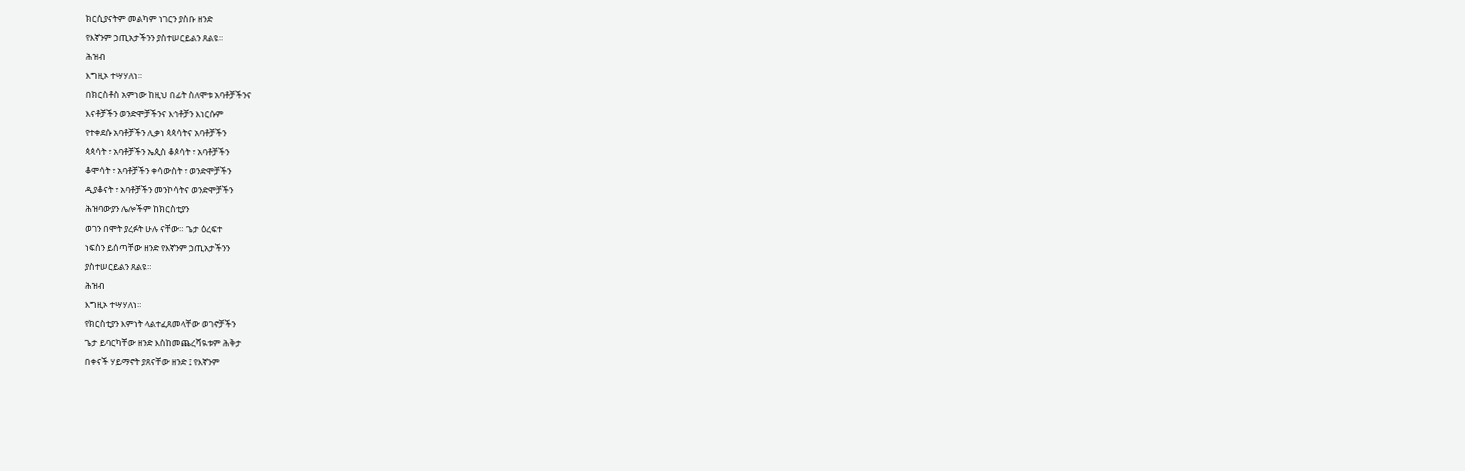ክርሲያናትም መልካም ነገርን ያስቡ ዘንድ
የእኛንም ኃጢአታችንን ያስተሠርይልን ጸልዩ።
ሕዝብ
እግዚኦ ተሣሃለነ።
በክርስቶስ አምነው ከዚህ በፊት ስለሞቱ አባቶቻችንና
እናቶቻችን ወንድሞቻችንና እኅቶቻን እነርሱም
የተቀደሱ አባቶቻችን ሊቃነ ጳጳሳትና አባቶቻችን
ጳጳሳት ፣ አባቶቻችን ኤጲስ ቆጶሳት ፣ አባቶቻችን
ቆሞሳት ፣ አባቶቻችን ቀሳውስት ፣ ወንድሞቻችን
ዲያቆናት ፣ አባቶቻችን መንኮሳትና ወንድሞቻችን
ሕዝባውያን ሌሎችም ከክርስቲያን
ወገን በሞት ያረፉት ሁሉ ናቸው። ጌታ ዕረፍተ
ነፍስን ይሰጣቸው ዘንድ የእኛንም ኃጢአታችንን
ያስተሠርይልን ጸልዩ።
ሕዝብ
እግዚኦ ተሣሃለነ።
የክርስቲያን እምነት ላልተፈጸመላቸው ወገኖቻችን
ጌታ ይባርካቸው ዘንድ እስከመጨረሻዪቱም ሕቅታ
በቀናች ሃይማኖት ያጸናቸው ዘንድ ፤ የእኛንም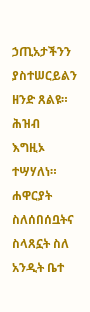ኃጢአታችንን ያስተሠርይልን ዘንድ ጸልዩ።
ሕዝብ
እግዚኦ ተሣሃለነ።
ሐዋርያት ስለሰበሰቧትና ስላጸኗት ስለ አንዲት ቤተ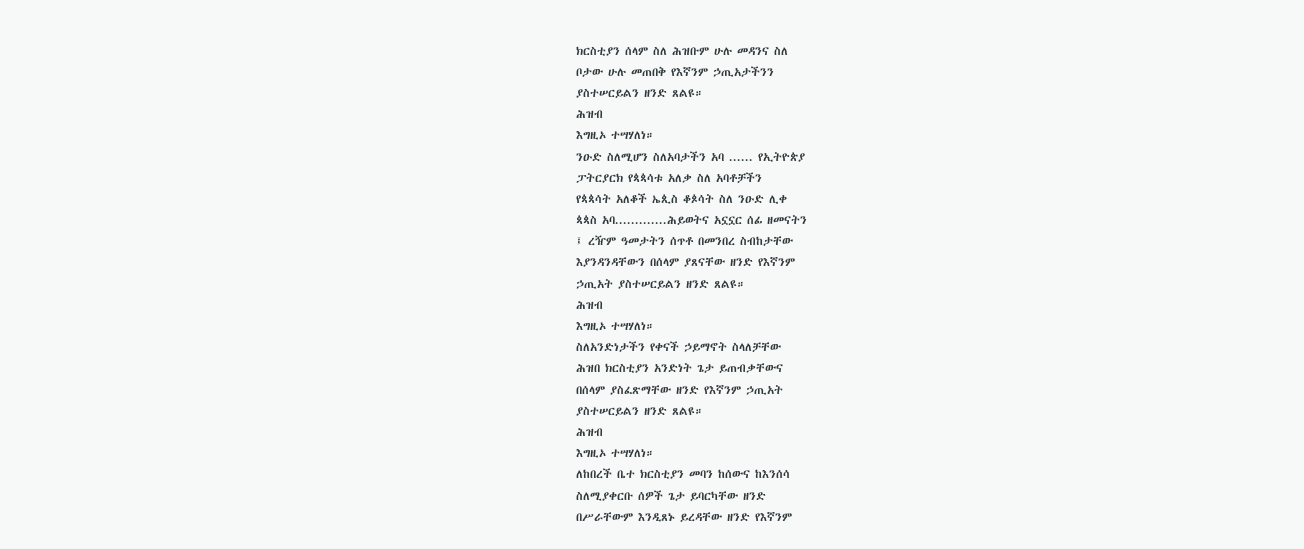ክርስቲያን ሰላም ስለ ሕዝቡም ሁሉ መዳንና ስለ
ቦታው ሁሉ መጠበቅ የእኛንም ኃጢአታችንን
ያስተሠርይልን ዘንድ ጸልዩ።
ሕዝብ
እግዚኦ ተሣሃለነ።
ንዑድ ስለሚሆን ስለአባታችን አባ ...... የኢትዮጵያ
ፓትርያርክ የጳጳሳቱ አለቃ ስለ አባቶቻችን
የጳጳሳት አለቆች ኤጲስ ቆጶሳት ስለ ንዑድ ሊቀ
ጳጳስ አባ.............ሕይወትና አኗኗር ሰፊ ዘመናትን
፤ ረዥም ዓመታትን ሰጥቶ በመንበረ ስብከታቸው
እያንዳንዳቸውን በሰላም ያጸናቸው ዘንድ የእኛንም
ኃጢአት ያስተሠርይልን ዘንድ ጸልዩ።
ሕዝብ
እግዚኦ ተሣሃለነ።
ስለአንድነታችን የቀናች ኃይማኖት ስላለቻቸው
ሕዝበ ክርስቲያን አንድነት ጌታ ይጠብቃቸውና
በሰላም ያስፈጽማቸው ዘንድ የእኛንም ኃጢአት
ያስተሠርይልን ዘንድ ጸልዩ።
ሕዝብ
እግዚኦ ተሣሃለነ።
ለከበረች ቤተ ክርስቲያን መባን ከሰውና ከእንሰሳ
ስለሚያቀርቡ ሰዎች ጌታ ይባርካቸው ዘንድ
በሥራቸውም እንዲጸኑ ይረዳቸው ዘንድ የእኛንም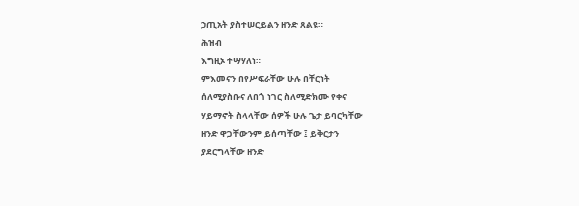ኃጢአት ያስተሠርይልን ዘንድ ጸልዩ።
ሕዝብ
እግዚኦ ተሣሃለነ።
ምእመናን በየሥፍራቸው ሁሉ በቸርነት
ሰለሚያስቡና ለበጎ ነገር ስለሚድክሙ የቀና
ሃይማኖት ስላላቸው ሰዎች ሁሉ ጌታ ይባርካቸው
ዘንድ ዋጋቸውንም ይሰጣቸው ፤ ይቅርታን
ያደርግላቸው ዘንድ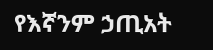የእኛንም ኃጢአት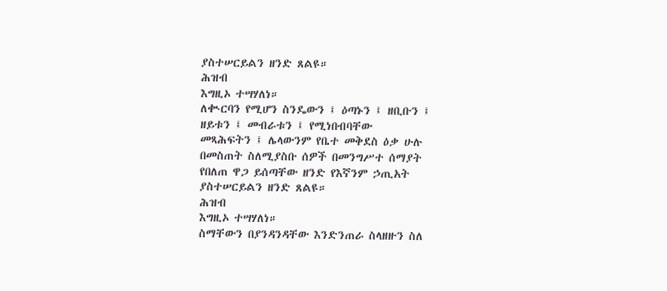ያስተሠርይልን ዘንድ ጸልዩ።
ሕዝብ
እግዚኦ ተሣሃለነ።
ለቊርባን የሚሆን ስንዴውን ፤ ዕጣኑን ፤ ዘቢቡን ፤
ዘይቱን ፤ መብራቱን ፤ የሚነበብባቸው
መጻሕፍትን ፤ ሌላውንም የቤተ መቅደስ ዕቃ ሁሉ
በመስጠት ስለሚያስቡ ሰዎች በመንግሥተ ሰማያት
የበለጠ ዋጋ ይሰጣቸው ዘንድ የእኛንም ኃጢአት
ያስተሠርይልን ዘንድ ጸልዩ።
ሕዝብ
እግዚኦ ተሣሃለነ።
ስማቸውን በያንዳንዳቸው እንድንጠራ ስላዘዙን ስለ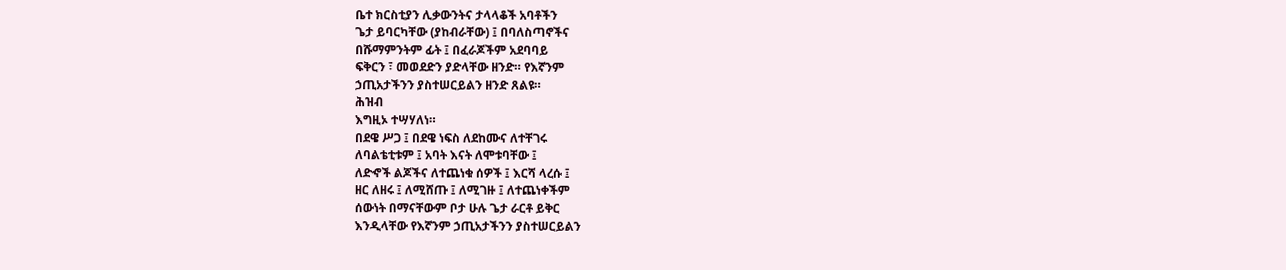ቤተ ክርስቲያን ሊቃውንትና ታላላቆች አባቶችን
ጌታ ይባርካቸው (ያከብራቸው) ፤ በባለስጣኖችና
በሹማምንትም ፊት ፤ በፈራጆችም አደባባይ
ፍቅርን ፣ መወደድን ያድላቸው ዘንድ። የእኛንም
ኃጢአታችንን ያስተሠርይልን ዘንድ ጸልዩ።
ሕዝብ
እግዚኦ ተሣሃለነ።
በደዌ ሥጋ ፤ በደዌ ነፍስ ለደከሙና ለተቸገሩ
ለባልቴቲቱም ፤ አባት እናት ለሞቱባቸው ፤
ለድኆች ልጆችና ለተጨነቁ ሰዎች ፤ እርሻ ላረሱ ፤
ዘር ለዘሩ ፤ ለሚሸጡ ፤ ለሚገዙ ፤ ለተጨነቀችም
ሰውነት በማናቸውም ቦታ ሁሉ ጌታ ራርቶ ይቅር
እንዲላቸው የእኛንም ኃጢአታችንን ያስተሠርይልን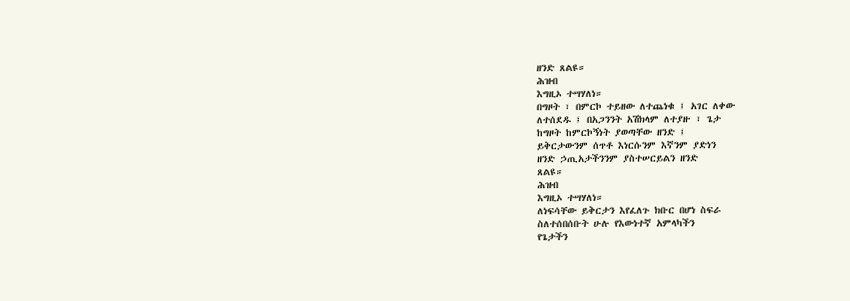ዘንድ ጸልዩ።
ሕዝብ
እግዚኦ ተሣሃለነ።
በግዞት ፣ በምርኮ ተይዘው ለተጨነቁ ፤ አገር ለቀው
ለተሰደዱ ፤ በአጋንንት አሽክላም ለተያዙ ፣ ጌታ
ከግዞት ከምርኮኝነት ያወጣቸው ዘንድ ፤
ይቅርታውንም ሰጥቶ እነርሱንም እኛንም ያድነን
ዘንድ ኃጢአታችንንም ያስተሠርይልን ዘንድ
ጸልዩ።
ሕዝብ
እግዚኦ ተሣሃለነ።
ለነፍሳቸው ይቅርታን እየፈለጉ ክቡር በሆነ ስፍራ
ስለተሰበሰቡት ሁሉ የእውነተኛ አምላካችን
የጌታችን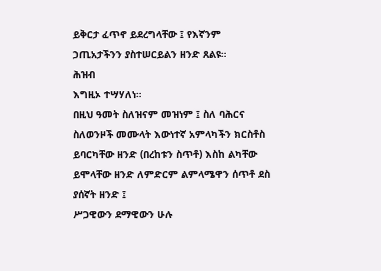ይቅርታ ፈጥኖ ይደረግላቸው ፤ የእኛንም
ኃጢአታችንን ያስተሠርይልን ዘንድ ጸልዩ።
ሕዝብ
እግዚኦ ተሣሃለነ።
በዚህ ዓመት ስለዝናም መዝነም ፤ ስለ ባሕርና
ስለወንዞች መሙላት እውነተኛ አምላካችን ክርስቶስ
ይባርካቸው ዘንድ (በረከቱን ስጥቶ) እስከ ልካቸው
ይሞላቸው ዘንድ ለምድርም ልምላሜዋን ሰጥቶ ደስ
ያሰኛት ዘንድ ፤
ሥጋዊውን ደማዊውን ሁሉ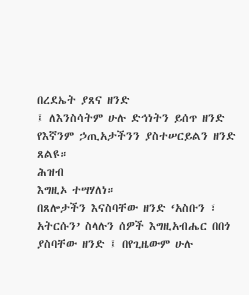በረደኤት ያጸና ዘንድ
፤ ለእንስሳትም ሁሉ ድኅነትን ይሰጥ ዘንድ
የእኛንም ኃጢአታችንን ያስተሠርይልን ዘንድ
ጸልዩ።
ሕዝብ
እግዚኦ ተሣሃለነ።
በጸሎታችን እናስባቸው ዘንድ ‘አስቡን ፣
አትርሱን’ ስላሉን ሰዎች እግዚአብሔር በበጎ
ያስባቸው ዘንድ ፤ በየጊዜውም ሁሉ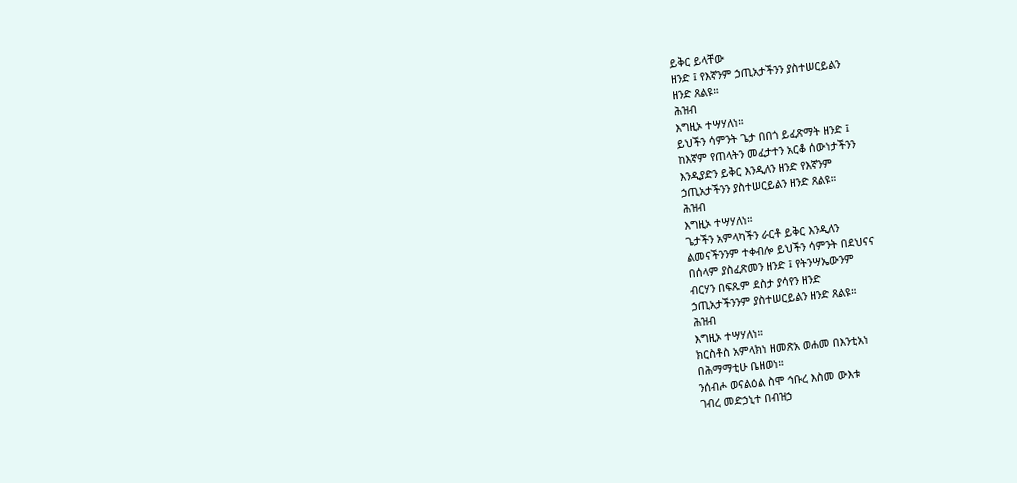ይቅር ይላቸው
ዘንድ ፤ የእኛንም ኃጢአታችንን ያስተሠርይልን
ዘንድ ጸልዩ።
ሕዝብ
እግዚኦ ተሣሃለነ።
ይህችን ሳምንት ጌታ በበጎ ይፈጽማት ዘንድ ፤
ከእኛም የጠላትን መፈታተን አርቆ ሰውነታችንን
እንዲያድን ይቅር እንዲለን ዘንድ የእኛንም
ኃጢአታችንን ያስተሠርይልን ዘንድ ጸልዩ።
ሕዝብ
እግዚኦ ተሣሃለነ።
ጌታችን አምላካችን ራርቶ ይቅር እንዲለን
ልመናችንንም ተቀብሎ ይህችን ሳምንት በደህናና
በሰላም ያስፈጽመን ዘንድ ፤ የትንሣኤውንም
ብርሃን በፍጹም ደስታ ያሳየን ዘንድ
ኃጢአታችንንም ያስተሠርይልን ዘንድ ጸልዩ።
ሕዝብ
እግዚኦ ተሣሃለነ።
ክርስቶስ አምላክነ ዘመጽአ ወሐመ በእንቲአነ
በሕማማቲሁ ቤዘወነ።
ንሰብሖ ወናልዕል ስሞ ኅቡረ እስመ ውእቱ
ገብረ መድኃኒተ በብዝኃ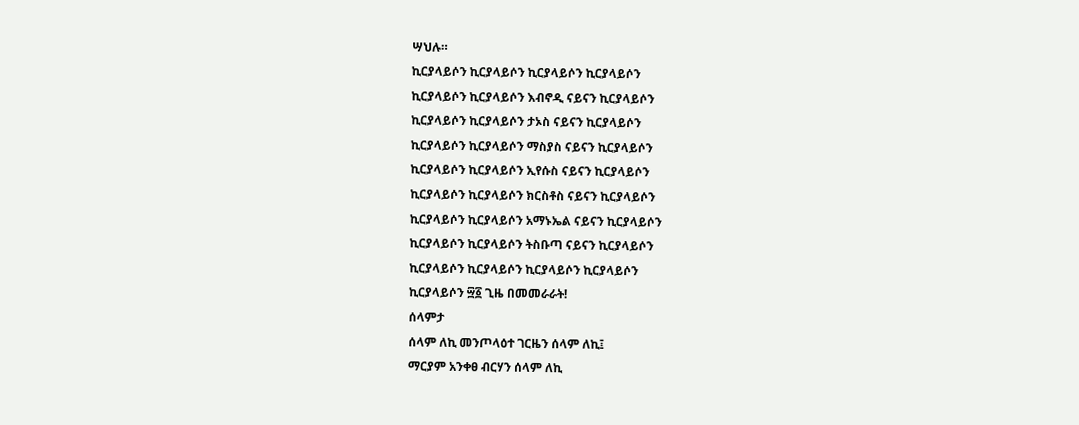ሣህሉ።
ኪርያላይሶን ኪርያላይሶን ኪርያላይሶን ኪርያላይሶን
ኪርያላይሶን ኪርያላይሶን እብኖዲ ናይናን ኪርያላይሶን
ኪርያላይሶን ኪርያላይሶን ታኦስ ናይናን ኪርያላይሶን
ኪርያላይሶን ኪርያላይሶን ማስያስ ናይናን ኪርያላይሶን
ኪርያላይሶን ኪርያላይሶን ኢየሱስ ናይናን ኪርያላይሶን
ኪርያላይሶን ኪርያላይሶን ክርስቶስ ናይናን ኪርያላይሶን
ኪርያላይሶን ኪርያላይሶን አማኑኤል ናይናን ኪርያላይሶን
ኪርያላይሶን ኪርያላይሶን ትስቡጣ ናይናን ኪርያላይሶን
ኪርያላይሶን ኪርያላይሶን ኪርያላይሶን ኪርያላይሶን
ኪርያላይሶን ፵፩ ጊዜ በመመራራት!
ሰላምታ
ሰላም ለኪ መንጦላዕተ ገርዜን ሰላም ለኪ፤
ማርያም አንቀፀ ብርሃን ሰላም ለኪ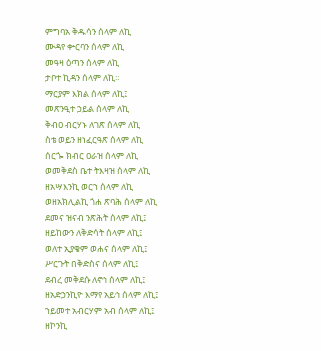ምግባአ ቅዱሳን ሰላም ለኪ
ሙዳየ ቍርባን ሰላም ለኪ
መዓዛ ዕጣን ሰላም ለኪ
ታቦተ ኪዳን ሰላም ለኪ።
ማርያም እክል ሰላም ለኪ፤
መጽንዒተ ኃይል ሰላም ለኪ
ቅብዐ ብርሃኑ ለገጽ ሰላም ለኪ
ስቴ ወይን ዘነፈርዓጽ ሰላም ለኪ
ሰርጐ ክብር ዐራዝ ሰላም ለኪ
ወመቅደስ ቤተ ትእዛዝ ሰላም ለኪ
ዘአሣእንኪ ወርኀ ሰላም ለኪ
ወዘአክሊልኪ ጎሐ ጽባሕ ሰላም ለኪ
ደመና ዝናብ ንጽሕት ሰላም ለኪ፤
ዘይከውን ለቅድሳት ሰላም ለኪ፤
ወለተ ኢያቄም ወሐና ሰላም ለኪ፤
ሥርጉት በቅድስና ሰላም ለኪ፤
ደብረ መቅደሱ ለኖኅ ሰላም ለኪ፤
ዘአድኃንኪዮ እማየ አይኅ ሰላም ለኪ፤
ኀይመተ አብርሃም አብ ሰላም ለኪ፤
ዘኮንኪ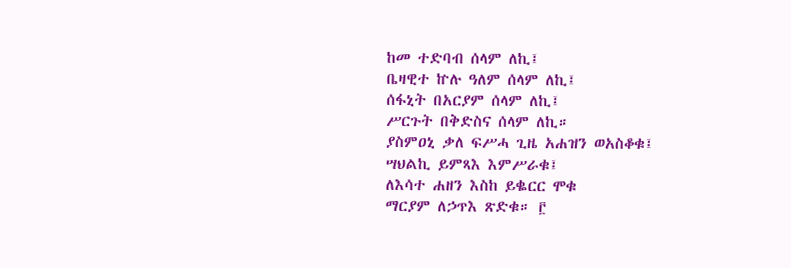ከመ ተድባብ ሰላም ለኪ፤
ቤዛዊተ ኵሉ ዓለም ሰላም ለኪ፤
ሰፋኒት በአርያም ሰላም ለኪ፤
ሥርጉት በቅድስና ሰላም ለኪ።
ያስምዐኒ ቃለ ፍሥሓ ጊዜ አሐዝን ወአስቆቁ፤
ሣህልኪ ይምጻእ እምሥራቁ፤
ለእሳተ ሐዘን እስከ ይቈርር ሞቁ
ማርያም ለኃጥእ ጽድቁ። ፫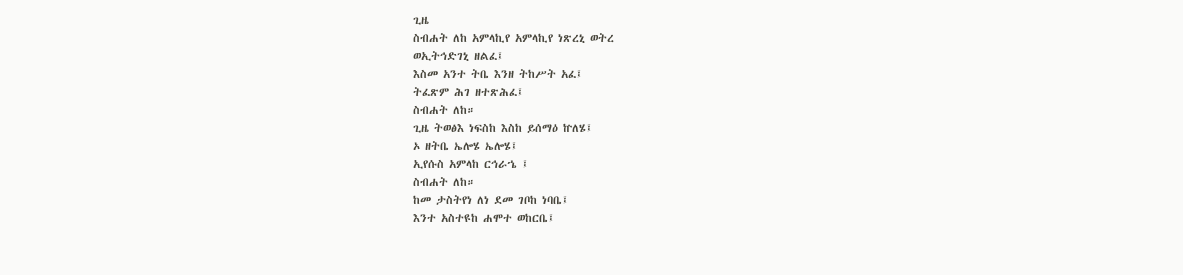ጊዜ
ስብሐት ለከ አምላኪየ አምላኪየ ነጽረኒ ወትረ
ወኢትኅድገኒ ዘልፈ፤
እስመ አንተ ትቤ እንዘ ትከሥት አፈ፤
ትፈጽም ሕገ ዘተጽሕፈ፤
ስብሐት ለከ።
ጊዜ ትወፅእ ነፍስከ እስከ ይሰማዕ ኵለሄ፤
ኦ ዘትቤ ኤሎሄ ኤሎሄ፤
ኢየሱስ አምላከ ርኅራኄ ፤
ስብሐት ለከ።
ከመ ታስትየነ ለነ ደመ ገቦከ ነባቤ፤
እንተ አስተዩከ ሐሞተ ወከርቤ፤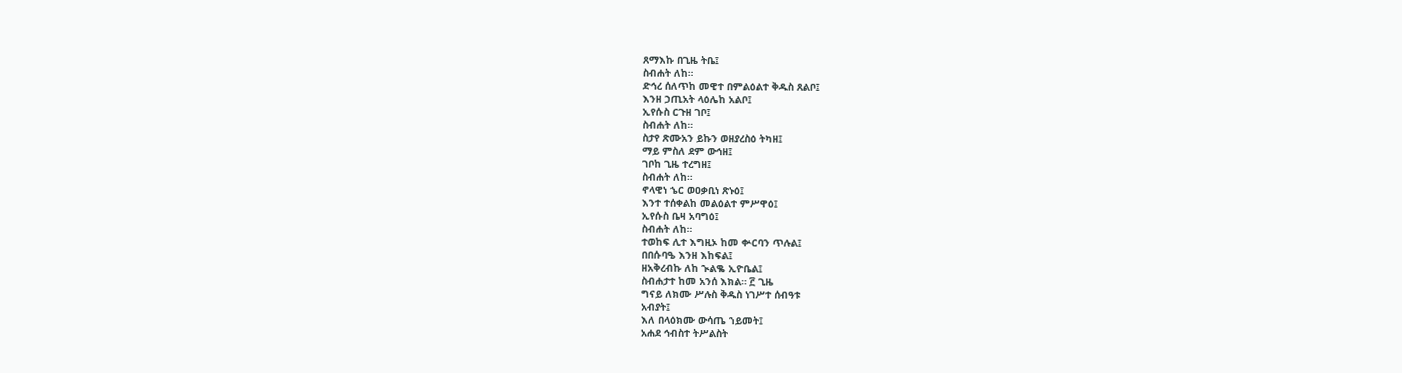ጸማእኩ በጊዜ ትቤ፤
ስብሐት ለከ።
ድኅረ ሰለጥከ መዊተ በምልዕልተ ቅዱስ ጸልቦ፤
እንዘ ኃጢአት ላዕሌከ አልቦ፤
ኢየሱስ ርጉዘ ገቦ፤
ስብሐት ለከ።
ስታየ ጽሙአን ይኩን ወዘያረስዕ ትካዘ፤
ማይ ምስለ ደም ውኅዘ፤
ገቦከ ጊዜ ተረግዘ፤
ስብሐት ለከ።
ኖላዊነ ኄር ወዐቃቢነ ጽኑዕ፤
እንተ ተሰቀልከ መልዕልተ ምሥዋዕ፤
ኢየሱስ ቤዛ አባግዕ፤
ስብሐት ለከ።
ተወከፍ ሊተ እግዚኦ ከመ ቍርባን ጥሉል፤
በበሱባዔ እንዘ እከፍል፤
ዘአቅረብኩ ለከ ኊልቈ ኢዮቤል፤
ስብሐታተ ከመ አንሰ እክል። ፫ ጊዜ
ግናይ ለክሙ ሥሉስ ቅዱስ ነገሥተ ሰብዓቱ
አብያት፤
እለ በላዕክሙ ውሳጤ ኀይመት፤
አሐደ ኅብስተ ትሥልስት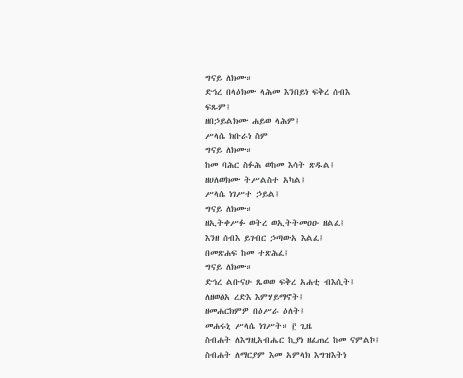ግናይ ለክሙ።
ድኅረ በላዕክሙ ላሕመ እንበይነ ፍቅረ ሰብእ
ፍጹም፤
ዘበኃይልክሙ ሐይወ ላሕም፤
ሥላሴ ክቡራነ ስም
ግናይ ለክሙ።
ከመ ባሕር ስፉሕ ወከመ እሳት ጽዱል፤
ዘሀለወክሙ ትሥልስተ አካል፤
ሥላሴ ነገሥተ ኃይል፤
ግናይ ለክሙ።
ዘኢትቀሥፉ ወትረ ወኢትትመዐዑ ዘልፈ፤
እንዘ ሰብእ ይገብር ኃጣውአ እልፈ፤
በመጽሐፍ ከመ ተጽሕፈ፤
ግናይ ለክሙ።
ድኅረ ልቡናሁ ጼወወ ፍቅረ አሐቲ ብእሲት፤
ለዘወፅአ ረድእ እምሃይማኖት፤
ዘመሐርክምዎ በዕሥራ ዕለት፤
መሐሩኒ ሥላሴ ነገሥት። ፫ ጊዜ
ስብሐት ለእግዚአብሔር ኪያነ ዘፈጠረ ከመ ናምልኮ፤
ስብሐት ለማርያም እመ አምላክ እግዝእትነ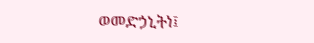ወመድኃኒትነ፤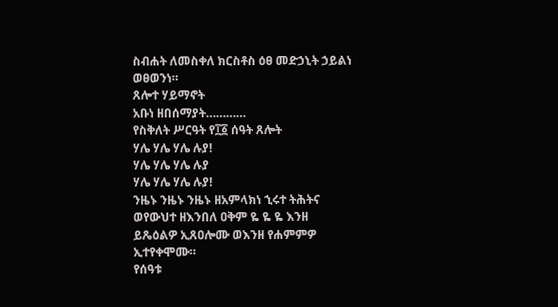ስብሐት ለመስቀለ ክርስቶስ ዕፀ መድኃኒት ኃይልነ
ወፀወንነ።
ጸሎተ ሃይማኖት
አቡነ ዘበሰማያት…………
የስቅለት ሥርዓት የ፲፩ ሰዓት ጸሎት
ሃሌ ሃሌ ሃሌ ሉያ!
ሃሌ ሃሌ ሃሌ ሉያ
ሃሌ ሃሌ ሃሌ ሉያ!
ንዜኑ ንዜኑ ንዜኑ ዘአምላክነ ኂሩተ ትሕትና
ወየውህተ ዘእንበለ ዐቅም ዬ ዬ ዬ እንዘ
ይጼዕልዎ ኢጸዐሎሙ ወእንዘ የሐምምዎ
ኢተየቀሞሙ።
የሰዓቱ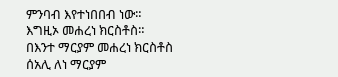ምንባብ እየተነበበብ ነው።
እግዚኦ መሐረነ ክርስቶስ።
በእንተ ማርያም መሐረነ ክርስቶስ
ሰአሊ ለነ ማርያም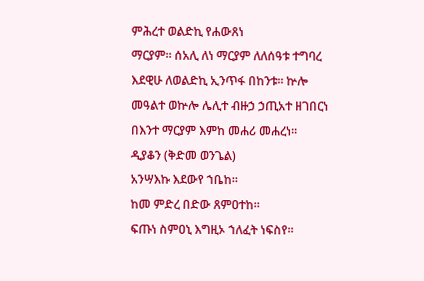ምሕረተ ወልድኪ የሐውጸነ
ማርያም። ሰአሊ ለነ ማርያም ለለሰዓቱ ተግባረ
እደዊሁ ለወልድኪ ኢንጥፋ በከንቱ። ኵሎ
መዓልተ ወኵሎ ሌሊተ ብዙኃ ኃጢአተ ዘገበርነ
በእንተ ማርያም እምከ መሐሪ መሐረነ።
ዲያቆን (ቅድመ ወንጌል)
አንሣእኩ እደውየ ኀቤከ።
ከመ ምድረ በድው ጸምዐተከ።
ፍጡነ ስምዐኒ እግዚኦ ኀለፈት ነፍስየ።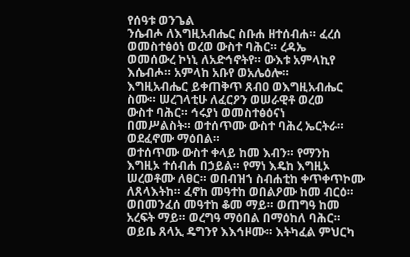የሰዓቱ ወንጌል
ንሴብሖ ለእግዚአብሔር ስቡሐ ዘተሰብሐ። ፈረሰ
ወመስተፅዕነ ወረወ ውስተ ባሕር። ረዳኤ
ወመሰውረ ኮነኒ ለአድኅኖትየ። ውእቱ አምላኪየ
እሴብሖ። አምላከ አቡየ ወአሌዕሎ።
እግዚአብሔር ይቀጠቅጥ ጸብዐ ወእግዚአብሔር
ስሙ። ሠረገላቲሁ ለፈርዖን ወሠራዊቶ ወረወ
ውስተ ባሕር። ኅሩያነ ወመስተፅዕናነ
በመሥልስት። ወተሰጥሙ ውስተ ባሕረ ኤርትራ።
ወደፈኖሙ ማዕበል።
ወተሰጥሙ ውስተ ቀላይ ከመ እብን። የማንከ
እግዚኦ ተሰብሐ በኃይል። የማነ እዴከ እግዚኦ
ሠረወቶሙ ለፀር። ወበብዝኀ ስብሐቲከ ቀጥቀጥኮሙ
ለጸላእትከ። ፈኖከ መዓተከ ወበልዖሙ ከመ ብርዕ።
ወበመንፈሰ መዓተከ ቆመ ማይ። ወጠግዓ ከመ
አረፍት ማይ። ወረግዓ ማዕበል በማዕከለ ባሕር።
ወይቤ ጸላኢ ዴግንየ እእኅዞሙ። እትካፈል ምህርካ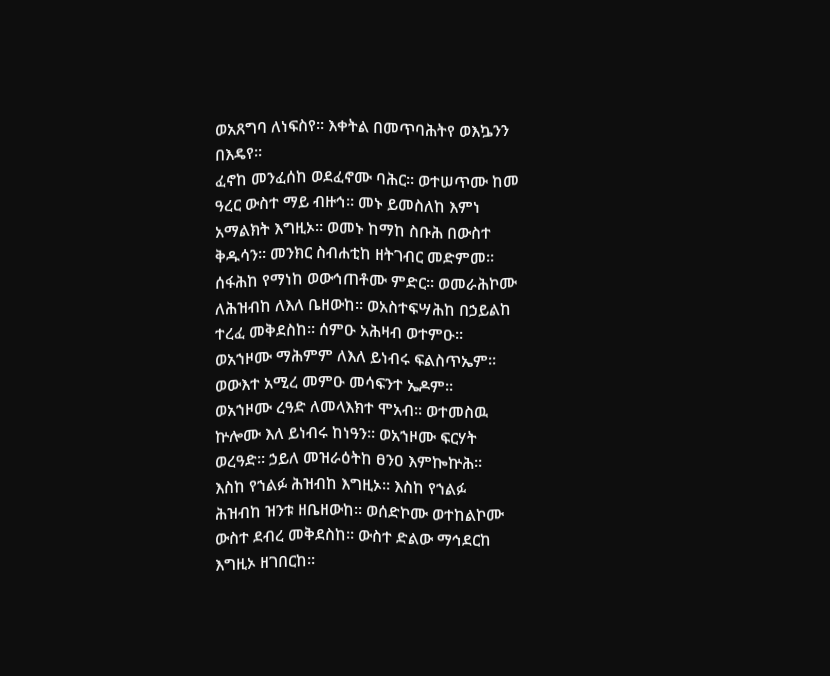ወአጸግባ ለነፍስየ። እቀትል በመጥባሕትየ ወእኴንን
በእዴየ።
ፈኖከ መንፈሰከ ወደፈኖሙ ባሕር። ወተሠጥሙ ከመ
ዓረር ውስተ ማይ ብዙኅ። መኑ ይመስለከ እምነ
አማልክት እግዚኦ። ወመኑ ከማከ ስቡሕ በውስተ
ቅዱሳን። መንክር ስብሐቲከ ዘትገብር መድምመ።
ሰፋሕከ የማነከ ወውኅጠቶሙ ምድር። ወመራሕኮሙ
ለሕዝብከ ለእለ ቤዘውከ። ወአስተፍሣሕከ በኃይልከ
ተረፈ መቅደስከ። ሰምዑ አሕዛብ ወተምዑ።
ወአኀዞሙ ማሕምም ለእለ ይነብሩ ፍልስጥኤም።
ወውእተ አሚረ መምዑ መሳፍንተ ኤዶም።
ወአኀዞሙ ረዓድ ለመላእክተ ሞአብ። ወተመስዉ
ኵሎሙ እለ ይነብሩ ከነዓን። ወአኀዞሙ ፍርሃት
ወረዓድ። ኃይለ መዝራዕትከ ፀንዐ እምኰኵሕ።
እስከ የኀልፉ ሕዝብከ እግዚኦ። እስከ የኀልፉ
ሕዝብከ ዝንቱ ዘቤዘውከ። ወሰድኮሙ ወተከልኮሙ
ውስተ ደብረ መቅደስከ። ውስተ ድልው ማኅደርከ
እግዚኦ ዘገበርከ።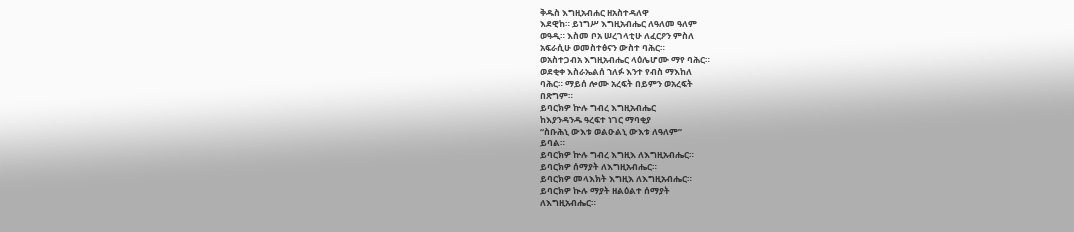ቅዱስ እግዚአብሐር ዘአስተዳለዋ
እደዊከ። ይነግሥ እግዚአብሔር ለዓለመ ዓለም
ወዓዲ። እስመ ቦአ ሠረገላቲሁ ለፈርዖን ምስለ
አፍራሲሁ ወመስተፅናን ውስተ ባሕር።
ወአስተጋብአ እግዚአብሔር ላዕሌሆሙ ማየ ባሕር።
ወደቂቀ እስራኤልሰ ኀለፉ እንተ የብስ ማእከለ
ባሕር። ማይሰ ሎሙ አረፍት በይምን ወአረፍት
በጽግም።
ይባርክዎ ኵሉ ግብረ እግዚአብሔር
ከእያንዳንዱ ዓረፍተ ነገር ማባቂያ
“ስቡሕኒ ውእቱ ወልዑልኒ ውእቱ ለዓለም”
ይባል።
ይባርክዎ ኵሉ ግብረ እግዚእ ለእግዚአብሔር።
ይባርክዎ ሰማያት ለእግዚአብሔር።
ይባርክዎ መላእክት እግዚእ ለእግዚአብሔር።
ይባርክዎ ኲሉ ማያት ዘልዕልተ ሰማያት
ለእግዚአብሔር።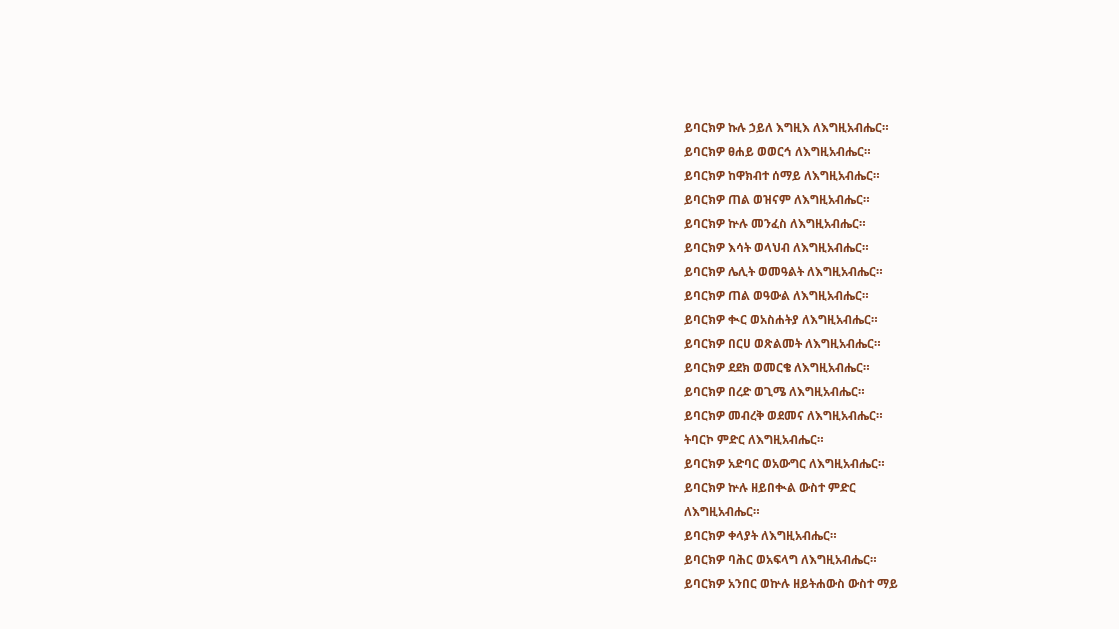ይባርክዎ ኩሉ ኃይለ እግዚእ ለእግዚአብሔር።
ይባርክዎ ፀሐይ ወወርኅ ለእግዚአብሔር።
ይባርክዎ ከዋክብተ ሰማይ ለእግዚአብሔር።
ይባርክዎ ጠል ወዝናም ለእግዚአብሔር።
ይባርክዎ ኵሉ መንፈስ ለእግዚአብሔር።
ይባርክዎ እሳት ወላህብ ለእግዚአብሔር።
ይባርክዎ ሌሊት ወመዓልት ለእግዚአብሔር።
ይባርክዎ ጠል ወዓውል ለእግዚአብሔር።
ይባርክዎ ቊር ወአስሐትያ ለእግዚአብሔር።
ይባርክዎ በርሀ ወጽልመት ለእግዚአብሔር።
ይባርክዎ ደደክ ወመርቄ ለእግዚአብሔር።
ይባርክዎ በረድ ወጊሜ ለእግዚአብሔር።
ይባርክዎ መብረቅ ወደመና ለእግዚአብሔር።
ትባርኮ ምድር ለእግዚአብሔር።
ይባርክዎ አድባር ወአውግር ለእግዚአብሔር።
ይባርክዎ ኵሉ ዘይበቊል ውስተ ምድር
ለእግዚአብሔር።
ይባርክዎ ቀላያት ለእግዚአብሔር።
ይባርክዎ ባሕር ወአፍላግ ለእግዚአብሔር።
ይባርክዎ አንበር ወኵሉ ዘይትሐውስ ውስተ ማይ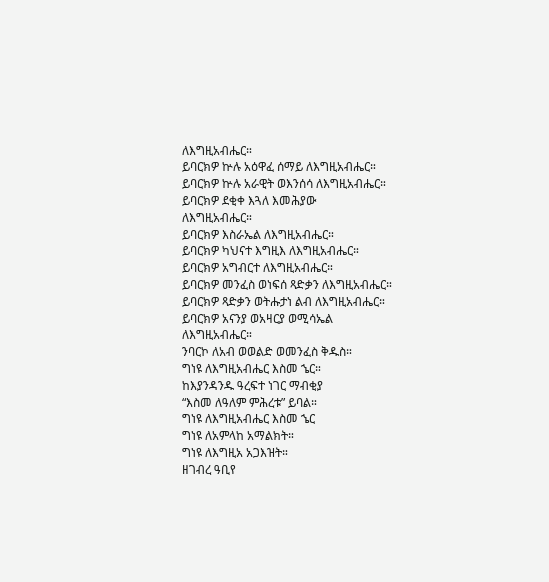ለእግዚአብሔር።
ይባርክዎ ኵሉ አዕዋፈ ሰማይ ለእግዚአብሔር።
ይባርክዎ ኵሉ አራዊት ወእንሰሳ ለእግዚአብሔር።
ይባርክዎ ደቂቀ እጓለ እመሕያው
ለእግዚአብሔር።
ይባርክዎ እስራኤል ለእግዚአብሔር።
ይባርክዎ ካህናተ እግዚእ ለእግዚአብሔር።
ይባርክዎ አግብርተ ለእግዚአብሔር።
ይባርክዎ መንፈስ ወነፍሰ ጻድቃን ለእግዚአብሔር።
ይባርክዎ ጻድቃን ወትሑታነ ልብ ለእግዚአብሔር።
ይባርክዎ አናንያ ወአዛርያ ወሚሳኤል
ለእግዚአብሔር።
ንባርኮ ለአብ ወወልድ ወመንፈስ ቅዱስ።
ግነዩ ለእግዚአብሔር እስመ ኄር።
ከእያንዳንዱ ዓረፍተ ነገር ማብቂያ
“እስመ ለዓለም ምሕረቱ” ይባል።
ግነዩ ለእግዚአብሔር እስመ ኄር
ግነዩ ለአምላከ አማልክት።
ግነዩ ለእግዚአ አጋእዝት።
ዘገብረ ዓቢየ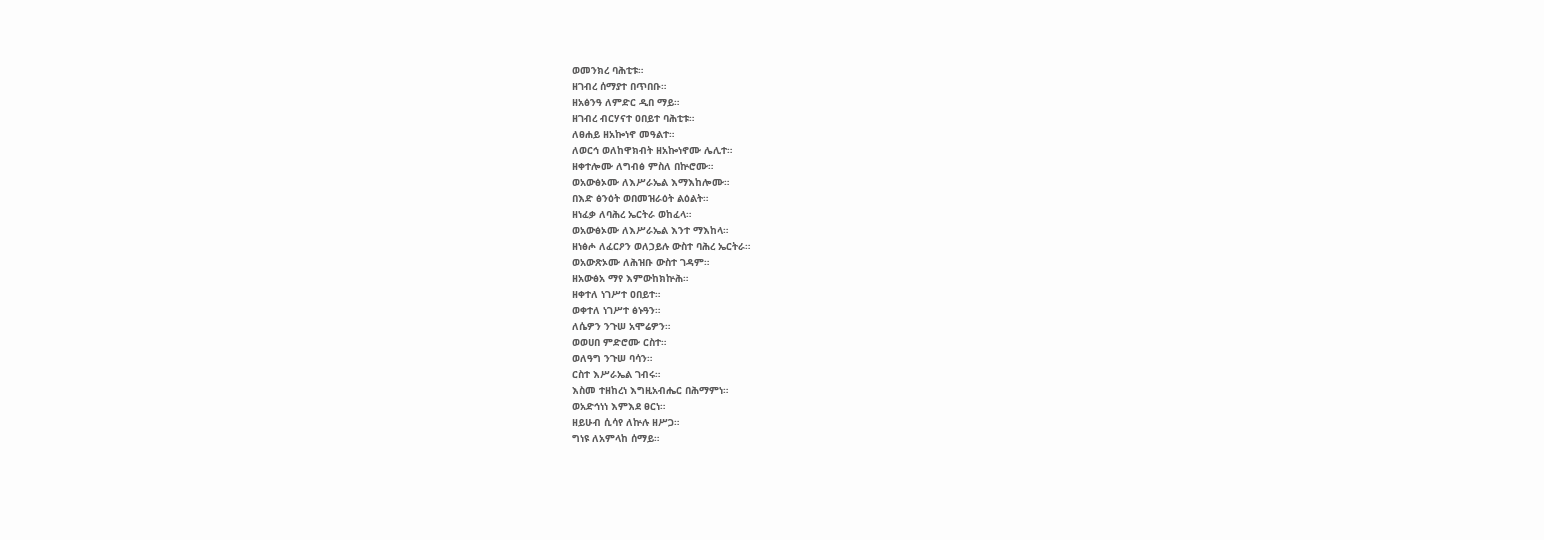ወመንክረ ባሕቲቱ።
ዘገብረ ሰማያተ በጥበቡ።
ዘአፅንዓ ለምድር ዲበ ማይ።
ዘገብረ ብርሃናተ ዐበይተ ባሕቲቱ።
ለፀሐይ ዘአኰነኖ መዓልተ።
ለወርኅ ወለከዋክብት ዘአኰነኖሙ ሌሊተ።
ዘቀተሎሙ ለግብፅ ምስለ በኵሮሙ።
ወአውፅኦሙ ለእሥራኤል እማእከሎሙ።
በእድ ፅንዕት ወበመዝራዕት ልዕልት።
ዘነፈቃ ለባሕረ ኤርትራ ወከፈላ።
ወአውፅኦሙ ለእሥራኤል እንተ ማእከላ።
ዘነፅሖ ለፈርዖን ወለኃይሉ ውስተ ባሕረ ኤርትራ።
ወአውጽኦሙ ለሕዝቡ ውስተ ገዳም።
ዘአውፅአ ማየ እምውከክኵሕ።
ዘቀተለ ነገሥተ ዐበይተ።
ወቀተለ ነገሥተ ፅኑዓን።
ለሴዎን ንጉሠ አሞሬዎን።
ወወሀበ ምድሮሙ ርስተ።
ወለዓግ ንጉሠ ባሳን።
ርስተ እሥራኤል ገብሩ።
እስመ ተዘከረነ እግዚአብሔር በሕማምነ።
ወአድኅነነ እምእደ ፀርነ።
ዘይሁብ ሲሳየ ለኵሉ ዘሥጋ።
ግነዩ ለአምላከ ሰማይ።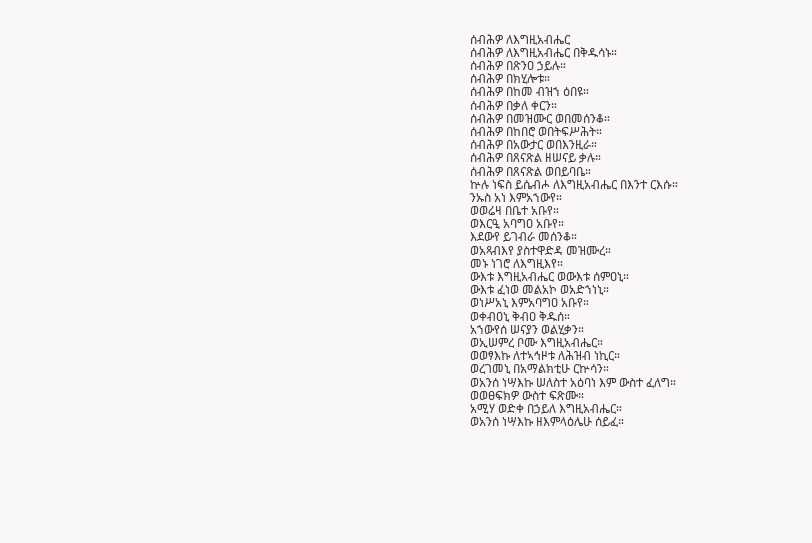ሰብሕዎ ለእግዚአብሔር
ሰብሕዎ ለእግዚአብሔር በቅዱሳኑ።
ሰብሕዎ በጽንዐ ኃይሉ።
ሰብሕዎ በክሂሎቱ።
ሰብሕዎ በከመ ብዝኀ ዕበዩ።
ሰብሕዎ በቃለ ቀርን።
ሰብሕዎ በመዝሙር ወበመሰንቆ።
ሰብሕዎ በከበሮ ወበትፍሥሕት።
ሰብሕዎ በአውታር ወበእንዚራ።
ሰብሕዎ በጸናጽል ዘሠናይ ቃሉ።
ሰብሕዎ በጸናጽል ወበይባቤ።
ኵሉ ነፍስ ይሴብሖ ለእግዚአብሔር በእንተ ርእሱ።
ንኡስ አነ እምአኀውየ።
ወወሬዛ በቤተ አቡየ።
ወእርዒ አባግዐ አቡየ።
እደውየ ይገብራ መሰንቆ።
ወአጻብእየ ያስተዋድዳ መዝሙረ።
መኑ ነገሮ ለእግዚእየ።
ውእቱ እግዚአብሔር ወውእቱ ሰምዐኒ።
ውእቱ ፈነወ መልአኮ ወአድኀነኒ።
ወነሥአኒ እምአባግዐ አቡየ።
ወቀብዐኒ ቅብዐ ቅዱሰ።
አኀውየሰ ሠናያን ወልሂቃን።
ወኢሠምረ ቦሙ እግዚአብሔር።
ወወፃእኩ ለተኣኅዞቱ ለሕዝብ ነኪር።
ወረገመኒ በአማልክቲሁ ርኵሳን።
ወአንሰ ነሣእኩ ሠለስተ አዕባነ እም ውስተ ፈለግ።
ወወፀፍክዎ ውስተ ፍጽሙ።
አሚሃ ወድቀ በኃይለ እግዚአብሔር።
ወአንሰ ነሣእኩ ዘእምላዕሌሁ ሰይፈ።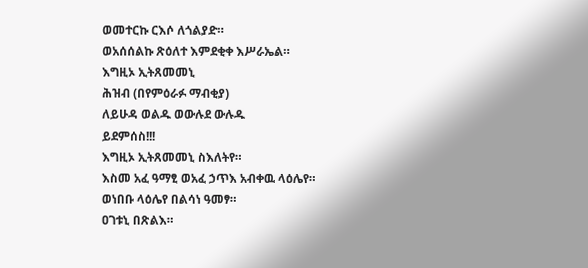ወመተርኩ ርእሶ ለጎልያድ።
ወአሰሰልኩ ጽዕለተ እምደቂቀ እሥራኤል።
እግዚኦ ኢትጸመመኒ
ሕዝብ (በየምዕራፉ ማብቂያ)
ለይሁዳ ወልዱ ወውሉደ ውሉዱ
ይደምሰስ!!!
እግዚኦ ኢትጸመመኒ ስእለትየ።
እስመ አፈ ዓማፂ ወአፈ ኃጥእ አብቀዉ ላዕሌየ።
ወነበቡ ላዕሌየ በልሳነ ዓመፃ።
ዐገቱኒ በጽልእ።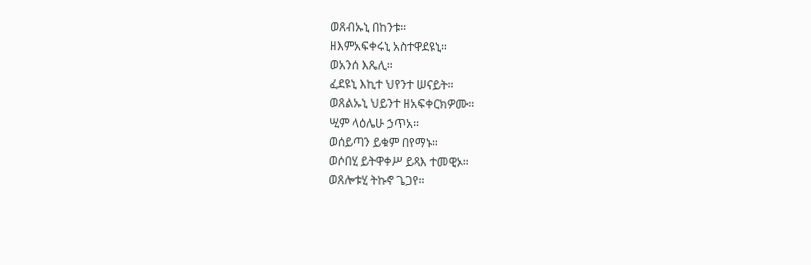ወጸብኡኒ በከንቱ።
ዘእምአፍቀሩኒ አስተዋደዩኒ።
ወአንሰ እጼሊ።
ፈደዩኒ እኪተ ህየንተ ሠናይት።
ወጸልኡኒ ህይንተ ዘአፍቀርክዎሙ።
ሢም ላዕሌሁ ኃጥአ።
ወሰይጣን ይቁም በየማኑ።
ወሶበሂ ይትዋቀሥ ይጻእ ተመዊኦ።
ወጸሎቱሂ ትኩኖ ጌጋየ።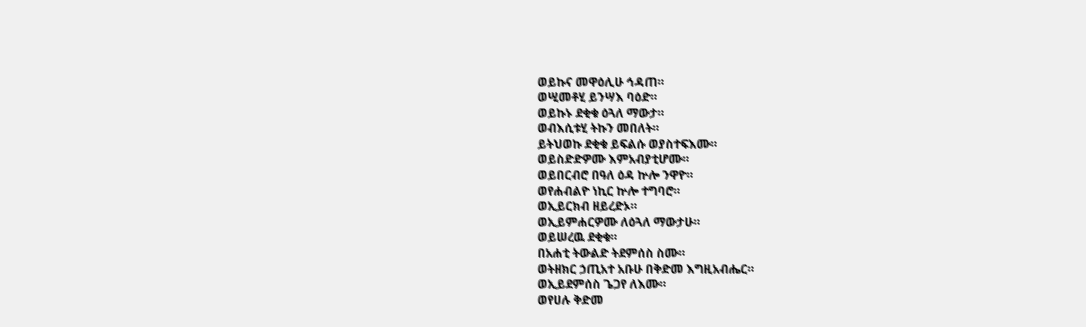ወይኩና መዋዕሊሁ ኅዳጠ።
ወሢመቶሂ ይንሣእ ባዕድ።
ወይኩኑ ደቂቁ ዕጓለ ማውታ።
ወብእሲቱሂ ትኩን መበለት።
ይትህወኩ ደቂቁ ይፍልሱ ወያስተፍእሙ።
ወይስድድዎሙ እምአብያቲሆሙ።
ወይበርብሮ በዓለ ዕዳ ኵሎ ንዋዮ።
ወየሐብልዮ ነኪር ኵሎ ተግባሮ።
ወኢይርክብ ዘይረድኦ።
ወኢይምሐርዎሙ ለዕጓለ ማውታሁ።
ወይሠረዉ ደቂቁ።
በአሐቲ ትውልድ ትደምሰስ ስሙ።
ወትዘክር ኃጢአተ አቡሁ በቅድመ እግዚአብሔር።
ወኢይደምሰስ ጌጋየ ለእሙ።
ወየሀሉ ቅድመ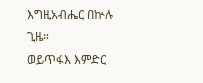እግዚአብሔር በኵሉ ጊዜ።
ወይጥፋእ እምድር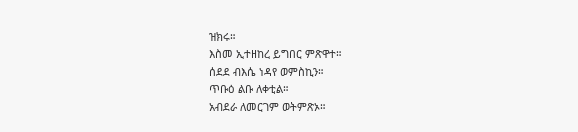ዝክሩ።
እስመ ኢተዘከረ ይግበር ምጽዋተ።
ሰደደ ብእሴ ነዳየ ወምስኪን።
ጥቡዕ ልቡ ለቀቲል።
አብደራ ለመርገም ወትምጽኦ።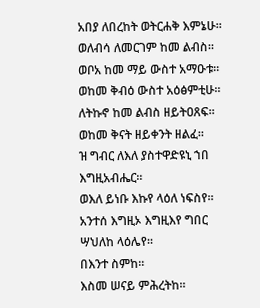አበያ ለበረከት ወትርሐቅ እምኔሁ።
ወለብሳ ለመርገም ከመ ልብስ።
ወቦአ ከመ ማይ ውስተ አማዑቱ።
ወከመ ቅብዕ ውስተ አዕፅምቲሁ።
ለትኩኖ ከመ ልብስ ዘይትዐጸፍ።
ወከመ ቅናት ዘይቀንት ዘልፈ።
ዝ ግብር ለእለ ያስተዋድዩኒ ኀበ እግዚአብሔር።
ወእለ ይነቡ እኩየ ላዕለ ነፍስየ።
አንተሰ እግዚኦ እግዚእየ ግበር ሣህለከ ላዕሌየ።
በእንተ ስምከ።
እስመ ሠናይ ምሕረትከ።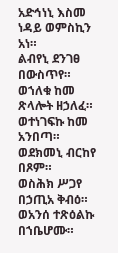አድኅነኒ እስመ ነዳይ ወምስኪን አነ።
ልብየኒ ደንገፀ በውስጥየ።
ወኀለቁ ከመ ጽላሎት ዘኃለፈ።
ወተነገፍኩ ከመ አንበጣ።
ወደክመኒ ብርከየ በጾም።
ወስሕክ ሥጋየ በኃጢአ ቅብዕ።
ወአንሰ ተጽዕልኩ በኀቤሆሙ።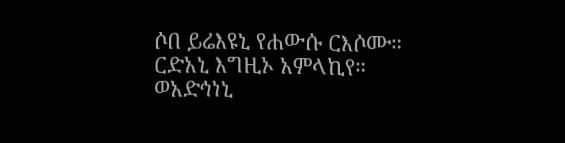ሶበ ይሬእዩኒ የሐውሱ ርእሶሙ።
ርድአኒ እግዚኦ አምላኪየ።
ወአድኅነኒ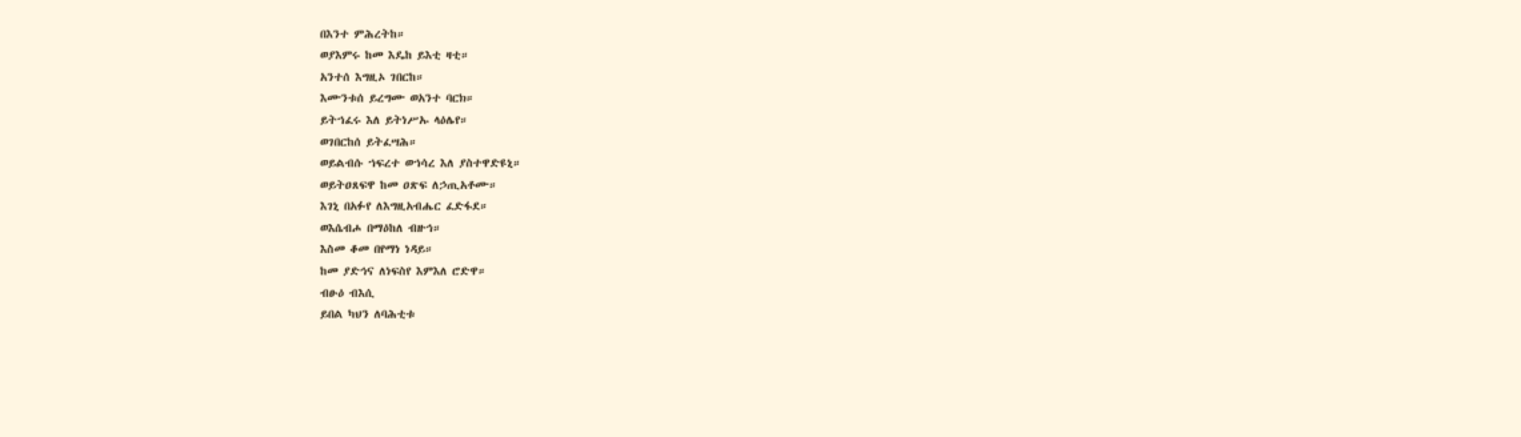በእንተ ምሕረትከ።
ወያእምሩ ከመ እዴከ ይእቲ ዛቲ።
አንተሰ እግዚኦ ገበርከ።
እሙንቱሰ ይረግሙ ወአንተ ባርክ።
ይትኀፈሩ እለ ይትነሥኡ ላዕሌየ።
ወገበርከሰ ይትፈሣሕ።
ወይልብሱ ኀፍረተ ወኀሳረ እለ ያስተዋድዩኒ።
ወይትዐጸፍዋ ከመ ዐጽፍ ለኃጢአቶሙ።
እገኒ በአፉየ ለእግዚአብሔር ፈድፋደ።
ወእሴብሖ በማዕከለ ብዙኅ።
እስመ ቆመ በየማነ ነዳይ።
ከመ ያድኅና ለነፍስየ እምእለ ሮድዋ።
ብፁዕ ብእሲ
ይበል ካህን ለባሕቲቱ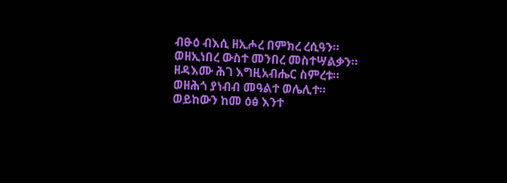ብፁዕ ብእሲ ዘኢሖረ በምክረ ረሲዓን።
ወዘኢነበረ ውስተ መንበረ መስተሣልቃን።
ዘዳእሙ ሕገ እግዚአብሔር ስምረቱ።
ወዘሕጎ ያነብብ መዓልተ ወሌሊተ።
ወይከውን ከመ ዕፅ እንተ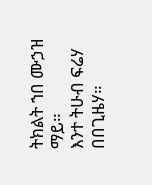ትክልት ኀበ ሙኃዝ ማይ።
እንተ ትሁብ ፍሬሃ በበጊዜሃ።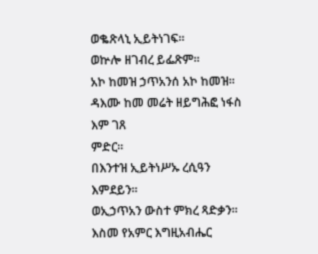ወቈጽላኒ ኢይትነገፍ።
ወኵሎ ዘገብረ ይፌጽም።
አኮ ከመዝ ኃጥአንሰ አኮ ከመዝ።
ዳእሙ ከመ መሬት ዘይግሕፎ ነፋስ እም ገጸ
ምድር።
በእንተዝ ኢይትነሥኡ ረሲዓን እምደይን።
ወኢኃጥአን ውስተ ምክረ ጻድቃን።
እስመ የአምር እግዚአብሔር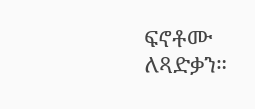ፍኖቶሙ ለጻድቃን።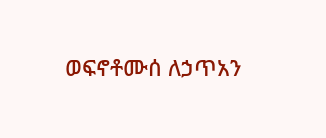ወፍኖቶሙሰ ለኃጥአን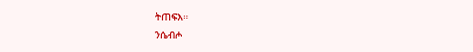ትጠፍእ።
ንሴብሖ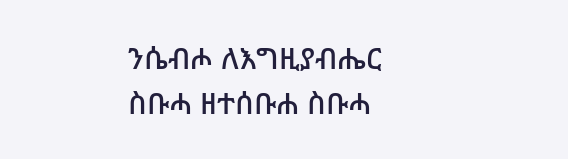ንሴብሖ ለእግዚያብሔር
ስቡሓ ዘተሰቡሐ ስቡሓ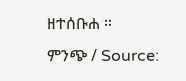ዘተሰቡሐ ።
ምንጭ / Source: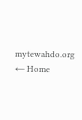mytewahdo.org
← Home